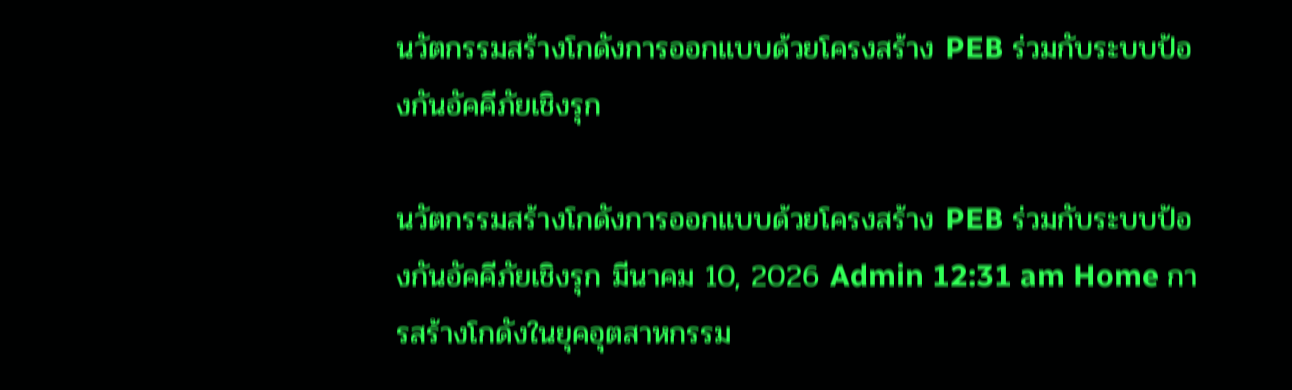นวัตกรรมสร้างโกดังการออกแบบด้วยโครงสร้าง PEB ร่วมกับระบบป้องกันอัคคีภัยเชิงรุก

นวัตกรรมสร้างโกดังการออกแบบด้วยโครงสร้าง PEB ร่วมกับระบบป้องกันอัคคีภัยเชิงรุก มีนาคม 10, 2026 Admin 12:31 am Home การสร้างโกดังในยุคอุตสาหกรรม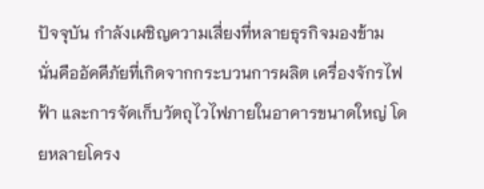ปัจจุบัน กำลังเผชิญความเสี่ยงที่หลายธุรกิจมองข้าม นั่นคืออัคคีภัยที่เกิดจากกระบวนการผลิต เครื่องจักรไฟฟ้า และการจัดเก็บวัตถุไวไฟภายในอาคารขนาดใหญ่ โดยหลายโครง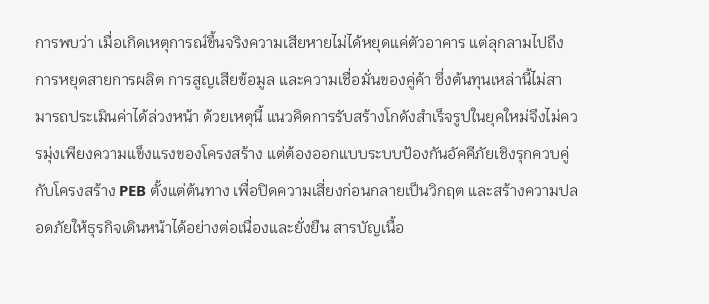การพบว่า เมื่อเกิดเหตุการณ์ขึ้นจริงความเสียหายไม่ได้หยุดแค่ตัวอาคาร แต่ลุกลามไปถึงการหยุดสายการผลิต การสูญเสียข้อมูล และความเชื่อมั่นของคู่ค้า ซึ่งต้นทุนเหล่านี้ไม่สามารถประเมินค่าได้ล่วงหน้า ด้วยเหตุนี้ แนวคิดการรับสร้างโกดังสำเร็จรูปในยุคใหม่จึงไม่ควรมุ่งเพียงความแข็งแรงของโครงสร้าง แต่ต้องออกแบบระบบป้องกันอัคคีภัยเชิงรุกควบคู่กับโครงสร้าง PEB ตั้งแต่ต้นทาง เพื่อปิดความเสี่ยงก่อนกลายเป็นวิกฤต และสร้างความปลอดภัยให้ธุรกิจเดินหน้าได้อย่างต่อเนื่องและยั่งยืน สารบัญเนื้อ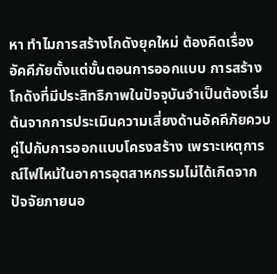หา ทำไมการสร้างโกดังยุคใหม่ ต้องคิดเรื่องอัคคีภัยตั้งแต่ขั้นตอนการออกแบบ การสร้างโกดังที่มีประสิทธิภาพในปัจจุบันจำเป็นต้องเริ่มต้นจากการประเมินความเสี่ยงด้านอัคคีภัยควบคู่ไปกับการออกแบบโครงสร้าง เพราะเหตุการณ์ไฟไหม้ในอาคารอุตสาหกรรมไม่ได้เกิดจากปัจจัยภายนอ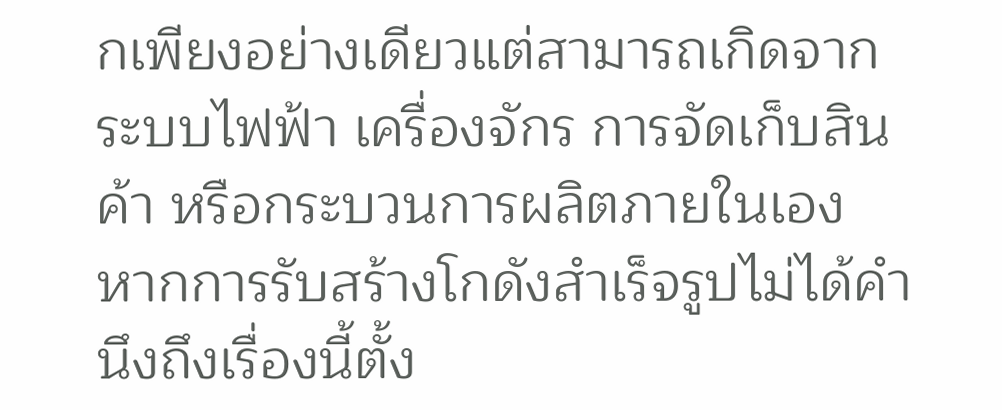กเพียงอย่างเดียวแต่สามารถเกิดจากระบบไฟฟ้า เครื่องจักร การจัดเก็บสินค้า หรือกระบวนการผลิตภายในเอง หากการรับสร้างโกดังสำเร็จรูปไม่ได้คำนึงถึงเรื่องนี้ตั้ง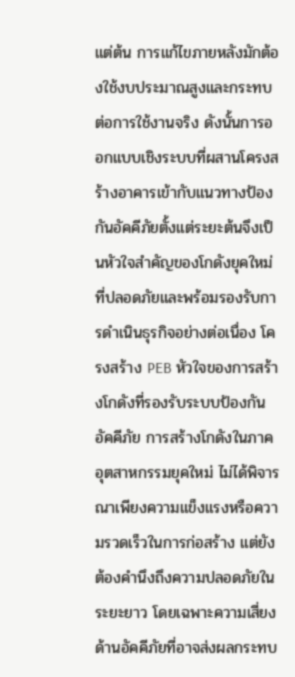แต่ต้น การแก้ไขภายหลังมักต้องใช้งบประมาณสูงและกระทบต่อการใช้งานจริง ดังนั้นการออกแบบเชิงระบบที่ผสานโครงสร้างอาคารเข้ากับแนวทางป้องกันอัคคีภัยตั้งแต่ระยะต้นจึงเป็นหัวใจสำคัญของโกดังยุคใหม่ที่ปลอดภัยและพร้อมรองรับการดำเนินธุรกิจอย่างต่อเนื่อง โครงสร้าง PEB หัวใจของการสร้างโกดังที่รองรับระบบป้องกันอัคคีภัย การสร้างโกดังในภาคอุตสาหกรรมยุคใหม่ ไม่ได้พิจารณาเพียงความแข็งแรงหรือความรวดเร็วในการก่อสร้าง แต่ยังต้องคำนึงถึงความปลอดภัยในระยะยาว โดยเฉพาะความเสี่ยงด้านอัคคีภัยที่อาจส่งผลกระทบ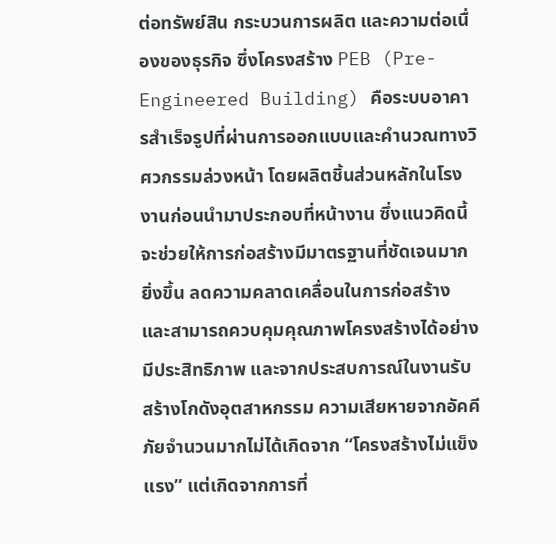ต่อทรัพย์สิน กระบวนการผลิต และความต่อเนื่องของธุรกิจ ซึ่งโครงสร้าง PEB (Pre-Engineered Building) คือระบบอาคารสำเร็จรูปที่ผ่านการออกแบบและคำนวณทางวิศวกรรมล่วงหน้า โดยผลิตชิ้นส่วนหลักในโรงงานก่อนนำมาประกอบที่หน้างาน ซึ่งแนวคิดนี้จะช่วยให้การก่อสร้างมีมาตรฐานที่ชัดเจนมากยิ่งขึ้น ลดความคลาดเคลื่อนในการก่อสร้าง และสามารถควบคุมคุณภาพโครงสร้างได้อย่างมีประสิทธิภาพ และจากประสบการณ์ในงานรับสร้างโกดังอุตสาหกรรม ความเสียหายจากอัคคีภัยจำนวนมากไม่ได้เกิดจาก “โครงสร้างไม่แข็งแรง” แต่เกิดจากการที่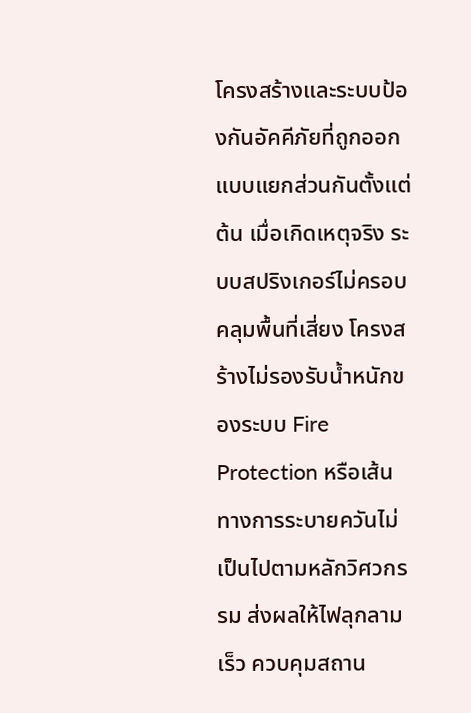โครงสร้างและระบบป้องกันอัคคีภัยที่ถูกออกแบบแยกส่วนกันตั้งแต่ต้น เมื่อเกิดเหตุจริง ระบบสปริงเกอร์ไม่ครอบคลุมพื้นที่เสี่ยง โครงสร้างไม่รองรับน้ำหนักของระบบ Fire Protection หรือเส้นทางการระบายควันไม่เป็นไปตามหลักวิศวกรรม ส่งผลให้ไฟลุกลามเร็ว ควบคุมสถาน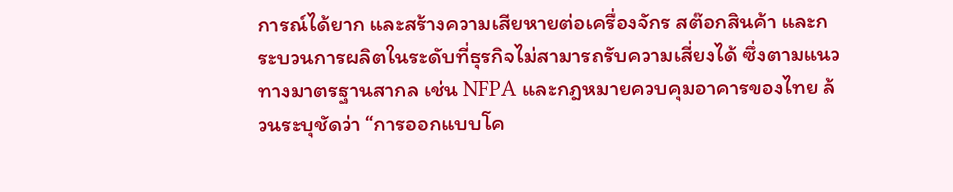การณ์ได้ยาก และสร้างความเสียหายต่อเครื่องจักร สต๊อกสินค้า และกระบวนการผลิตในระดับที่ธุรกิจไม่สามารถรับความเสี่ยงได้ ซึ่งตามแนวทางมาตรฐานสากล เช่น NFPA และกฎหมายควบคุมอาคารของไทย ล้วนระบุชัดว่า “การออกแบบโค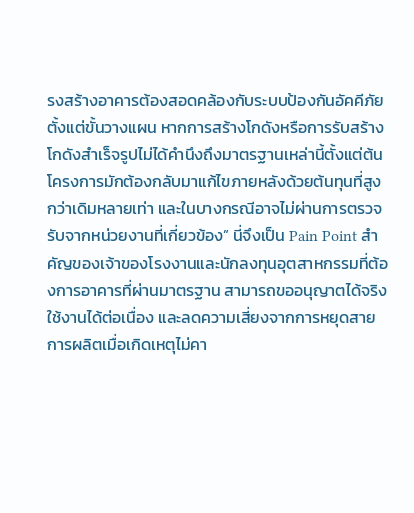รงสร้างอาคารต้องสอดคล้องกับระบบป้องกันอัคคีภัยตั้งแต่ขั้นวางแผน หากการสร้างโกดังหรือการรับสร้างโกดังสำเร็จรูปไม่ได้คำนึงถึงมาตรฐานเหล่านี้ตั้งแต่ต้น โครงการมักต้องกลับมาแก้ไขภายหลังด้วยต้นทุนที่สูงกว่าเดิมหลายเท่า และในบางกรณีอาจไม่ผ่านการตรวจรับจากหน่วยงานที่เกี่ยวข้อง” นี่จึงเป็น Pain Point สำคัญของเจ้าของโรงงานและนักลงทุนอุตสาหกรรมที่ต้องการอาคารที่ผ่านมาตรฐาน สามารถขออนุญาตได้จริง ใช้งานได้ต่อเนื่อง และลดความเสี่ยงจากการหยุดสายการผลิตเมื่อเกิดเหตุไม่คา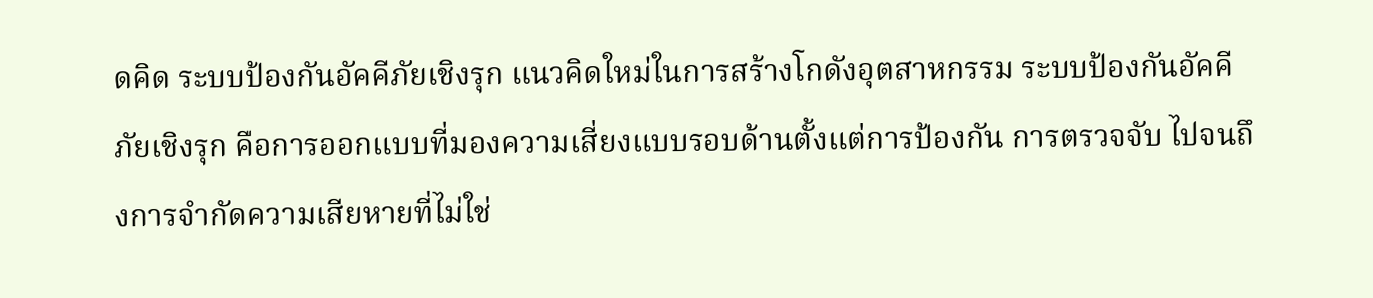ดคิด ระบบป้องกันอัคคีภัยเชิงรุก แนวคิดใหม่ในการสร้างโกดังอุตสาหกรรม ระบบป้องกันอัคคีภัยเชิงรุก คือการออกแบบที่มองความเสี่ยงแบบรอบด้านตั้งแต่การป้องกัน การตรวจจับ ไปจนถึงการจำกัดความเสียหายที่ไม่ใช่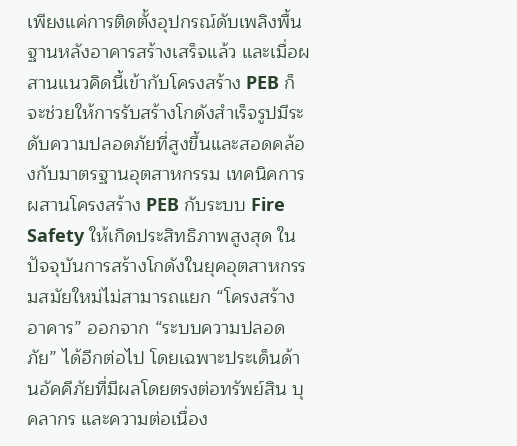เพียงแค่การติดตั้งอุปกรณ์ดับเพลิงพื้นฐานหลังอาคารสร้างเสร็จแล้ว และเมื่อผสานแนวคิดนี้เข้ากับโครงสร้าง PEB ก็จะช่วยให้การรับสร้างโกดังสำเร็จรูปมีระดับความปลอดภัยที่สูงขึ้นและสอดคล้องกับมาตรฐานอุตสาหกรรม เทคนิคการผสานโครงสร้าง PEB กับระบบ Fire Safety ให้เกิดประสิทธิภาพสูงสุด ในปัจจุบันการสร้างโกดังในยุคอุตสาหกรรมสมัยใหม่ไม่สามารถแยก “โครงสร้างอาคาร” ออกจาก “ระบบความปลอดภัย” ได้อีกต่อไป โดยเฉพาะประเด็นด้านอัคคีภัยที่มีผลโดยตรงต่อทรัพย์สิน บุคลากร และความต่อเนื่อง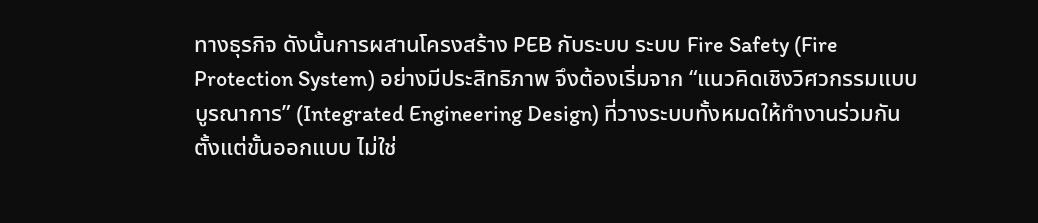ทางธุรกิจ ดังนั้นการผสานโครงสร้าง PEB กับระบบ ระบบ Fire Safety (Fire Protection System) อย่างมีประสิทธิภาพ จึงต้องเริ่มจาก “แนวคิดเชิงวิศวกรรมแบบบูรณาการ” (Integrated Engineering Design) ที่วางระบบทั้งหมดให้ทำงานร่วมกันตั้งแต่ขั้นออกแบบ ไม่ใช่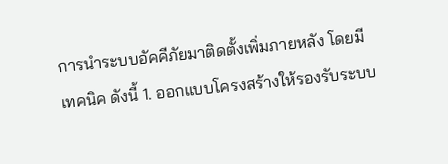การนำระบบอัคคีภัยมาติดตั้งเพิ่มภายหลัง โดยมีเทคนิค ดังนี้ 1. ออกแบบโครงสร้างให้รองรับระบบ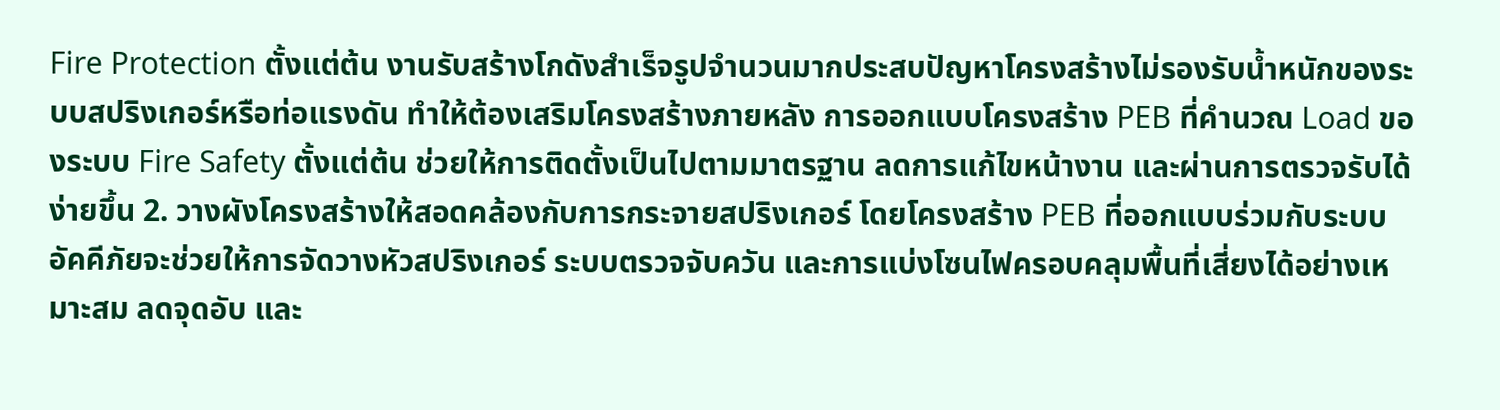Fire Protection ตั้งแต่ต้น งานรับสร้างโกดังสำเร็จรูปจำนวนมากประสบปัญหาโครงสร้างไม่รองรับน้ำหนักของระบบสปริงเกอร์หรือท่อแรงดัน ทำให้ต้องเสริมโครงสร้างภายหลัง การออกแบบโครงสร้าง PEB ที่คำนวณ Load ของระบบ Fire Safety ตั้งแต่ต้น ช่วยให้การติดตั้งเป็นไปตามมาตรฐาน ลดการแก้ไขหน้างาน และผ่านการตรวจรับได้ง่ายขึ้น 2. วางผังโครงสร้างให้สอดคล้องกับการกระจายสปริงเกอร์ โดยโครงสร้าง PEB ที่ออกแบบร่วมกับระบบอัคคีภัยจะช่วยให้การจัดวางหัวสปริงเกอร์ ระบบตรวจจับควัน และการแบ่งโซนไฟครอบคลุมพื้นที่เสี่ยงได้อย่างเหมาะสม ลดจุดอับ และ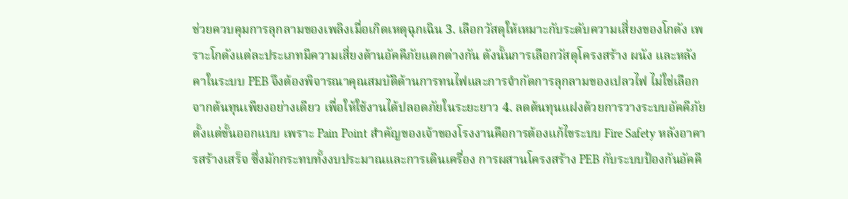ช่วยควบคุมการลุกลามของเพลิงเมื่อเกิดเหตุฉุกเฉิน 3. เลือกวัสดุให้เหมาะกับระดับความเสี่ยงของโกดัง เพราะโกดังแต่ละประเภทมีความเสี่ยงด้านอัคคีภัยแตกต่างกัน ดังนั้นการเลือกวัสดุโครงสร้าง ผนัง และหลังคาในระบบ PEB จึงต้องพิจารณาคุณสมบัติด้านการทนไฟและการจำกัดการลุกลามของเปลวไฟ ไม่ใช่เลือกจากต้นทุนเพียงอย่างเดียว เพื่อให้ใช้งานได้ปลอดภัยในระยะยาว 4. ลดต้นทุนแฝงด้วยการวางระบบอัคคีภัยตั้งแต่ขั้นออกแบบ เพราะ Pain Point สำคัญของเจ้าของโรงงานคือการต้องแก้ไขระบบ Fire Safety หลังอาคารสร้างเสร็จ ซึ่งมักกระทบทั้งงบประมาณและการเดินเครื่อง การผสานโครงสร้าง PEB กับระบบป้องกันอัคคี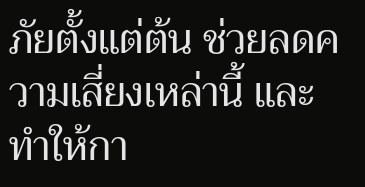ภัยตั้งแต่ต้น ช่วยลดความเสี่ยงเหล่านี้ และทำให้กา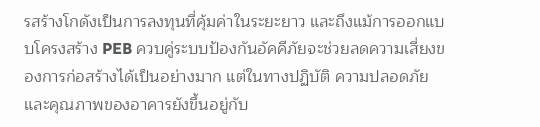รสร้างโกดังเป็นการลงทุนที่คุ้มค่าในระยะยาว และถึงแม้การออกแบบโครงสร้าง PEB ควบคู่ระบบป้องกันอัคคีภัยจะช่วยลดความเสี่ยงของการก่อสร้างได้เป็นอย่างมาก แต่ในทางปฏิบัติ ความปลอดภัยและคุณภาพของอาคารยังขึ้นอยู่กับ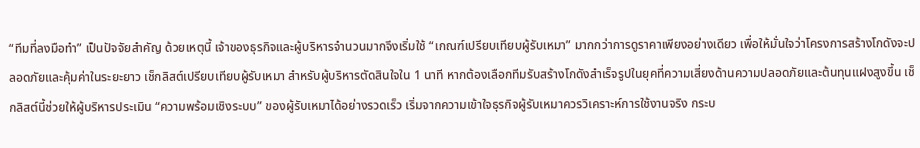“ทีมที่ลงมือทำ” เป็นปัจจัยสำคัญ ด้วยเหตุนี้ เจ้าของธุรกิจและผู้บริหารจำนวนมากจึงเริ่มใช้ “เกณฑ์เปรียบเทียบผู้รับเหมา” มากกว่าการดูราคาเพียงอย่างเดียว เพื่อให้มั่นใจว่าโครงการสร้างโกดังจะปลอดภัยและคุ้มค่าในระยะยาว เช็กลิสต์เปรียบเทียบผู้รับเหมา สำหรับผู้บริหารตัดสินใจใน 1 นาที หากต้องเลือกทีมรับสร้างโกดังสำเร็จรูปในยุคที่ความเสี่ยงด้านความปลอดภัยและต้นทุนแฝงสูงขึ้น เช็กลิสต์นี้ช่วยให้ผู้บริหารประเมิน “ความพร้อมเชิงระบบ” ของผู้รับเหมาได้อย่างรวดเร็ว เริ่มจากความเข้าใจธุรกิจผู้รับเหมาควรวิเคราะห์การใช้งานจริง กระบ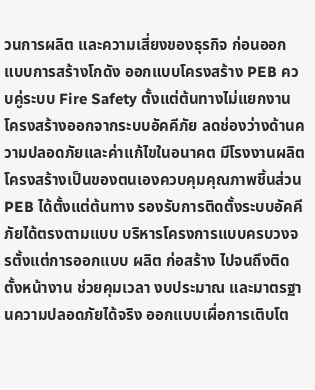วนการผลิต และความเสี่ยงของธุรกิจ ก่อนออกแบบการสร้างโกดัง ออกแบบโครงสร้าง PEB ควบคู่ระบบ Fire Safety ตั้งแต่ต้นทางไม่แยกงานโครงสร้างออกจากระบบอัคคีภัย ลดช่องว่างด้านความปลอดภัยและค่าแก้ไขในอนาคต มีโรงงานผลิตโครงสร้างเป็นของตนเองควบคุมคุณภาพชิ้นส่วน PEB ได้ตั้งแต่ต้นทาง รองรับการติดตั้งระบบอัคคีภัยได้ตรงตามแบบ บริหารโครงการแบบครบวงจรตั้งแต่การออกแบบ ผลิต ก่อสร้าง ไปจนถึงติดตั้งหน้างาน ช่วยคุมเวลา งบประมาณ และมาตรฐานความปลอดภัยได้จริง ออกแบบเผื่อการเติบโต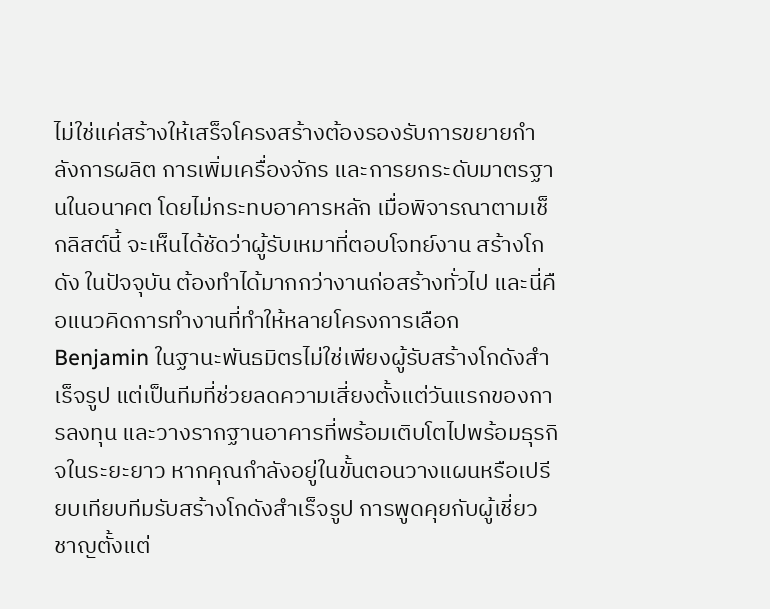ไม่ใช่แค่สร้างให้เสร็จโครงสร้างต้องรองรับการขยายกำลังการผลิต การเพิ่มเครื่องจักร และการยกระดับมาตรฐานในอนาคต โดยไม่กระทบอาคารหลัก เมื่อพิจารณาตามเช็กลิสต์นี้ จะเห็นได้ชัดว่าผู้รับเหมาที่ตอบโจทย์งาน สร้างโกดัง ในปัจจุบัน ต้องทำได้มากกว่างานก่อสร้างทั่วไป และนี่คือแนวคิดการทำงานที่ทำให้หลายโครงการเลือก Benjamin ในฐานะพันธมิตรไม่ใช่เพียงผู้รับสร้างโกดังสำเร็จรูป แต่เป็นทีมที่ช่วยลดความเสี่ยงตั้งแต่วันแรกของการลงทุน และวางรากฐานอาคารที่พร้อมเติบโตไปพร้อมธุรกิจในระยะยาว หากคุณกำลังอยู่ในขั้นตอนวางแผนหรือเปรียบเทียบทีมรับสร้างโกดังสำเร็จรูป การพูดคุยกับผู้เชี่ยวชาญตั้งแต่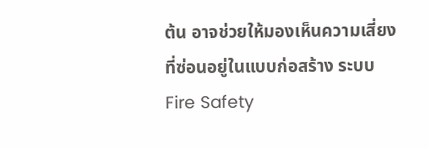ต้น อาจช่วยให้มองเห็นความเสี่ยงที่ซ่อนอยู่ในแบบก่อสร้าง ระบบ Fire Safety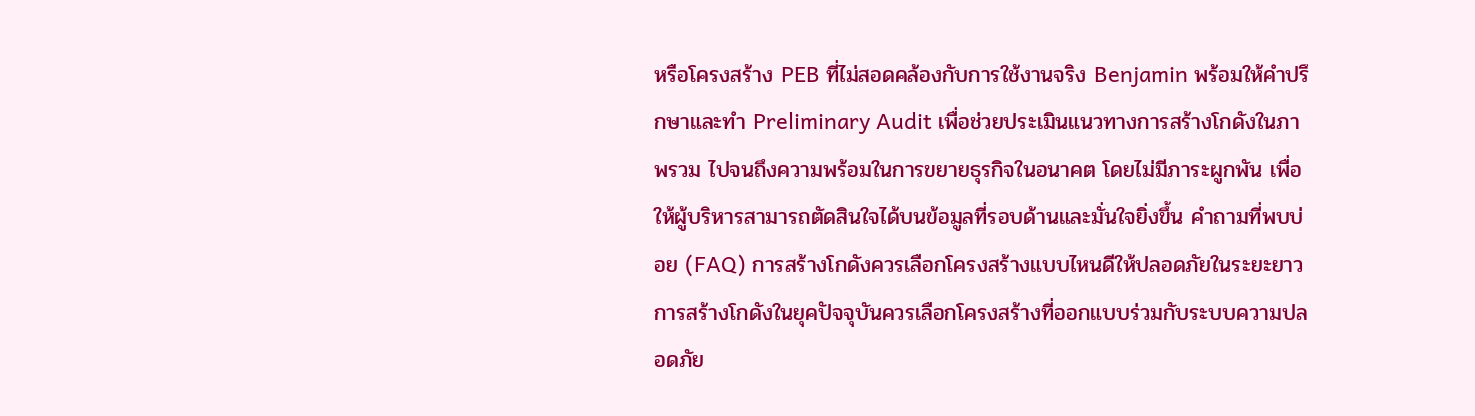หรือโครงสร้าง PEB ที่ไม่สอดคล้องกับการใช้งานจริง Benjamin พร้อมให้คำปรึกษาและทำ Preliminary Audit เพื่อช่วยประเมินแนวทางการสร้างโกดังในภาพรวม ไปจนถึงความพร้อมในการขยายธุรกิจในอนาคต โดยไม่มีภาระผูกพัน เพื่อให้ผู้บริหารสามารถตัดสินใจได้บนข้อมูลที่รอบด้านและมั่นใจยิ่งขึ้น คำถามที่พบบ่อย (FAQ) การสร้างโกดังควรเลือกโครงสร้างแบบไหนดีให้ปลอดภัยในระยะยาว การสร้างโกดังในยุคปัจจุบันควรเลือกโครงสร้างที่ออกแบบร่วมกับระบบความปลอดภัย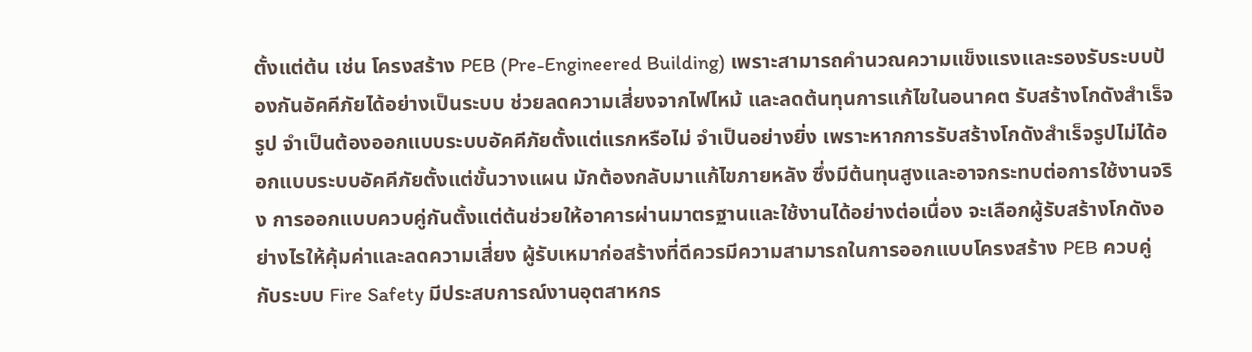ตั้งแต่ต้น เช่น โครงสร้าง PEB (Pre-Engineered Building) เพราะสามารถคำนวณความแข็งแรงและรองรับระบบป้องกันอัคคีภัยได้อย่างเป็นระบบ ช่วยลดความเสี่ยงจากไฟไหม้ และลดต้นทุนการแก้ไขในอนาคต รับสร้างโกดังสำเร็จรูป จำเป็นต้องออกแบบระบบอัคคีภัยตั้งแต่แรกหรือไม่ จำเป็นอย่างยิ่ง เพราะหากการรับสร้างโกดังสำเร็จรูปไม่ได้ออกแบบระบบอัคคีภัยตั้งแต่ขั้นวางแผน มักต้องกลับมาแก้ไขภายหลัง ซึ่งมีต้นทุนสูงและอาจกระทบต่อการใช้งานจริง การออกแบบควบคู่กันตั้งแต่ต้นช่วยให้อาคารผ่านมาตรฐานและใช้งานได้อย่างต่อเนื่อง จะเลือกผู้รับสร้างโกดังอย่างไรให้คุ้มค่าและลดความเสี่ยง ผู้รับเหมาก่อสร้างที่ดีควรมีความสามารถในการออกแบบโครงสร้าง PEB ควบคู่กับระบบ Fire Safety มีประสบการณ์งานอุตสาหกร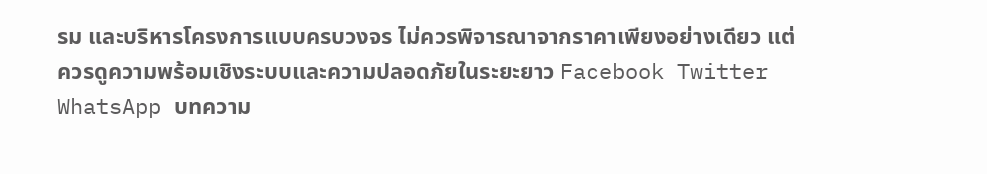รม และบริหารโครงการแบบครบวงจร ไม่ควรพิจารณาจากราคาเพียงอย่างเดียว แต่ควรดูความพร้อมเชิงระบบและความปลอดภัยในระยะยาว Facebook Twitter WhatsApp บทความ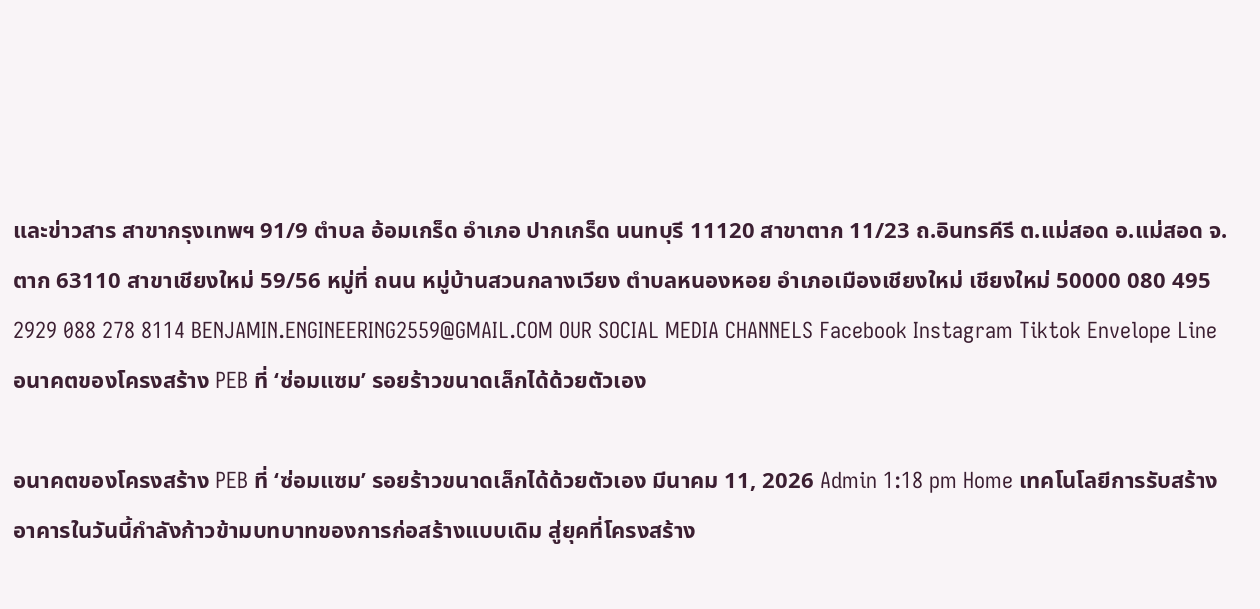และข่าวสาร สาขากรุงเทพฯ 91/9 ตำบล อ้อมเกร็ด อำเภอ ปากเกร็ด นนทบุรี 11120 สาขาตาก 11/23 ถ.อินทรคีรี ต.แม่สอด อ.แม่สอด จ.ตาก 63110 สาขาเชียงใหม่ 59/56 หมู่ที่ ถนน หมู่บ้านสวนกลางเวียง ตำบลหนองหอย อำเภอเมืองเชียงใหม่ เชียงใหม่ 50000 080 495 2929 088 278 8114 BENJAMIN.ENGINEERING2559@GMAIL.COM OUR SOCIAL MEDIA CHANNELS Facebook Instagram Tiktok Envelope Line
อนาคตของโครงสร้าง PEB ที่ ‘ซ่อมแซม’ รอยร้าวขนาดเล็กได้ด้วยตัวเอง

อนาคตของโครงสร้าง PEB ที่ ‘ซ่อมแซม’ รอยร้าวขนาดเล็กได้ด้วยตัวเอง มีนาคม 11, 2026 Admin 1:18 pm Home เทคโนโลยีการรับสร้างอาคารในวันนี้กำลังก้าวข้ามบทบาทของการก่อสร้างแบบเดิม สู่ยุคที่โครงสร้าง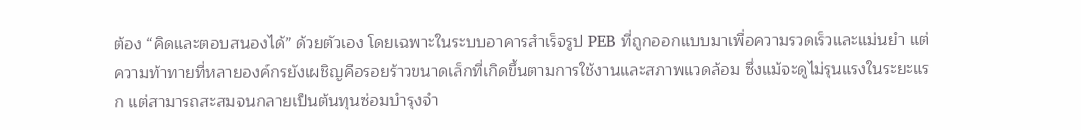ต้อง “คิดและตอบสนองได้” ด้วยตัวเอง โดยเฉพาะในระบบอาคารสำเร็จรูป PEB ที่ถูกออกแบบมาเพื่อความรวดเร็วและแม่นยำ แต่ความท้าทายที่หลายองค์กรยังเผชิญคือรอยร้าวขนาดเล็กที่เกิดขึ้นตามการใช้งานและสภาพแวดล้อม ซึ่งแม้จะดูไม่รุนแรงในระยะแรก แต่สามารถสะสมจนกลายเป็นต้นทุนซ่อมบำรุงจำ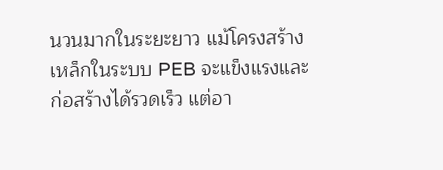นวนมากในระยะยาว แม้โครงสร้างเหล็กในระบบ PEB จะแข็งแรงและก่อสร้างได้รวดเร็ว แต่อา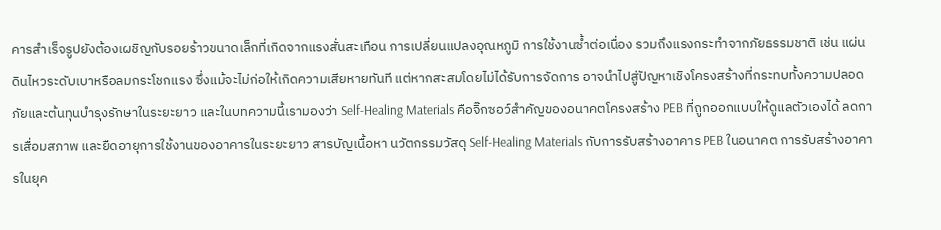คารสำเร็จรูปยังต้องเผชิญกับรอยร้าวขนาดเล็กที่เกิดจากแรงสั่นสะเทือน การเปลี่ยนแปลงอุณหภูมิ การใช้งานซ้ำต่อเนื่อง รวมถึงแรงกระทำจากภัยธรรมชาติ เช่น แผ่นดินไหวระดับเบาหรือลมกระโชกแรง ซึ่งแม้จะไม่ก่อให้เกิดความเสียหายทันที แต่หากสะสมโดยไม่ได้รับการจัดการ อาจนำไปสู่ปัญหาเชิงโครงสร้างที่กระทบทั้งความปลอดภัยและต้นทุนบำรุงรักษาในระยะยาว และในบทความนี้เรามองว่า Self-Healing Materials คือจิ๊กซอว์สำคัญของอนาคตโครงสร้าง PEB ที่ถูกออกแบบให้ดูแลตัวเองได้ ลดการเสื่อมสภาพ และยืดอายุการใช้งานของอาคารในระยะยาว สารบัญเนื้อหา นวัตกรรมวัสดุ Self-Healing Materials กับการรับสร้างอาคาร PEB ในอนาคต การรับสร้างอาคารในยุค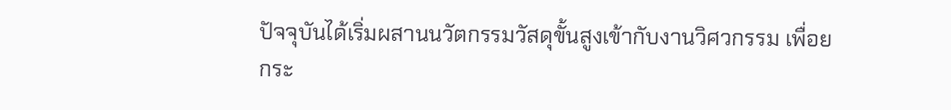ปัจจุบันได้เริ่มผสานนวัตกรรมวัสดุขั้นสูงเข้ากับงานวิศวกรรม เพื่อยกระ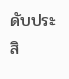ดับประสิ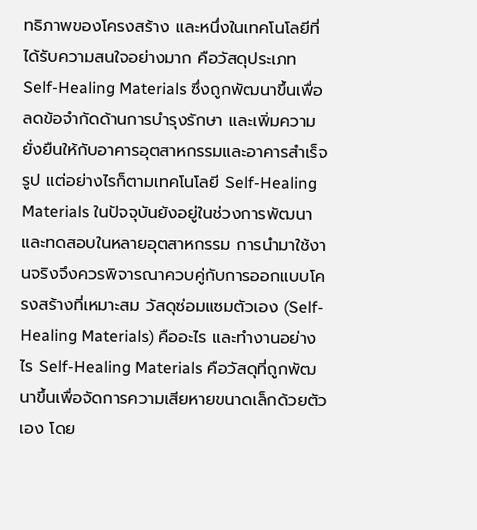ทธิภาพของโครงสร้าง และหนึ่งในเทคโนโลยีที่ได้รับความสนใจอย่างมาก คือวัสดุประเภท Self-Healing Materials ซึ่งถูกพัฒนาขึ้นเพื่อลดข้อจำกัดด้านการบำรุงรักษา และเพิ่มความยั่งยืนให้กับอาคารอุตสาหกรรมและอาคารสำเร็จรูป แต่อย่างไรก็ตามเทคโนโลยี Self-Healing Materials ในปัจจุบันยังอยู่ในช่วงการพัฒนาและทดสอบในหลายอุตสาหกรรม การนำมาใช้งานจริงจึงควรพิจารณาควบคู่กับการออกแบบโครงสร้างที่เหมาะสม วัสดุซ่อมแซมตัวเอง (Self-Healing Materials) คืออะไร และทำงานอย่างไร Self-Healing Materials คือวัสดุที่ถูกพัฒนาขึ้นเพื่อจัดการความเสียหายขนาดเล็กด้วยตัวเอง โดย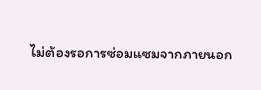ไม่ต้องรอการซ่อมแซมจากภายนอก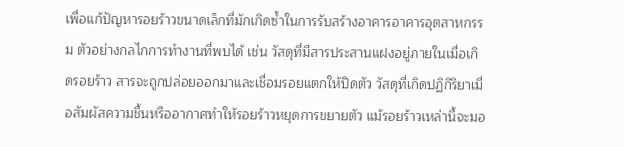เพื่อแก้ปัญหารอยร้าวขนาดเล็กที่มักเกิดซ้ำในการรับสร้างอาคารอาคารอุตสาหกรรม ตัวอย่างกลไกการทำงานที่พบได้ เช่น วัสดุที่มีสารประสานแฝงอยู่ภายในเมื่อเกิดรอยร้าว สารจะถูกปล่อยออกมาและเชื่อมรอยแตกให้ปิดตัว วัสดุที่เกิดปฏิกิริยาเมื่อสัมผัสความชื้นหรืออากาศทำให้รอยร้าวหยุดการขยายตัว แม้รอยร้าวเหล่านี้จะมอ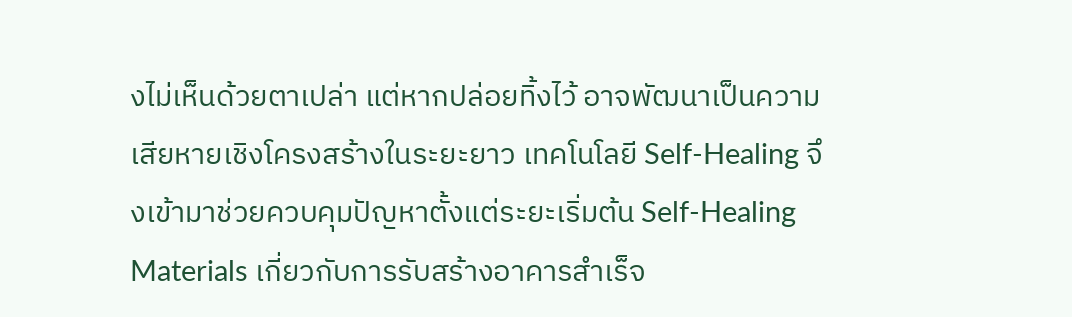งไม่เห็นด้วยตาเปล่า แต่หากปล่อยทิ้งไว้ อาจพัฒนาเป็นความเสียหายเชิงโครงสร้างในระยะยาว เทคโนโลยี Self-Healing จึงเข้ามาช่วยควบคุมปัญหาตั้งแต่ระยะเริ่มต้น Self-Healing Materials เกี่ยวกับการรับสร้างอาคารสำเร็จ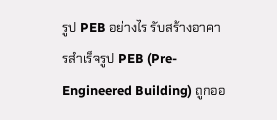รูป PEB อย่างไร รับสร้างอาคารสำเร็จรูป PEB (Pre-Engineered Building) ถูกออ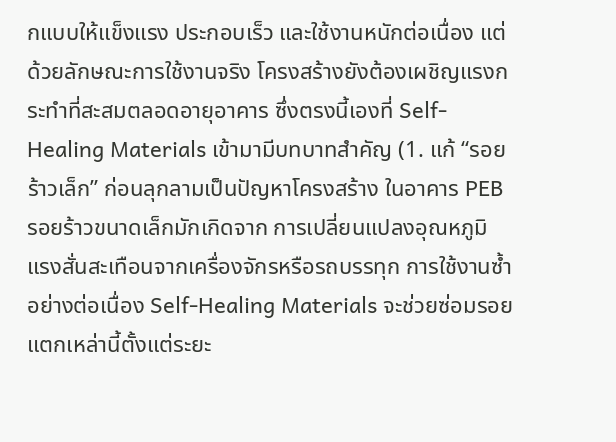กแบบให้แข็งแรง ประกอบเร็ว และใช้งานหนักต่อเนื่อง แต่ด้วยลักษณะการใช้งานจริง โครงสร้างยังต้องเผชิญแรงกระทำที่สะสมตลอดอายุอาคาร ซึ่งตรงนี้เองที่ Self-Healing Materials เข้ามามีบทบาทสำคัญ (1. แก้ “รอยร้าวเล็ก” ก่อนลุกลามเป็นปัญหาโครงสร้าง ในอาคาร PEB รอยร้าวขนาดเล็กมักเกิดจาก การเปลี่ยนแปลงอุณหภูมิ แรงสั่นสะเทือนจากเครื่องจักรหรือรถบรรทุก การใช้งานซ้ำอย่างต่อเนื่อง Self-Healing Materials จะช่วยซ่อมรอยแตกเหล่านี้ตั้งแต่ระยะ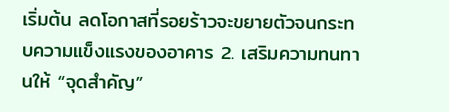เริ่มต้น ลดโอกาสที่รอยร้าวจะขยายตัวจนกระทบความแข็งแรงของอาคาร 2. เสริมความทนทานให้ “จุดสำคัญ”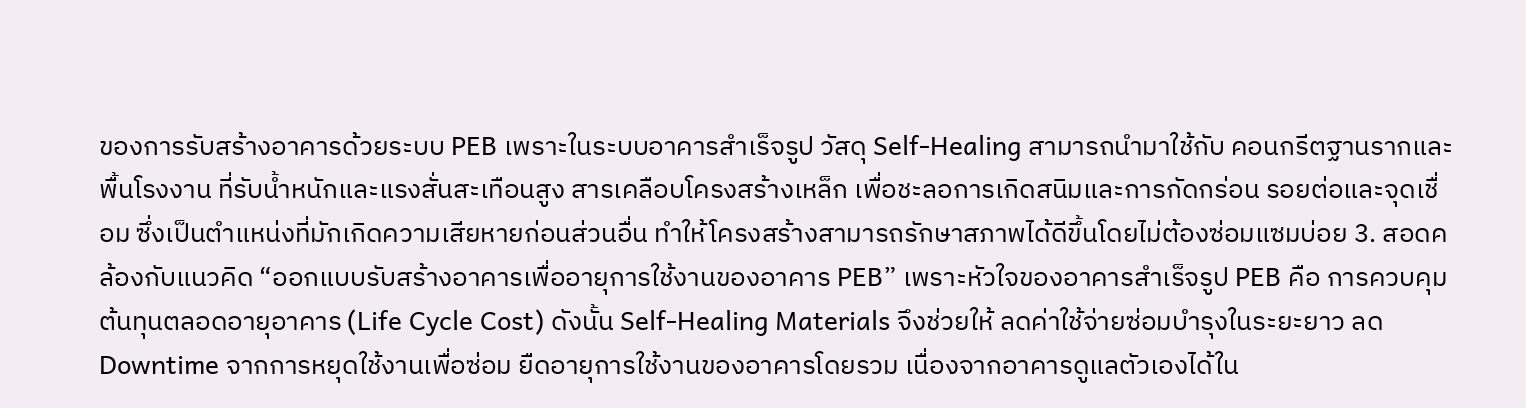ของการรับสร้างอาคารด้วยระบบ PEB เพราะในระบบอาคารสำเร็จรูป วัสดุ Self-Healing สามารถนำมาใช้กับ คอนกรีตฐานรากและพื้นโรงงาน ที่รับน้ำหนักและแรงสั่นสะเทือนสูง สารเคลือบโครงสร้างเหล็ก เพื่อชะลอการเกิดสนิมและการกัดกร่อน รอยต่อและจุดเชื่อม ซึ่งเป็นตำแหน่งที่มักเกิดความเสียหายก่อนส่วนอื่น ทำให้โครงสร้างสามารถรักษาสภาพได้ดีขึ้นโดยไม่ต้องซ่อมแซมบ่อย 3. สอดคล้องกับแนวคิด “ออกแบบรับสร้างอาคารเพื่ออายุการใช้งานของอาคาร PEB” เพราะหัวใจของอาคารสำเร็จรูป PEB คือ การควบคุมต้นทุนตลอดอายุอาคาร (Life Cycle Cost) ดังนั้น Self-Healing Materials จึงช่วยให้ ลดค่าใช้จ่ายซ่อมบำรุงในระยะยาว ลด Downtime จากการหยุดใช้งานเพื่อซ่อม ยืดอายุการใช้งานของอาคารโดยรวม เนื่องจากอาคารดูแลตัวเองได้ใน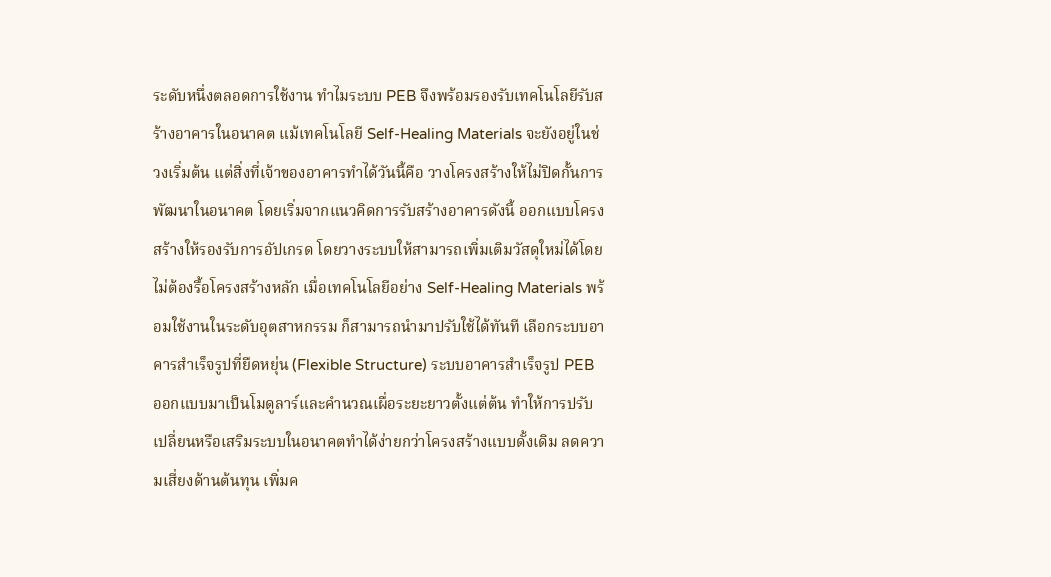ระดับหนึ่งตลอดการใช้งาน ทำไมระบบ PEB จึงพร้อมรองรับเทคโนโลยีรับสร้างอาคารในอนาคต แม้เทคโนโลยี Self-Healing Materials จะยังอยู่ในช่วงเริ่มต้น แต่สิ่งที่เจ้าของอาคารทำได้วันนี้คือ วางโครงสร้างให้ไม่ปิดกั้นการพัฒนาในอนาคต โดยเริ่มจากแนวคิดการรับสร้างอาคารดังนี้ ออกแบบโครงสร้างให้รองรับการอัปเกรด โดยวางระบบให้สามารถเพิ่มเติมวัสดุใหม่ได้โดยไม่ต้องรื้อโครงสร้างหลัก เมื่อเทคโนโลยีอย่าง Self-Healing Materials พร้อมใช้งานในระดับอุตสาหกรรม ก็สามารถนำมาปรับใช้ได้ทันที เลือกระบบอาคารสำเร็จรูปที่ยืดหยุ่น (Flexible Structure) ระบบอาคารสำเร็จรูป PEB ออกแบบมาเป็นโมดูลาร์และคำนวณเผื่อระยะยาวตั้งแต่ต้น ทำให้การปรับเปลี่ยนหรือเสริมระบบในอนาคตทำได้ง่ายกว่าโครงสร้างแบบดั้งเดิม ลดความเสี่ยงด้านต้นทุน เพิ่มค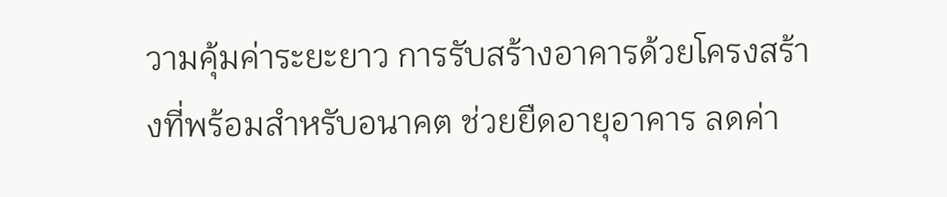วามคุ้มค่าระยะยาว การรับสร้างอาคารด้วยโครงสร้างที่พร้อมสำหรับอนาคต ช่วยยืดอายุอาคาร ลดค่า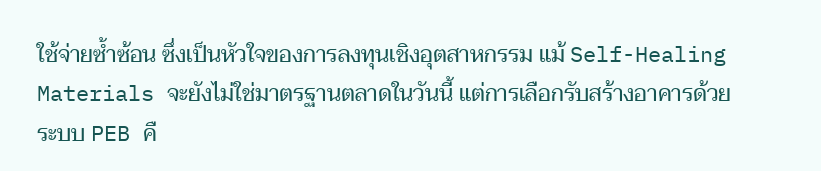ใช้จ่ายซ้ำซ้อน ซึ่งเป็นหัวใจของการลงทุนเชิงอุตสาหกรรม แม้ Self-Healing Materials จะยังไม่ใช่มาตรฐานตลาดในวันนี้ แต่การเลือกรับสร้างอาคารด้วยระบบ PEB คื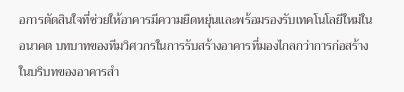อการตัดสินใจที่ช่วยให้อาคารมีความยืดหยุ่นและพร้อมรองรับเทคโนโลยีใหม่ในอนาคต บทบาทของทีมวิศวกรในการรับสร้างอาคารที่มองไกลกว่าการก่อสร้าง ในบริบทของอาคารสำ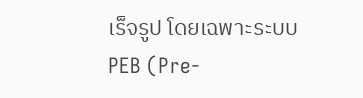เร็จรูป โดยเฉพาะระบบ PEB (Pre-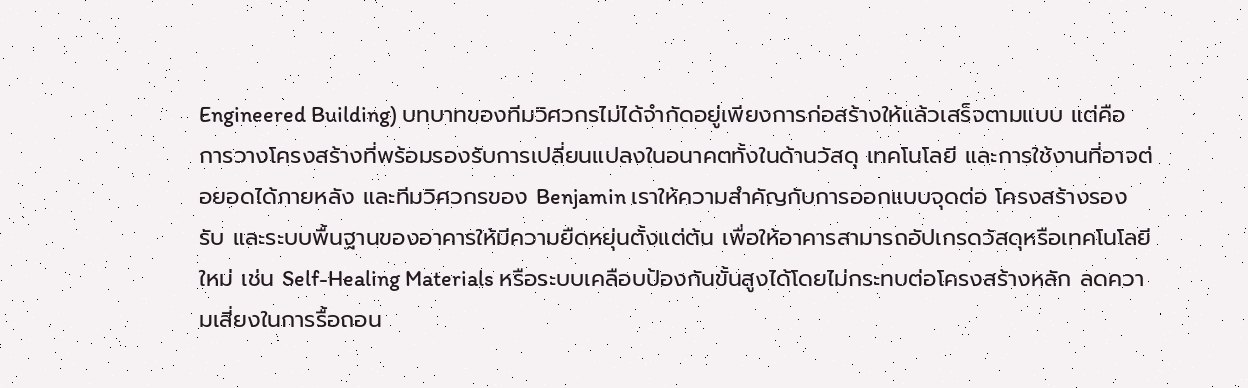Engineered Building) บทบาทของทีมวิศวกรไม่ได้จำกัดอยู่เพียงการก่อสร้างให้แล้วเสร็จตามแบบ แต่คือการวางโครงสร้างที่พร้อมรองรับการเปลี่ยนแปลงในอนาคตทั้งในด้านวัสดุ เทคโนโลยี และการใช้งานที่อาจต่อยอดได้ภายหลัง และทีมวิศวกรของ Benjamin เราให้ความสำคัญกับการออกแบบจุดต่อ โครงสร้างรองรับ และระบบพื้นฐานของอาคารให้มีความยืดหยุ่นตั้งแต่ต้น เพื่อให้อาคารสามารถอัปเกรดวัสดุหรือเทคโนโลยีใหม่ เช่น Self-Healing Materials หรือระบบเคลือบป้องกันขั้นสูงได้โดยไม่กระทบต่อโครงสร้างหลัก ลดความเสี่ยงในการรื้อถอน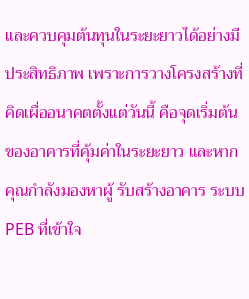และควบคุมต้นทุนในระยะยาวได้อย่างมีประสิทธิภาพ เพราะการวางโครงสร้างที่คิดเผื่ออนาคตตั้งแต่วันนี้ คือจุดเริ่มต้นของอาคารที่คุ้มค่าในระยะยาว และหากคุณกำลังมองหาผู้ รับสร้างอาคาร ระบบ PEB ที่เข้าใจ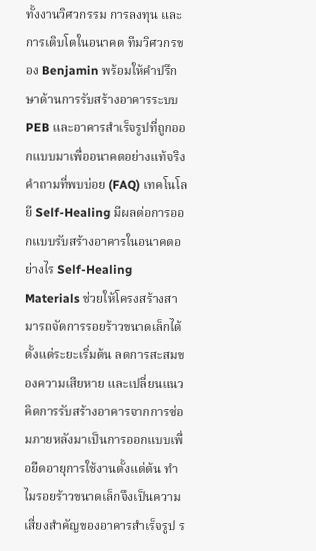ทั้งงานวิศวกรรม การลงทุน และการเติบโตในอนาคต ทีมวิศวกรของ Benjamin พร้อมให้คำปรึกษาด้านการรับสร้างอาคารระบบ PEB และอาคารสำเร็จรูปที่ถูกออกแบบมาเพื่ออนาคตอย่างแท้จริง คำถามที่พบบ่อย (FAQ) เทคโนโลยี Self-Healing มีผลต่อการออกแบบรับสร้างอาคารในอนาคตอย่างไร Self-Healing Materials ช่วยให้โครงสร้างสามารถจัดการรอยร้าวขนาดเล็กได้ตั้งแต่ระยะเริ่มต้น ลดการสะสมของความเสียหาย และเปลี่ยนแนวคิดการรับสร้างอาคารจากการซ่อมภายหลังมาเป็นการออกแบบเพื่อยืดอายุการใช้งานตั้งแต่ต้น ทำไมรอยร้าวขนาดเล็กจึงเป็นความเสี่ยงสำคัญของอาคารสำเร็จรูป ร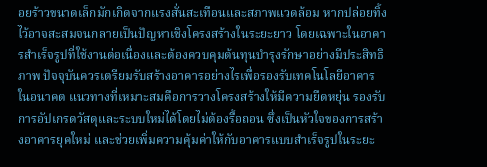อยร้าวขนาดเล็กมักเกิดจากแรงสั่นสะเทือนและสภาพแวดล้อม หากปล่อยทิ้งไว้อาจสะสมจนกลายเป็นปัญหาเชิงโครงสร้างในระยะยาว โดยเฉพาะในอาคารสำเร็จรูปที่ใช้งานต่อเนื่องและต้องควบคุมต้นทุนบำรุงรักษาอย่างมีประสิทธิภาพ ปัจจุบันควรเตรียมรับสร้างอาคารอย่างไรเพื่อรองรับเทคโนโลยีอาคารในอนาคต แนวทางที่เหมาะสมคือการวางโครงสร้างให้มีความยืดหยุ่น รองรับการอัปเกรดวัสดุและระบบใหม่ได้โดยไม่ต้องรื้อถอน ซึ่งเป็นหัวใจของการสร้างอาคารยุคใหม่ และช่วยเพิ่มความคุ้มค่าให้กับอาคารแบบสำเร็จรูปในระยะ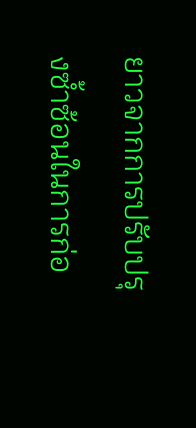ยาวจากการปรับปรุงซ้ำซ้อนในการก่อ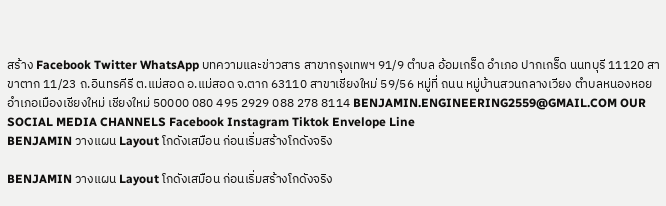สร้าง Facebook Twitter WhatsApp บทความและข่าวสาร สาขากรุงเทพฯ 91/9 ตำบล อ้อมเกร็ด อำเภอ ปากเกร็ด นนทบุรี 11120 สาขาตาก 11/23 ถ.อินทรคีรี ต.แม่สอด อ.แม่สอด จ.ตาก 63110 สาขาเชียงใหม่ 59/56 หมู่ที่ ถนน หมู่บ้านสวนกลางเวียง ตำบลหนองหอย อำเภอเมืองเชียงใหม่ เชียงใหม่ 50000 080 495 2929 088 278 8114 BENJAMIN.ENGINEERING2559@GMAIL.COM OUR SOCIAL MEDIA CHANNELS Facebook Instagram Tiktok Envelope Line
BENJAMIN วางแผน Layout โกดังเสมือน ก่อนเริ่มสร้างโกดังจริง

BENJAMIN วางแผน Layout โกดังเสมือน ก่อนเริ่มสร้างโกดังจริง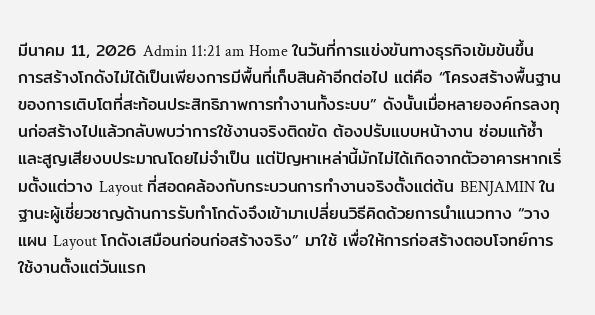มีนาคม 11, 2026 Admin 11:21 am Home ในวันที่การแข่งขันทางธุรกิจเข้มข้นขึ้น การสร้างโกดังไม่ได้เป็นเพียงการมีพื้นที่เก็บสินค้าอีกต่อไป แต่คือ “โครงสร้างพื้นฐานของการเติบโตที่สะท้อนประสิทธิภาพการทำงานทั้งระบบ” ดังนั้นเมื่อหลายองค์กรลงทุนก่อสร้างไปแล้วกลับพบว่าการใช้งานจริงติดขัด ต้องปรับแบบหน้างาน ซ่อมแก้ซ้ำ และสูญเสียงบประมาณโดยไม่จำเป็น แต่ปัญหาเหล่านี้มักไม่ได้เกิดจากตัวอาคารหากเริ่มตั้งแต่วาง Layout ที่สอดคล้องกับกระบวนการทำงานจริงตั้งแต่ต้น BENJAMIN ในฐานะผู้เชี่ยวชาญด้านการรับทำโกดังจึงเข้ามาเปลี่ยนวิธีคิดด้วยการนำแนวทาง “วางแผน Layout โกดังเสมือนก่อนก่อสร้างจริง” มาใช้ เพื่อให้การก่อสร้างตอบโจทย์การใช้งานตั้งแต่วันแรก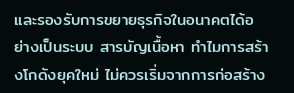และรองรับการขยายธุรกิจในอนาคตได้อย่างเป็นระบบ สารบัญเนื้อหา ทำไมการสร้างโกดังยุคใหม่ ไม่ควรเริ่มจากการก่อสร้าง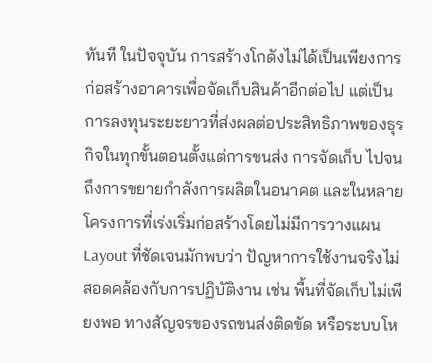ทันที ในปัจจุบัน การสร้างโกดังไม่ได้เป็นเพียงการก่อสร้างอาคารเพื่อจัดเก็บสินค้าอีกต่อไป แต่เป็นการลงทุนระยะยาวที่ส่งผลต่อประสิทธิภาพของธุรกิจในทุกขั้นตอนตั้งแต่การขนส่ง การจัดเก็บ ไปจนถึงการขยายกำลังการผลิตในอนาคต และในหลายโครงการที่เร่งเริ่มก่อสร้างโดยไม่มีการวางแผน Layout ที่ชัดเจนมักพบว่า ปัญหาการใช้งานจริงไม่สอดคล้องกับการปฏิบัติงาน เช่น พื้นที่จัดเก็บไม่เพียงพอ ทางสัญจรของรถขนส่งติดขัด หรือระบบโห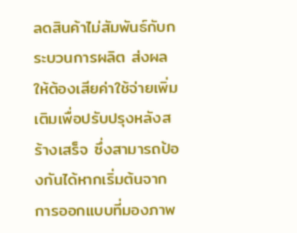ลดสินค้าไม่สัมพันธ์กับกระบวนการผลิต ส่งผลให้ต้องเสียค่าใช้จ่ายเพิ่มเติมเพื่อปรับปรุงหลังสร้างเสร็จ ซึ่งสามารถป้องกันได้หากเริ่มต้นจากการออกแบบที่มองภาพ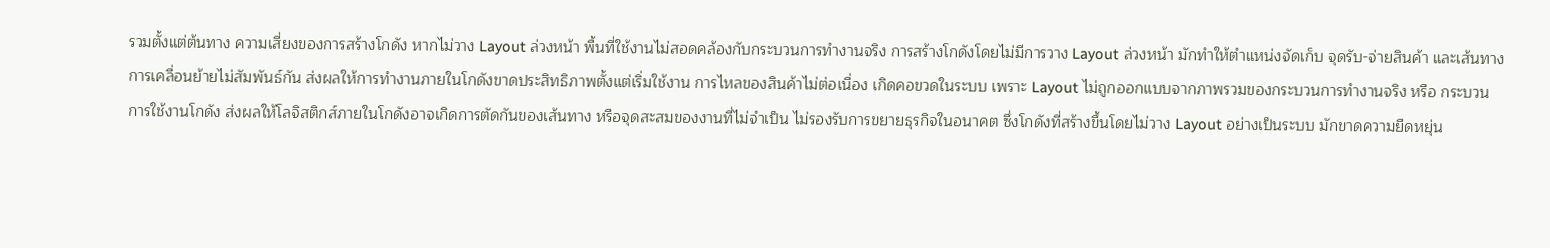รวมตั้งแต่ต้นทาง ความเสี่ยงของการสร้างโกดัง หากไม่วาง Layout ล่วงหน้า พื้นที่ใช้งานไม่สอดคล้องกับกระบวนการทำงานจริง การสร้างโกดังโดยไม่มีการวาง Layout ล่วงหน้า มักทำให้ตำแหน่งจัดเก็บ จุดรับ-จ่ายสินค้า และเส้นทางการเคลื่อนย้ายไม่สัมพันธ์กัน ส่งผลให้การทำงานภายในโกดังขาดประสิทธิภาพตั้งแต่เริ่มใช้งาน การไหลของสินค้าไม่ต่อเนื่อง เกิดคอขวดในระบบ เพราะ Layout ไม่ถูกออกแบบจากภาพรวมของกระบวนการทำงานจริง หรือ กระบวนการใช้งานโกดัง ส่งผลให้โลจิสติกส์ภายในโกดังอาจเกิดการตัดกันของเส้นทาง หรือจุดสะสมของงานที่ไม่จำเป็น ไม่รองรับการขยายธุรกิจในอนาคต ซึ่งโกดังที่สร้างขึ้นโดยไม่วาง Layout อย่างเป็นระบบ มักขาดความยืดหยุ่น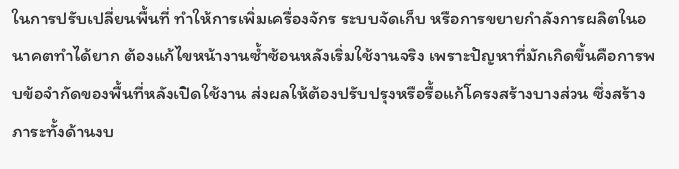ในการปรับเปลี่ยนพื้นที่ ทำให้การเพิ่มเครื่องจักร ระบบจัดเก็บ หรือการขยายกำลังการผลิตในอนาคตทำได้ยาก ต้องแก้ไขหน้างานซ้ำซ้อนหลังเริ่มใช้งานจริง เพราะปัญหาที่มักเกิดขึ้นคือการพบข้อจำกัดของพื้นที่หลังเปิดใช้งาน ส่งผลให้ต้องปรับปรุงหรือรื้อแก้โครงสร้างบางส่วน ซึ่งสร้างภาระทั้งด้านงบ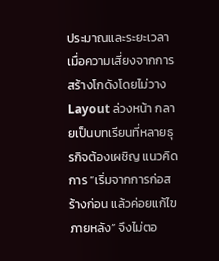ประมาณและระยะเวลา เมื่อความเสี่ยงจากการสร้างโกดังโดยไม่วาง Layout ล่วงหน้า กลายเป็นบทเรียนที่หลายธุรกิจต้องเผชิญ แนวคิดการ “เริ่มจากการก่อสร้างก่อน แล้วค่อยแก้ไขภายหลัง” จึงไม่ตอ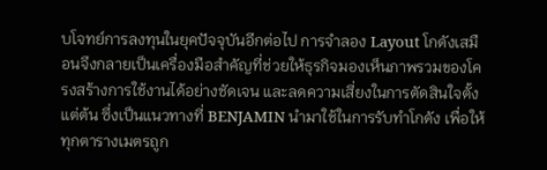บโจทย์การลงทุนในยุคปัจจุบันอีกต่อไป การจำลอง Layout โกดังเสมือนจึงกลายเป็นเครื่องมือสำคัญที่ช่วยให้ธุรกิจมองเห็นภาพรวมของโครงสร้างการใช้งานได้อย่างชัดเจน และลดความเสี่ยงในการตัดสินใจตั้งแต่ต้น ซึ่งเป็นแนวทางที่ BENJAMIN นำมาใช้ในการรับทำโกดัง เพื่อให้ทุกตารางเมตรถูก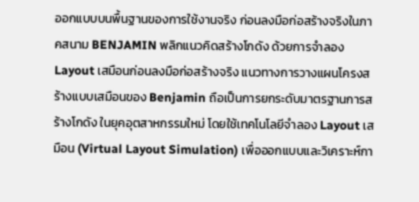ออกแบบบนพื้นฐานของการใช้งานจริง ก่อนลงมือก่อสร้างจริงในภาคสนาม BENJAMIN พลิกแนวคิดสร้างโกดัง ด้วยการจำลอง Layout เสมือนก่อนลงมือก่อสร้างจริง แนวทางการวางแผนโครงสร้างแบบเสมือนของ Benjamin ถือเป็นการยกระดับมาตรฐานการสร้างโกดัง ในยุคอุตสาหกรรมใหม่ โดยใช้เทคโนโลยีจำลอง Layout เสมือน (Virtual Layout Simulation) เพื่อออกแบบและวิเคราะห์กา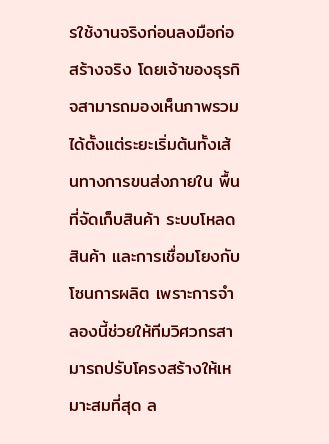รใช้งานจริงก่อนลงมือก่อสร้างจริง โดยเจ้าของธุรกิจสามารถมองเห็นภาพรวมได้ตั้งแต่ระยะเริ่มต้นทั้งเส้นทางการขนส่งภายใน พื้นที่จัดเก็บสินค้า ระบบโหลดสินค้า และการเชื่อมโยงกับโซนการผลิต เพราะการจำลองนี้ช่วยให้ทีมวิศวกรสามารถปรับโครงสร้างให้เหมาะสมที่สุด ล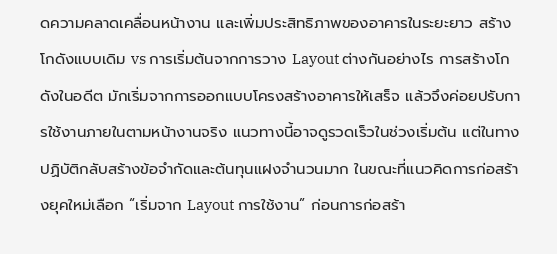ดความคลาดเคลื่อนหน้างาน และเพิ่มประสิทธิภาพของอาคารในระยะยาว สร้างโกดังแบบเดิม vs การเริ่มต้นจากการวาง Layout ต่างกันอย่างไร การสร้างโกดังในอดีต มักเริ่มจากการออกแบบโครงสร้างอาคารให้เสร็จ แล้วจึงค่อยปรับการใช้งานภายในตามหน้างานจริง แนวทางนี้อาจดูรวดเร็วในช่วงเริ่มต้น แต่ในทางปฏิบัติกลับสร้างข้อจำกัดและต้นทุนแฝงจำนวนมาก ในขณะที่แนวคิดการก่อสร้างยุคใหม่เลือก “เริ่มจาก Layout การใช้งาน” ก่อนการก่อสร้า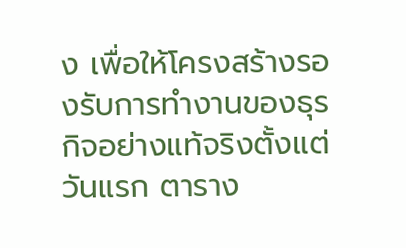ง เพื่อให้โครงสร้างรองรับการทำงานของธุรกิจอย่างแท้จริงตั้งแต่วันแรก ตาราง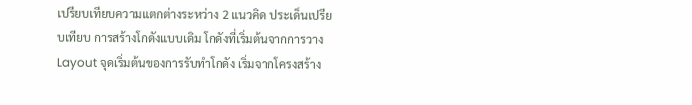เปรียบเทียบความแตกต่างระหว่าง 2 แนวคิด ประเด็นเปรียบเทียบ การสร้างโกดังแบบเดิม โกดังที่เริ่มต้นจากการวาง Layout จุดเริ่มต้นของการรับทำโกดัง เริ่มจากโครงสร้าง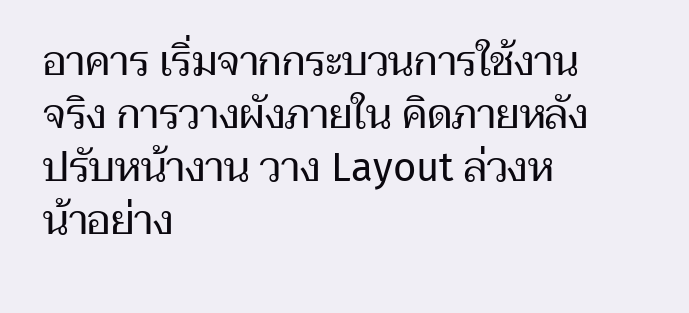อาคาร เริ่มจากกระบวนการใช้งานจริง การวางผังภายใน คิดภายหลัง ปรับหน้างาน วาง Layout ล่วงหน้าอย่าง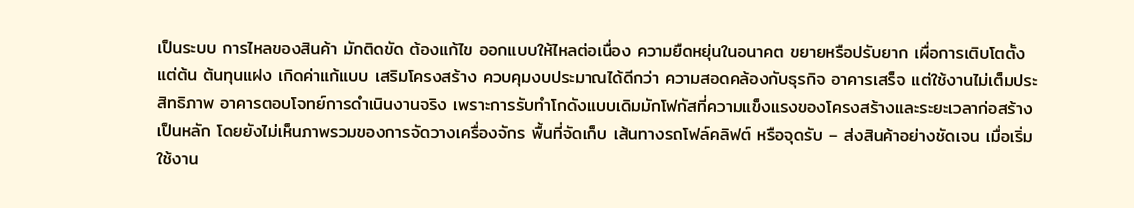เป็นระบบ การไหลของสินค้า มักติดขัด ต้องแก้ไข ออกแบบให้ไหลต่อเนื่อง ความยืดหยุ่นในอนาคต ขยายหรือปรับยาก เผื่อการเติบโตตั้งแต่ต้น ต้นทุนแฝง เกิดค่าแก้แบบ เสริมโครงสร้าง ควบคุมงบประมาณได้ดีกว่า ความสอดคล้องกับธุรกิจ อาคารเสร็จ แต่ใช้งานไม่เต็มประสิทธิภาพ อาคารตอบโจทย์การดำเนินงานจริง เพราะการรับทำโกดังแบบเดิมมักโฟกัสที่ความแข็งแรงของโครงสร้างและระยะเวลาก่อสร้างเป็นหลัก โดยยังไม่เห็นภาพรวมของการจัดวางเครื่องจักร พื้นที่จัดเก็บ เส้นทางรถโฟล์คลิฟต์ หรือจุดรับ – ส่งสินค้าอย่างชัดเจน เมื่อเริ่มใช้งาน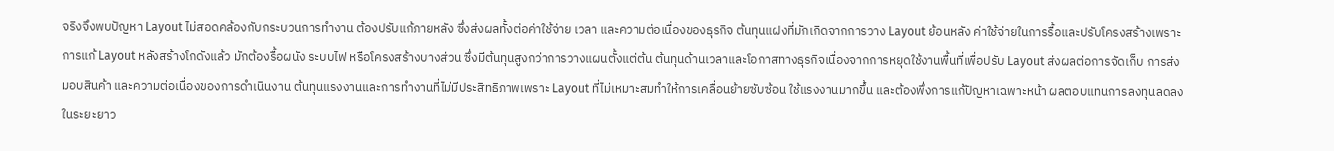จริงจึงพบปัญหา Layout ไม่สอดคล้องกับกระบวนการทำงาน ต้องปรับแก้ภายหลัง ซึ่งส่งผลทั้งต่อค่าใช้จ่าย เวลา และความต่อเนื่องของธุรกิจ ต้นทุนแฝงที่มักเกิดจากการวาง Layout ย้อนหลัง ค่าใช้จ่ายในการรื้อและปรับโครงสร้างเพราะการแก้ Layout หลังสร้างโกดังแล้ว มักต้องรื้อผนัง ระบบไฟ หรือโครงสร้างบางส่วน ซึ่งมีต้นทุนสูงกว่าการวางแผนตั้งแต่ต้น ต้นทุนด้านเวลาและโอกาสทางธุรกิจเนื่องจากการหยุดใช้งานพื้นที่เพื่อปรับ Layout ส่งผลต่อการจัดเก็บ การส่งมอบสินค้า และความต่อเนื่องของการดำเนินงาน ต้นทุนแรงงานและการทำงานที่ไม่มีประสิทธิภาพเพราะ Layout ที่ไม่เหมาะสมทำให้การเคลื่อนย้ายซับซ้อน ใช้แรงงานมากขึ้น และต้องพึ่งการแก้ปัญหาเฉพาะหน้า ผลตอบแทนการลงทุนลดลงในระยะยาว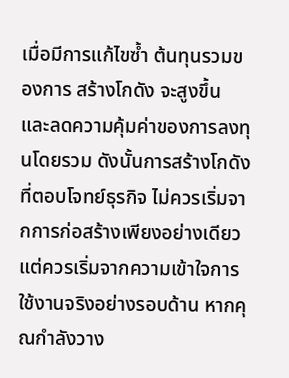เมื่อมีการแก้ไขซ้ำ ต้นทุนรวมของการ สร้างโกดัง จะสูงขึ้น และลดความคุ้มค่าของการลงทุนโดยรวม ดังนั้นการสร้างโกดังที่ตอบโจทย์ธุรกิจ ไม่ควรเริ่มจากการก่อสร้างเพียงอย่างเดียว แต่ควรเริ่มจากความเข้าใจการใช้งานจริงอย่างรอบด้าน หากคุณกำลังวาง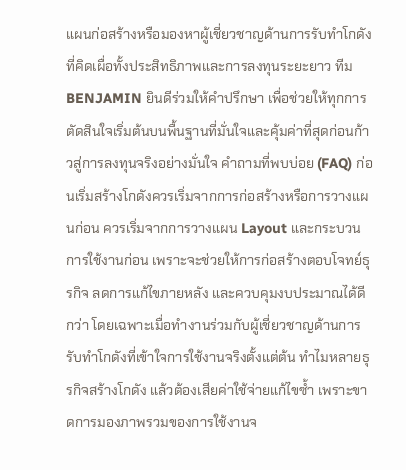แผนก่อสร้างหรือมองหาผู้เชี่ยวชาญด้านการรับทำโกดังที่คิดเผื่อทั้งประสิทธิภาพและการลงทุนระยะยาว ทีม BENJAMIN ยินดีร่วมให้คำปรึกษา เพื่อช่วยให้ทุกการตัดสินใจเริ่มต้นบนพื้นฐานที่มั่นใจและคุ้มค่าที่สุดก่อนก้าวสู่การลงทุนจริงอย่างมั่นใจ คำถามที่พบบ่อย (FAQ) ก่อนเริ่มสร้างโกดังควรเริ่มจากการก่อสร้างหรือการวางแผนก่อน ควรเริ่มจากการวางแผน Layout และกระบวนการใช้งานก่อน เพราะจะช่วยให้การก่อสร้างตอบโจทย์ธุรกิจ ลดการแก้ไขภายหลัง และควบคุมงบประมาณได้ดีกว่า โดยเฉพาะเมื่อทำงานร่วมกับผู้เชี่ยวชาญด้านการรับทำโกดังที่เข้าใจการใช้งานจริงตั้งแต่ต้น ทำไมหลายธุรกิจสร้างโกดัง แล้วต้องเสียค่าใช้จ่ายแก้ไขซ้ำ เพราะขาดการมองภาพรวมของการใช้งานจ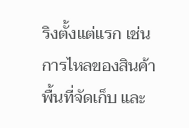ริงตั้งแต่แรก เช่น การไหลของสินค้า พื้นที่จัดเก็บ และ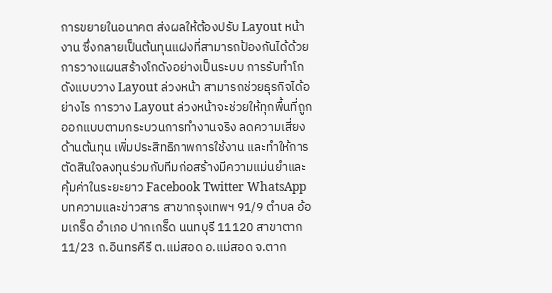การขยายในอนาคต ส่งผลให้ต้องปรับ Layout หน้างาน ซึ่งกลายเป็นต้นทุนแฝงที่สามารถป้องกันได้ด้วยการวางแผนสร้างโกดังอย่างเป็นระบบ การรับทำโกดังแบบวาง Layout ล่วงหน้า สามารถช่วยธุรกิจได้อย่างไร การวาง Layout ล่วงหน้าจะช่วยให้ทุกพื้นที่ถูกออกแบบตามกระบวนการทำงานจริง ลดความเสี่ยงด้านต้นทุน เพิ่มประสิทธิภาพการใช้งาน และทำให้การตัดสินใจลงทุนร่วมกับทีมก่อสร้างมีความแม่นยำและคุ้มค่าในระยะยาว Facebook Twitter WhatsApp บทความและข่าวสาร สาขากรุงเทพฯ 91/9 ตำบล อ้อมเกร็ด อำเภอ ปากเกร็ด นนทบุรี 11120 สาขาตาก 11/23 ถ.อินทรคีรี ต.แม่สอด อ.แม่สอด จ.ตาก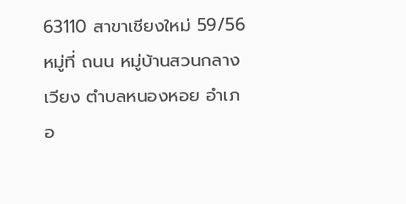63110 สาขาเชียงใหม่ 59/56 หมู่ที่ ถนน หมู่บ้านสวนกลางเวียง ตำบลหนองหอย อำเภอ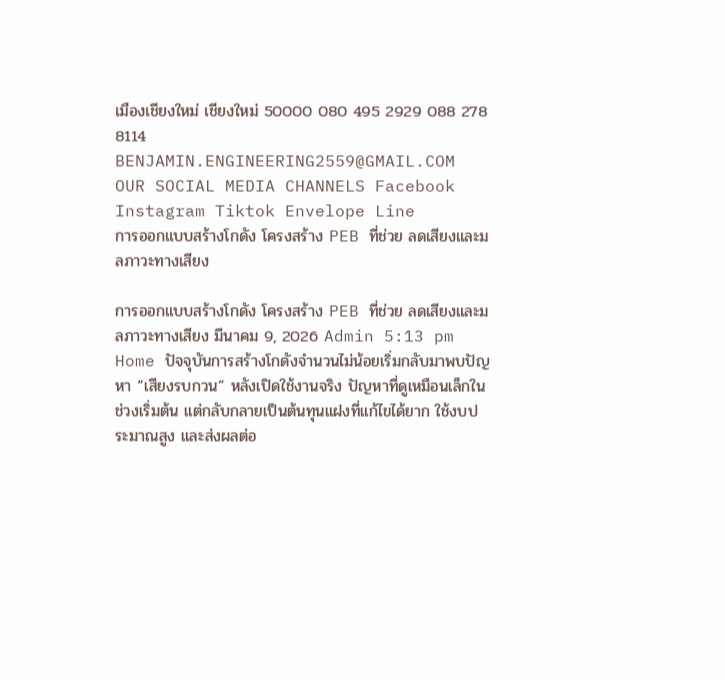เมืองเชียงใหม่ เชียงใหม่ 50000 080 495 2929 088 278 8114 BENJAMIN.ENGINEERING2559@GMAIL.COM OUR SOCIAL MEDIA CHANNELS Facebook Instagram Tiktok Envelope Line
การออกแบบสร้างโกดัง โครงสร้าง PEB ที่ช่วย ลดเสียงและมลภาวะทางเสียง

การออกแบบสร้างโกดัง โครงสร้าง PEB ที่ช่วย ลดเสียงและมลภาวะทางเสียง มีนาคม 9, 2026 Admin 5:13 pm Home ปัจจุบันการสร้างโกดังจำนวนไม่น้อยเริ่มกลับมาพบปัญหา “เสียงรบกวน” หลังเปิดใช้งานจริง ปัญหาที่ดูเหมือนเล็กในช่วงเริ่มต้น แต่กลับกลายเป็นต้นทุนแฝงที่แก้ไขได้ยาก ใช้งบประมาณสูง และส่งผลต่อ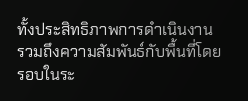ทั้งประสิทธิภาพการดำเนินงาน รวมถึงความสัมพันธ์กับพื้นที่โดยรอบในระ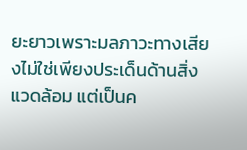ยะยาวเพราะมลภาวะทางเสียงไม่ใช่เพียงประเด็นด้านสิ่งแวดล้อม แต่เป็นค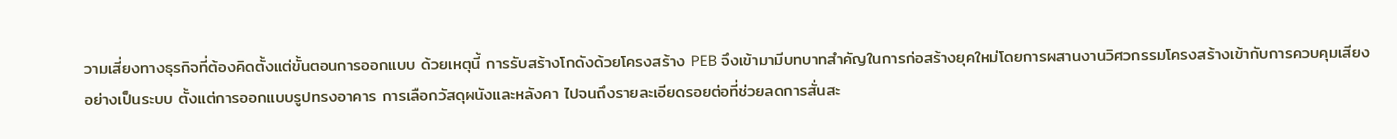วามเสี่ยงทางธุรกิจที่ต้องคิดตั้งแต่ขั้นตอนการออกแบบ ด้วยเหตุนี้ การรับสร้างโกดังด้วยโครงสร้าง PEB จึงเข้ามามีบทบาทสำคัญในการก่อสร้างยุคใหม่โดยการผสานงานวิศวกรรมโครงสร้างเข้ากับการควบคุมเสียงอย่างเป็นระบบ ตั้งแต่การออกแบบรูปทรงอาคาร การเลือกวัสดุผนังและหลังคา ไปจนถึงรายละเอียดรอยต่อที่ช่วยลดการสั่นสะ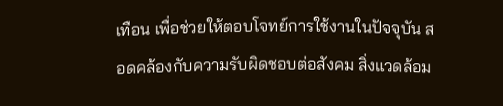เทือน เพื่อช่วยให้ตอบโจทย์การใช้งานในปัจจุบัน สอดคล้องกับความรับผิดชอบต่อสังคม สิ่งแวดล้อม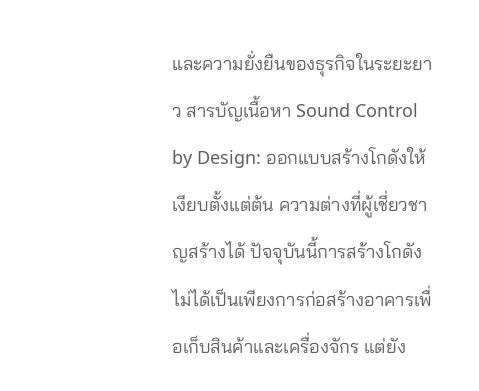และความยั่งยืนของธุรกิจในระยะยาว สารบัญเนื้อหา Sound Control by Design: ออกแบบสร้างโกดังให้เงียบตั้งแต่ต้น ความต่างที่ผู้เชี่ยวชาญสร้างได้ ปัจจุบันนี้การสร้างโกดังไม่ได้เป็นเพียงการก่อสร้างอาคารเพื่อเก็บสินค้าและเครื่องจักร แต่ยัง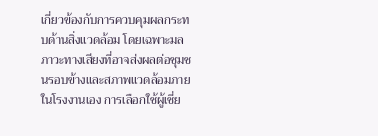เกี่ยวข้องกับการควบคุมผลกระทบด้านสิ่งแวดล้อม โดยเฉพาะมลภาวะทางเสียงที่อาจส่งผลต่อชุมชนรอบข้างและสภาพแวดล้อมภายในโรงงานเอง การเลือกใช้ผู้เชี่ย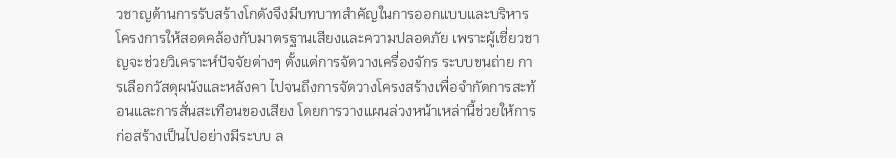วชาญด้านการรับสร้างโกดังจึงมีบทบาทสำคัญในการออกแบบและบริหารโครงการให้สอดคล้องกับมาตรฐานเสียงและความปลอดภัย เพราะผู้เชี่ยวชาญจะช่วยวิเคราะห์ปัจจัยต่างๆ ตั้งแต่การจัดวางเครื่องจักร ระบบขนถ่าย การเลือกวัสดุผนังและหลังคา ไปจนถึงการจัดวางโครงสร้างเพื่อจำกัดการสะท้อนและการสั่นสะเทือนของเสียง โดยการวางแผนล่วงหน้าเหล่านี้ช่วยให้การ ก่อสร้างเป็นไปอย่างมีระบบ ล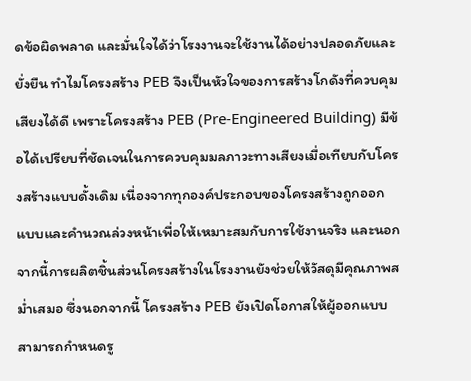ดข้อผิดพลาด และมั่นใจได้ว่าโรงงานจะใช้งานได้อย่างปลอดภัยและยั่งยืน ทำไมโครงสร้าง PEB จึงเป็นหัวใจของการสร้างโกดังที่ควบคุมเสียงได้ดี เพราะโครงสร้าง PEB (Pre-Engineered Building) มีข้อได้เปรียบที่ชัดเจนในการควบคุมมลภาวะทางเสียงเมื่อเทียบกับโครงสร้างแบบดั้งเดิม เนื่องจากทุกองค์ประกอบของโครงสร้างถูกออกแบบและคำนวณล่วงหน้าเพื่อให้เหมาะสมกับการใช้งานจริง และนอกจากนี้การผลิตชิ้นส่วนโครงสร้างในโรงงานยังช่วยให้วัสดุมีคุณภาพสม่ำเสมอ ซึ่งนอกจากนี้ โครงสร้าง PEB ยังเปิดโอกาสให้ผู้ออกแบบสามารถกำหนดรู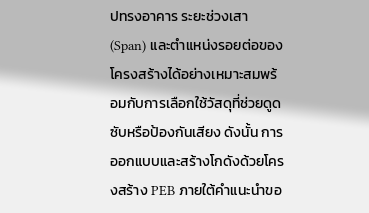ปทรงอาคาร ระยะช่วงเสา (Span) และตำแหน่งรอยต่อของโครงสร้างได้อย่างเหมาะสมพร้อมกับการเลือกใช้วัสดุที่ช่วยดูดซับหรือป้องกันเสียง ดังนั้น การออกแบบและสร้างโกดังด้วยโครงสร้าง PEB ภายใต้คำแนะนำขอ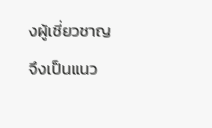งผู้เชี่ยวชาญ จึงเป็นแนว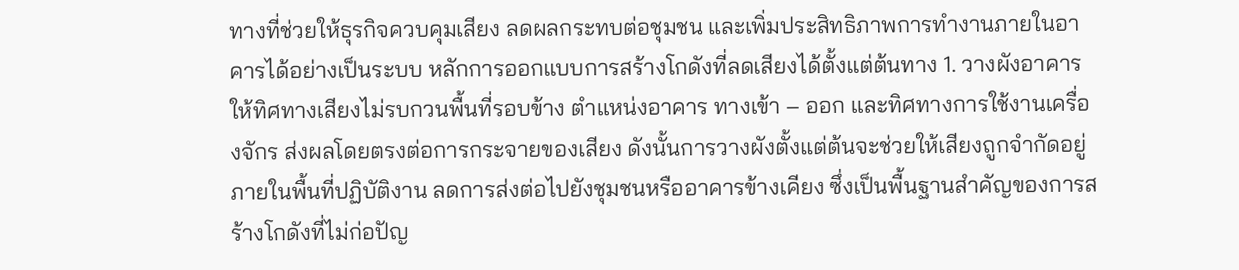ทางที่ช่วยให้ธุรกิจควบคุมเสียง ลดผลกระทบต่อชุมชน และเพิ่มประสิทธิภาพการทำงานภายในอาคารได้อย่างเป็นระบบ หลักการออกแบบการสร้างโกดังที่ลดเสียงได้ตั้งแต่ต้นทาง 1. วางผังอาคารให้ทิศทางเสียงไม่รบกวนพื้นที่รอบข้าง ตำแหน่งอาคาร ทางเข้า – ออก และทิศทางการใช้งานเครื่องจักร ส่งผลโดยตรงต่อการกระจายของเสียง ดังนั้นการวางผังตั้งแต่ต้นจะช่วยให้เสียงถูกจำกัดอยู่ภายในพื้นที่ปฏิบัติงาน ลดการส่งต่อไปยังชุมชนหรืออาคารข้างเคียง ซึ่งเป็นพื้นฐานสำคัญของการสร้างโกดังที่ไม่ก่อปัญ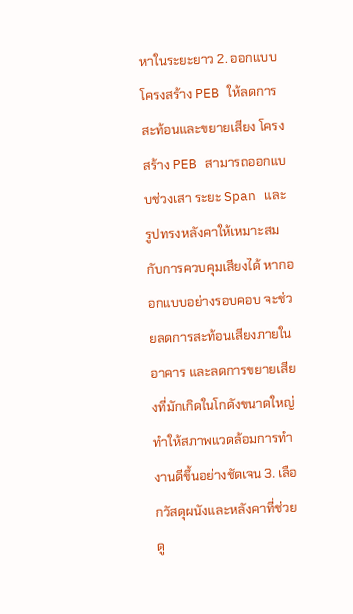หาในระยะยาว 2. ออกแบบโครงสร้าง PEB ให้ลดการสะท้อนและขยายเสียง โครงสร้าง PEB สามารถออกแบบช่วงเสา ระยะ Span และรูปทรงหลังคาให้เหมาะสมกับการควบคุมเสียงได้ หากออกแบบอย่างรอบคอบ จะช่วยลดการสะท้อนเสียงภายในอาคาร และลดการขยายเสียงที่มักเกิดในโกดังขนาดใหญ่ ทำให้สภาพแวดล้อมการทำงานดีขึ้นอย่างชัดเจน 3. เลือกวัสดุผนังและหลังคาที่ช่วยดู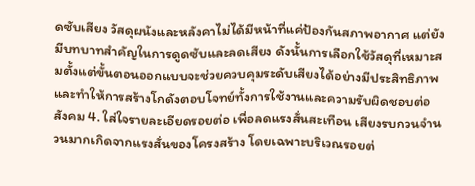ดซับเสียง วัสดุผนังและหลังคาไม่ได้มีหน้าที่แค่ป้องกันสภาพอากาศ แต่ยังมีบทบาทสำคัญในการดูดซับและลดเสียง ดังนั้นการเลือกใช้วัสดุที่เหมาะสมตั้งแต่ขั้นตอนออกแบบจะช่วยควบคุมระดับเสียงได้อย่างมีประสิทธิภาพ และทำให้การสร้างโกดังตอบโจทย์ทั้งการใช้งานและความรับผิดชอบต่อสังคม 4. ใส่ใจรายละเอียดรอยต่อ เพื่อลดแรงสั่นสะเทือน เสียงรบกวนจำนวนมากเกิดจากแรงสั่นของโครงสร้าง โดยเฉพาะบริเวณรอยต่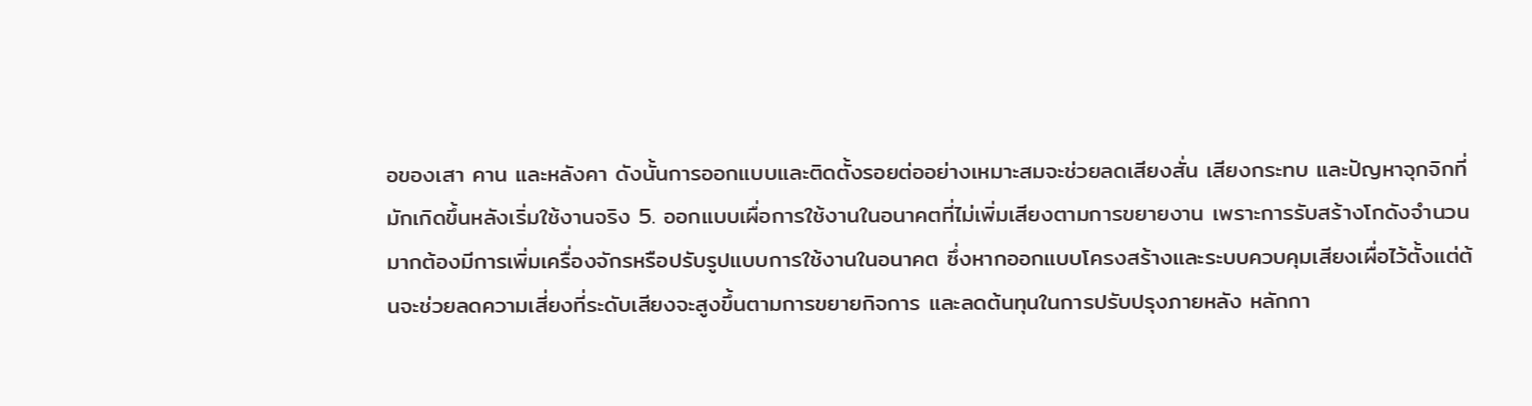อของเสา คาน และหลังคา ดังนั้นการออกแบบและติดตั้งรอยต่ออย่างเหมาะสมจะช่วยลดเสียงสั่น เสียงกระทบ และปัญหาจุกจิกที่มักเกิดขึ้นหลังเริ่มใช้งานจริง 5. ออกแบบเผื่อการใช้งานในอนาคตที่ไม่เพิ่มเสียงตามการขยายงาน เพราะการรับสร้างโกดังจำนวนมากต้องมีการเพิ่มเครื่องจักรหรือปรับรูปแบบการใช้งานในอนาคต ซึ่งหากออกแบบโครงสร้างและระบบควบคุมเสียงเผื่อไว้ตั้งแต่ต้นจะช่วยลดความเสี่ยงที่ระดับเสียงจะสูงขึ้นตามการขยายกิจการ และลดต้นทุนในการปรับปรุงภายหลัง หลักกา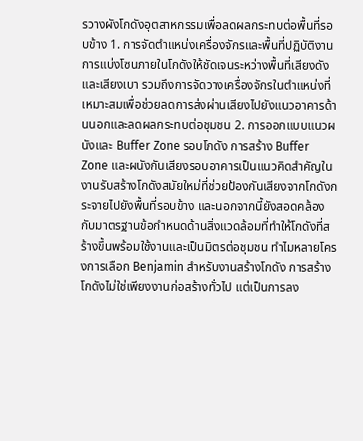รวางผังโกดังอุตสาหกรรมเพื่อลดผลกระทบต่อพื้นที่รอบข้าง 1. การจัดตำแหน่งเครื่องจักรและพื้นที่ปฏิบัติงาน การแบ่งโซนภายในโกดังให้ชัดเจนระหว่างพื้นที่เสียงดังและเสียงเบา รวมถึงการจัดวางเครื่องจักรในตำแหน่งที่เหมาะสมเพื่อช่วยลดการส่งผ่านเสียงไปยังแนวอาคารด้านนอกและลดผลกระทบต่อชุมชน 2. การออกแบบแนวผนังและ Buffer Zone รอบโกดัง การสร้าง Buffer Zone และผนังกันเสียงรอบอาคารเป็นแนวคิดสำคัญในงานรับสร้างโกดังสมัยใหม่ที่ช่วยป้องกันเสียงจากโกดังกระจายไปยังพื้นที่รอบข้าง และนอกจากนี้ยังสอดคล้องกับมาตรฐานข้อกำหนดด้านสิ่งแวดล้อมที่ทำให้โกดังที่สร้างขึ้นพร้อมใช้งานและเป็นมิตรต่อชุมชน ทำไมหลายโครงการเลือก Benjamin สำหรับงานสร้างโกดัง การสร้างโกดังไม่ใช่เพียงงานก่อสร้างทั่วไป แต่เป็นการลง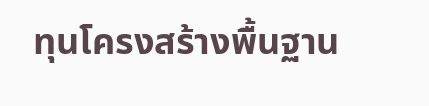ทุนโครงสร้างพื้นฐาน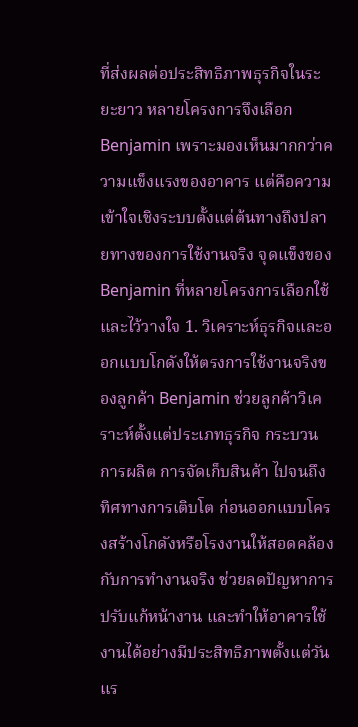ที่ส่งผลต่อประสิทธิภาพธุรกิจในระยะยาว หลายโครงการจึงเลือก Benjamin เพราะมองเห็นมากกว่าความแข็งแรงของอาคาร แต่คือความเข้าใจเชิงระบบตั้งแต่ต้นทางถึงปลายทางของการใช้งานจริง จุดแข็งของ Benjamin ที่หลายโครงการเลือกใช้และไว้วางใจ 1. วิเคราะห์ธุรกิจและออกแบบโกดังให้ตรงการใช้งานจริงของลูกค้า Benjamin ช่วยลูกค้าวิเคราะห์ตั้งแต่ประเภทธุรกิจ กระบวนการผลิต การจัดเก็บสินค้า ไปจนถึงทิศทางการเติบโต ก่อนออกแบบโครงสร้างโกดังหรือโรงงานให้สอดคล้องกับการทำงานจริง ช่วยลดปัญหาการปรับแก้หน้างาน และทำให้อาคารใช้งานได้อย่างมีประสิทธิภาพตั้งแต่วันแร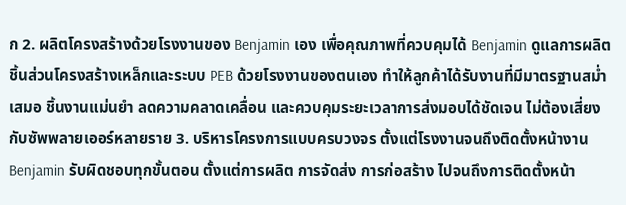ก 2. ผลิตโครงสร้างด้วยโรงงานของ Benjamin เอง เพื่อคุณภาพที่ควบคุมได้ Benjamin ดูแลการผลิตชิ้นส่วนโครงสร้างเหล็กและระบบ PEB ด้วยโรงงานของตนเอง ทำให้ลูกค้าได้รับงานที่มีมาตรฐานสม่ำเสมอ ชิ้นงานแม่นยำ ลดความคลาดเคลื่อน และควบคุมระยะเวลาการส่งมอบได้ชัดเจน ไม่ต้องเสี่ยงกับซัพพลายเออร์หลายราย 3. บริหารโครงการแบบครบวงจร ตั้งแต่โรงงานจนถึงติดตั้งหน้างาน Benjamin รับผิดชอบทุกขั้นตอน ตั้งแต่การผลิต การจัดส่ง การก่อสร้าง ไปจนถึงการติดตั้งหน้า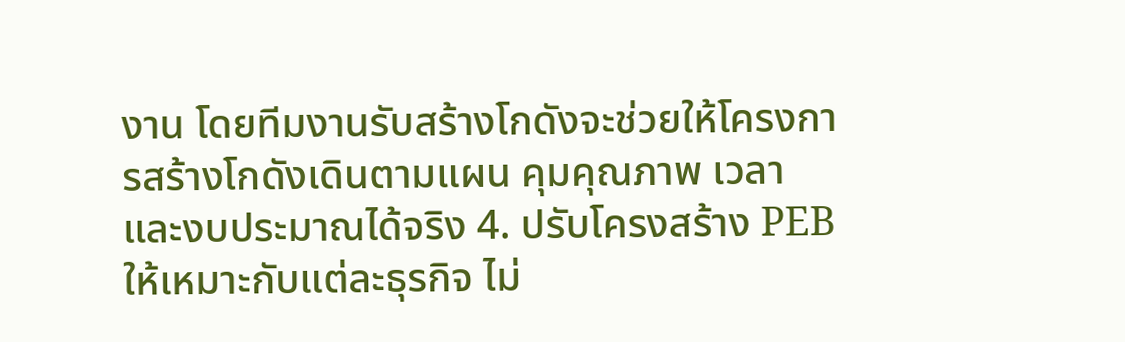งาน โดยทีมงานรับสร้างโกดังจะช่วยให้โครงการสร้างโกดังเดินตามแผน คุมคุณภาพ เวลา และงบประมาณได้จริง 4. ปรับโครงสร้าง PEB ให้เหมาะกับแต่ละธุรกิจ ไม่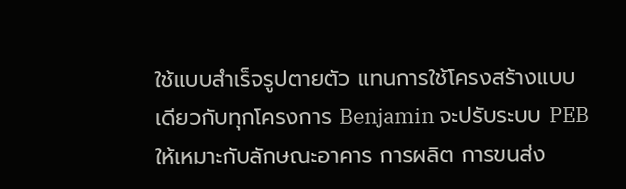ใช้แบบสำเร็จรูปตายตัว แทนการใช้โครงสร้างแบบเดียวกับทุกโครงการ Benjamin จะปรับระบบ PEB ให้เหมาะกับลักษณะอาคาร การผลิต การขนส่ง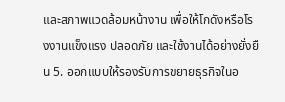และสภาพแวดล้อมหน้างาน เพื่อให้โกดังหรือโรงงานแข็งแรง ปลอดภัย และใช้งานได้อย่างยั่งยืน 5. ออกแบบให้รองรับการขยายธุรกิจในอ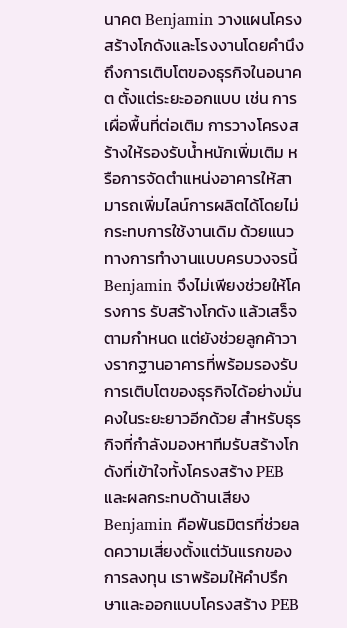นาคต Benjamin วางแผนโครงสร้างโกดังและโรงงานโดยคำนึงถึงการเติบโตของธุรกิจในอนาคต ตั้งแต่ระยะออกแบบ เช่น การเผื่อพื้นที่ต่อเติม การวางโครงสร้างให้รองรับน้ำหนักเพิ่มเติม หรือการจัดตำแหน่งอาคารให้สามารถเพิ่มไลน์การผลิตได้โดยไม่กระทบการใช้งานเดิม ด้วยแนวทางการทำงานแบบครบวงจรนี้ Benjamin จึงไม่เพียงช่วยให้โครงการ รับสร้างโกดัง แล้วเสร็จตามกำหนด แต่ยังช่วยลูกค้าวางรากฐานอาคารที่พร้อมรองรับการเติบโตของธุรกิจได้อย่างมั่นคงในระยะยาวอีกด้วย สำหรับธุรกิจที่กำลังมองหาทีมรับสร้างโกดังที่เข้าใจทั้งโครงสร้าง PEB และผลกระทบด้านเสียง Benjamin คือพันธมิตรที่ช่วยลดความเสี่ยงตั้งแต่วันแรกของการลงทุน เราพร้อมให้คำปรึกษาและออกแบบโครงสร้าง PEB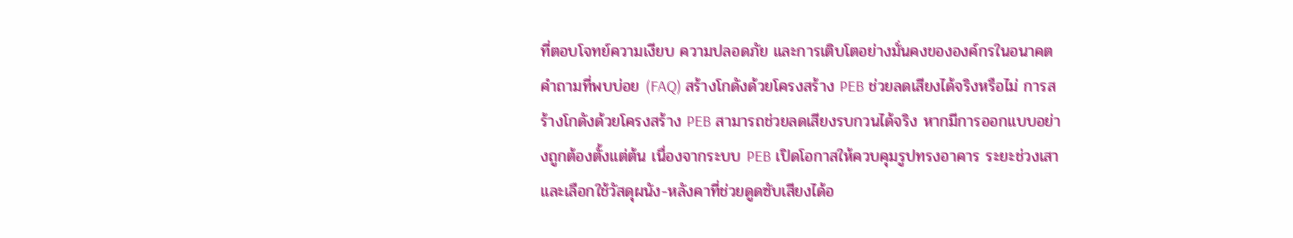ที่ตอบโจทย์ความเงียบ ความปลอดภัย และการเติบโตอย่างมั่นคงขององค์กรในอนาคต คำถามที่พบบ่อย (FAQ) สร้างโกดังด้วยโครงสร้าง PEB ช่วยลดเสียงได้จริงหรือไม่ การสร้างโกดังด้วยโครงสร้าง PEB สามารถช่วยลดเสียงรบกวนได้จริง หากมีการออกแบบอย่างถูกต้องตั้งแต่ต้น เนื่องจากระบบ PEB เปิดโอกาสให้ควบคุมรูปทรงอาคาร ระยะช่วงเสา และเลือกใช้วัสดุผนัง-หลังคาที่ช่วยดูดซับเสียงได้อ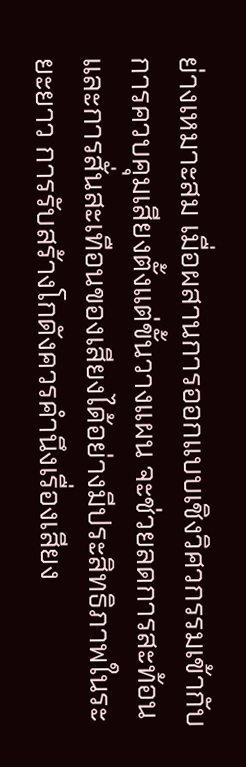ย่างเหมาะสม เมื่อผสานการออกแบบเชิงวิศวกรรมเข้ากับการควบคุมเสียงตั้งแต่ขั้นวางแผน จะช่วยลดการสะท้อนและการสั่นสะเทือนของเสียงได้อย่างมีประสิทธิภาพในระยะยาว การรับสร้างโกดังควรคำนึงเรื่องเสียง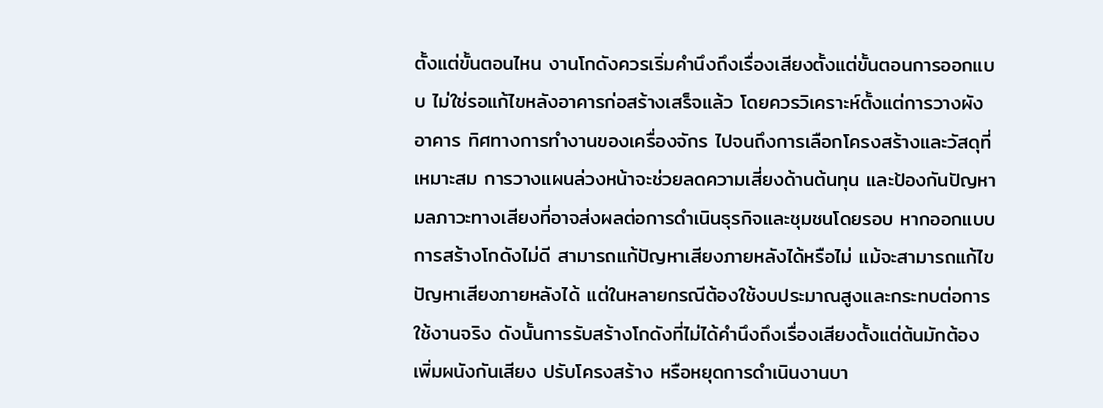ตั้งแต่ขั้นตอนไหน งานโกดังควรเริ่มคำนึงถึงเรื่องเสียงตั้งแต่ขั้นตอนการออกแบบ ไม่ใช่รอแก้ไขหลังอาคารก่อสร้างเสร็จแล้ว โดยควรวิเคราะห์ตั้งแต่การวางผังอาคาร ทิศทางการทำงานของเครื่องจักร ไปจนถึงการเลือกโครงสร้างและวัสดุที่เหมาะสม การวางแผนล่วงหน้าจะช่วยลดความเสี่ยงด้านต้นทุน และป้องกันปัญหามลภาวะทางเสียงที่อาจส่งผลต่อการดำเนินธุรกิจและชุมชนโดยรอบ หากออกแบบการสร้างโกดังไม่ดี สามารถแก้ปัญหาเสียงภายหลังได้หรือไม่ แม้จะสามารถแก้ไขปัญหาเสียงภายหลังได้ แต่ในหลายกรณีต้องใช้งบประมาณสูงและกระทบต่อการใช้งานจริง ดังนั้นการรับสร้างโกดังที่ไม่ได้คำนึงถึงเรื่องเสียงตั้งแต่ต้นมักต้องเพิ่มผนังกันเสียง ปรับโครงสร้าง หรือหยุดการดำเนินงานบา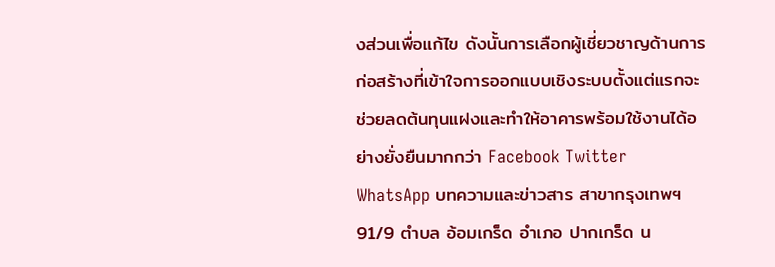งส่วนเพื่อแก้ไข ดังนั้นการเลือกผู้เชี่ยวชาญด้านการก่อสร้างที่เข้าใจการออกแบบเชิงระบบตั้งแต่แรกจะช่วยลดต้นทุนแฝงและทำให้อาคารพร้อมใช้งานได้อย่างยั่งยืนมากกว่า Facebook Twitter WhatsApp บทความและข่าวสาร สาขากรุงเทพฯ 91/9 ตำบล อ้อมเกร็ด อำเภอ ปากเกร็ด น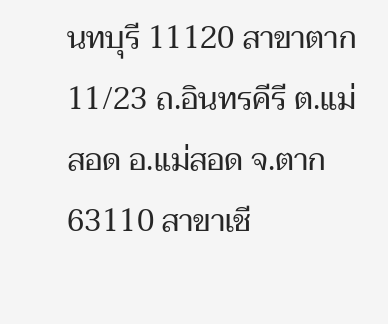นทบุรี 11120 สาขาตาก 11/23 ถ.อินทรคีรี ต.แม่สอด อ.แม่สอด จ.ตาก 63110 สาขาเชี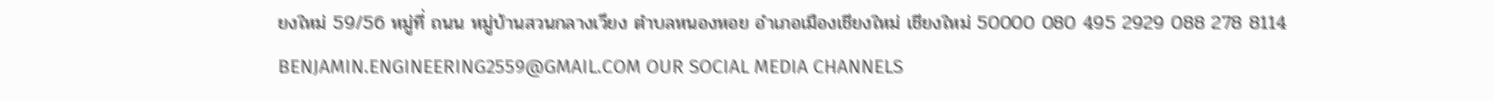ยงใหม่ 59/56 หมู่ที่ ถนน หมู่บ้านสวนกลางเวียง ตำบลหนองหอย อำเภอเมืองเชียงใหม่ เชียงใหม่ 50000 080 495 2929 088 278 8114 BENJAMIN.ENGINEERING2559@GMAIL.COM OUR SOCIAL MEDIA CHANNELS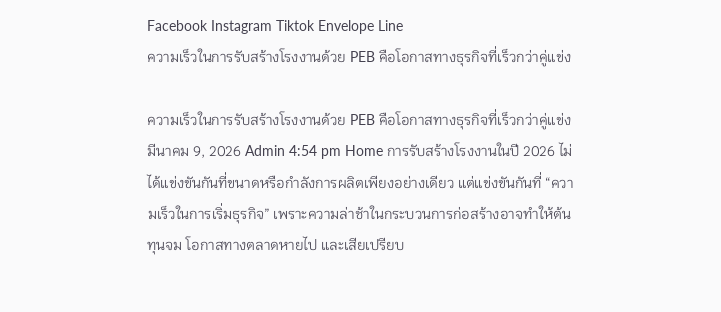Facebook Instagram Tiktok Envelope Line
ความเร็วในการรับสร้างโรงงานด้วย PEB คือโอกาสทางธุรกิจที่เร็วกว่าคู่แข่ง

ความเร็วในการรับสร้างโรงงานด้วย PEB คือโอกาสทางธุรกิจที่เร็วกว่าคู่แข่ง มีนาคม 9, 2026 Admin 4:54 pm Home การรับสร้างโรงงานในปี 2026 ไม่ได้แข่งขันกันที่ขนาดหรือกำลังการผลิตเพียงอย่างเดียว แต่แข่งขันกันที่ “ความเร็วในการเริ่มธุรกิจ” เพราะความล่าช้าในกระบวนการก่อสร้างอาจทำให้ต้นทุนจม โอกาสทางตลาดหายไป และเสียเปรียบ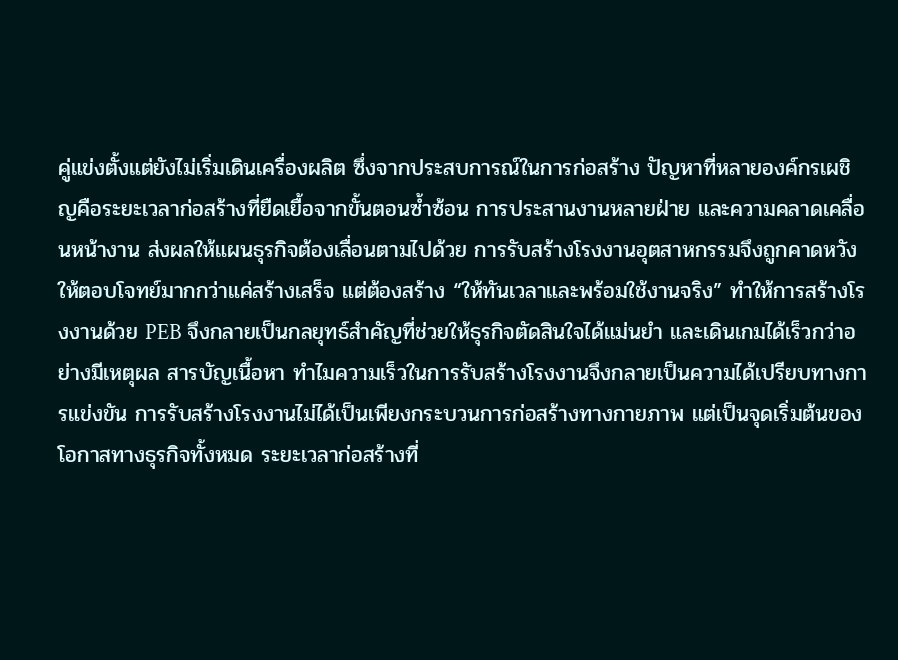คู่แข่งตั้งแต่ยังไม่เริ่มเดินเครื่องผลิต ซึ่งจากประสบการณ์ในการก่อสร้าง ปัญหาที่หลายองค์กรเผชิญคือระยะเวลาก่อสร้างที่ยืดเยื้อจากขั้นตอนซ้ำซ้อน การประสานงานหลายฝ่าย และความคลาดเคลื่อนหน้างาน ส่งผลให้แผนธุรกิจต้องเลื่อนตามไปด้วย การรับสร้างโรงงานอุตสาหกรรมจึงถูกคาดหวังให้ตอบโจทย์มากกว่าแค่สร้างเสร็จ แต่ต้องสร้าง “ให้ทันเวลาและพร้อมใช้งานจริง” ทำให้การสร้างโรงงานด้วย PEB จึงกลายเป็นกลยุทธ์สำคัญที่ช่วยให้ธุรกิจตัดสินใจได้แม่นยำ และเดินเกมได้เร็วกว่าอย่างมีเหตุผล สารบัญเนื้อหา ทำไมความเร็วในการรับสร้างโรงงานจึงกลายเป็นความได้เปรียบทางการแข่งขัน การรับสร้างโรงงานไม่ได้เป็นเพียงกระบวนการก่อสร้างทางกายภาพ แต่เป็นจุดเริ่มต้นของโอกาสทางธุรกิจทั้งหมด ระยะเวลาก่อสร้างที่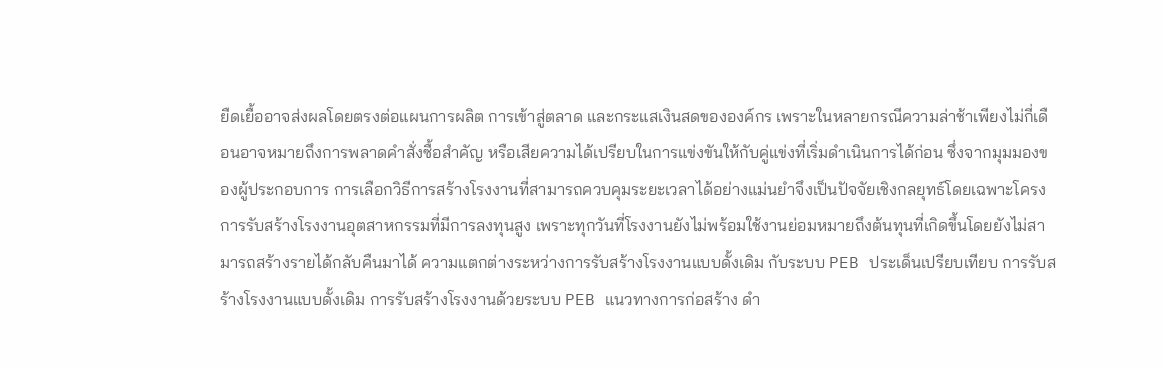ยืดเยื้ออาจส่งผลโดยตรงต่อแผนการผลิต การเข้าสู่ตลาด และกระแสเงินสดขององค์กร เพราะในหลายกรณีความล่าช้าเพียงไม่กี่เดือนอาจหมายถึงการพลาดคำสั่งซื้อสำคัญ หรือเสียความได้เปรียบในการแข่งขันให้กับคู่แข่งที่เริ่มดำเนินการได้ก่อน ซึ่งจากมุมมองของผู้ประกอบการ การเลือกวิธีการสร้างโรงงานที่สามารถควบคุมระยะเวลาได้อย่างแม่นยำจึงเป็นปัจจัยเชิงกลยุทธ์โดยเฉพาะโครงการรับสร้างโรงงานอุตสาหกรรมที่มีการลงทุนสูง เพราะทุกวันที่โรงงานยังไม่พร้อมใช้งานย่อมหมายถึงต้นทุนที่เกิดขึ้นโดยยังไม่สามารถสร้างรายได้กลับคืนมาได้ ความแตกต่างระหว่างการรับสร้างโรงงานแบบดั้งเดิม กับระบบ PEB ประเด็นเปรียบเทียบ การรับสร้างโรงงานแบบดั้งเดิม การรับสร้างโรงงานด้วยระบบ PEB แนวทางการก่อสร้าง ดำ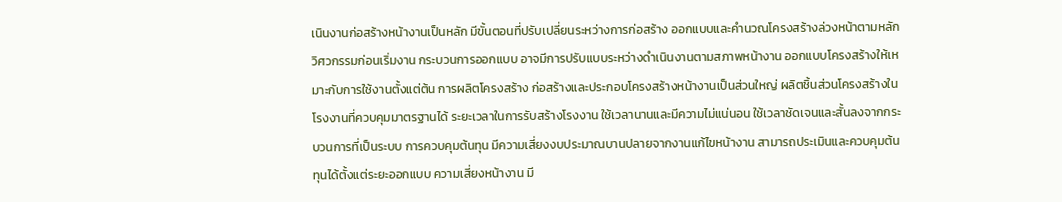เนินงานก่อสร้างหน้างานเป็นหลัก มีขั้นตอนที่ปรับเปลี่ยนระหว่างการก่อสร้าง ออกแบบและคำนวณโครงสร้างล่วงหน้าตามหลักวิศวกรรมก่อนเริ่มงาน กระบวนการออกแบบ อาจมีการปรับแบบระหว่างดำเนินงานตามสภาพหน้างาน ออกแบบโครงสร้างให้เหมาะกับการใช้งานตั้งแต่ต้น การผลิตโครงสร้าง ก่อสร้างและประกอบโครงสร้างหน้างานเป็นส่วนใหญ่ ผลิตชิ้นส่วนโครงสร้างในโรงงานที่ควบคุมมาตรฐานได้ ระยะเวลาในการรับสร้างโรงงาน ใช้เวลานานและมีความไม่แน่นอน ใช้เวลาชัดเจนและสั้นลงจากกระบวนการที่เป็นระบบ การควบคุมต้นทุน มีความเสี่ยงงบประมาณบานปลายจากงานแก้ไขหน้างาน สามารถประเมินและควบคุมต้นทุนได้ตั้งแต่ระยะออกแบบ ความเสี่ยงหน้างาน มี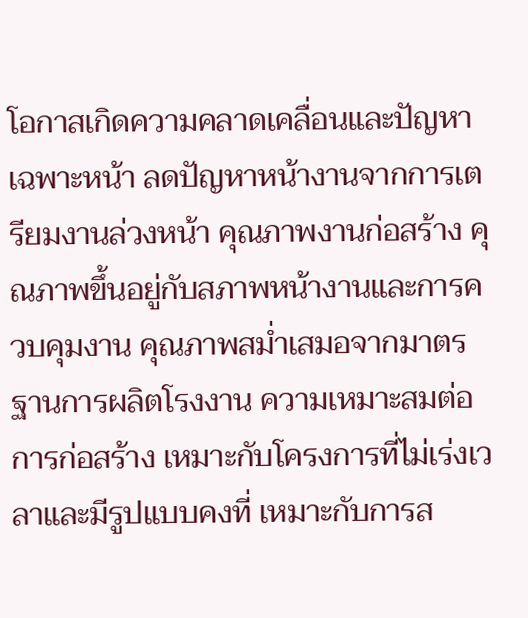โอกาสเกิดความคลาดเคลื่อนและปัญหาเฉพาะหน้า ลดปัญหาหน้างานจากการเตรียมงานล่วงหน้า คุณภาพงานก่อสร้าง คุณภาพขึ้นอยู่กับสภาพหน้างานและการควบคุมงาน คุณภาพสม่ำเสมอจากมาตรฐานการผลิตโรงงาน ความเหมาะสมต่อการก่อสร้าง เหมาะกับโครงการที่ไม่เร่งเวลาและมีรูปแบบคงที่ เหมาะกับการส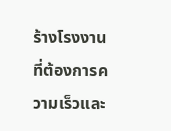ร้างโรงงานที่ต้องการความเร็วและ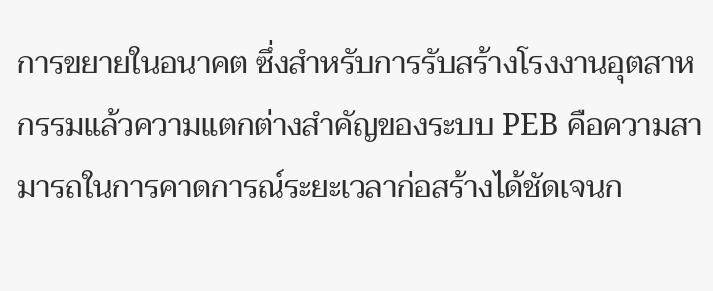การขยายในอนาคต ซึ่งสำหรับการรับสร้างโรงงานอุตสาหกรรมแล้วความแตกต่างสำคัญของระบบ PEB คือความสามารถในการคาดการณ์ระยะเวลาก่อสร้างได้ชัดเจนก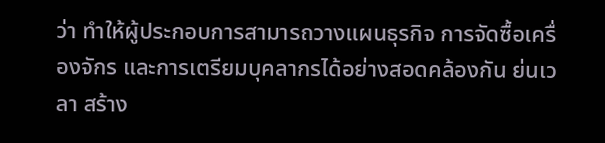ว่า ทำให้ผู้ประกอบการสามารถวางแผนธุรกิจ การจัดซื้อเครื่องจักร และการเตรียมบุคลากรได้อย่างสอดคล้องกัน ย่นเวลา สร้าง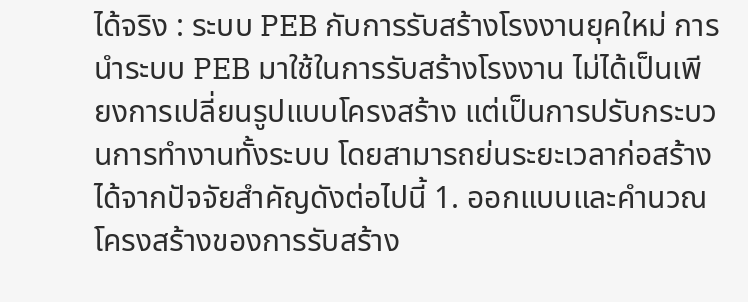ได้จริง : ระบบ PEB กับการรับสร้างโรงงานยุคใหม่ การนำระบบ PEB มาใช้ในการรับสร้างโรงงาน ไม่ได้เป็นเพียงการเปลี่ยนรูปแบบโครงสร้าง แต่เป็นการปรับกระบวนการทำงานทั้งระบบ โดยสามารถย่นระยะเวลาก่อสร้างได้จากปัจจัยสำคัญดังต่อไปนี้ 1. ออกแบบและคำนวณโครงสร้างของการรับสร้าง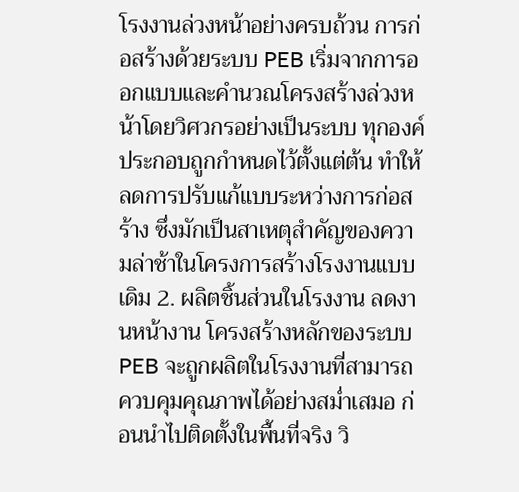โรงงานล่วงหน้าอย่างครบถ้วน การก่อสร้างด้วยระบบ PEB เริ่มจากการออกแบบและคำนวณโครงสร้างล่วงหน้าโดยวิศวกรอย่างเป็นระบบ ทุกองค์ประกอบถูกกำหนดไว้ตั้งแต่ต้น ทำให้ลดการปรับแก้แบบระหว่างการก่อสร้าง ซึ่งมักเป็นสาเหตุสำคัญของความล่าช้าในโครงการสร้างโรงงานแบบเดิม 2. ผลิตชิ้นส่วนในโรงงาน ลดงานหน้างาน โครงสร้างหลักของระบบ PEB จะถูกผลิตในโรงงานที่สามารถควบคุมคุณภาพได้อย่างสม่ำเสมอ ก่อนนำไปติดตั้งในพื้นที่จริง วิ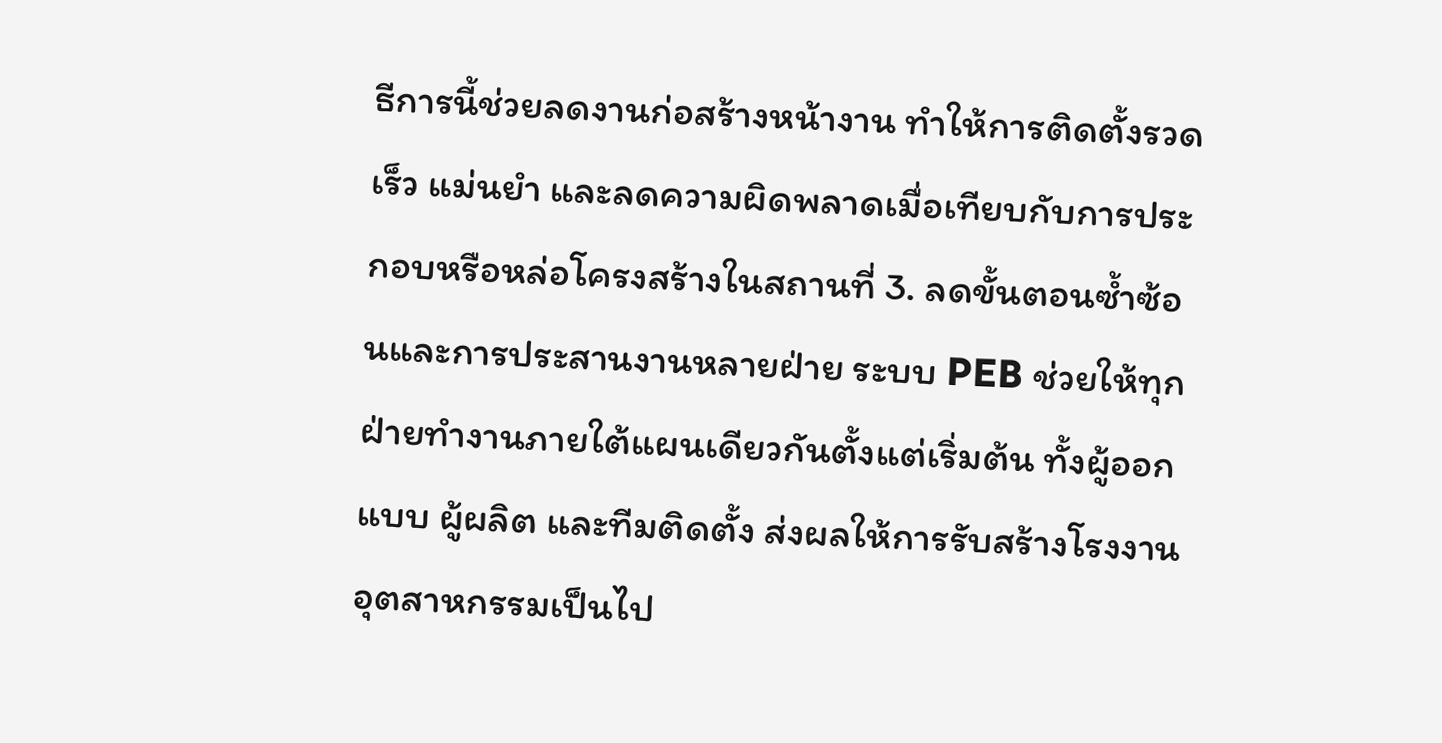ธีการนี้ช่วยลดงานก่อสร้างหน้างาน ทำให้การติดตั้งรวดเร็ว แม่นยำ และลดความผิดพลาดเมื่อเทียบกับการประกอบหรือหล่อโครงสร้างในสถานที่ 3. ลดขั้นตอนซ้ำซ้อนและการประสานงานหลายฝ่าย ระบบ PEB ช่วยให้ทุกฝ่ายทำงานภายใต้แผนเดียวกันตั้งแต่เริ่มต้น ทั้งผู้ออกแบบ ผู้ผลิต และทีมติดตั้ง ส่งผลให้การรับสร้างโรงงานอุตสาหกรรมเป็นไป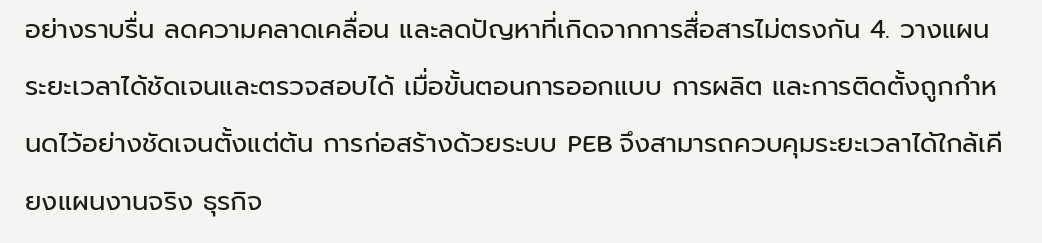อย่างราบรื่น ลดความคลาดเคลื่อน และลดปัญหาที่เกิดจากการสื่อสารไม่ตรงกัน 4. วางแผนระยะเวลาได้ชัดเจนและตรวจสอบได้ เมื่อขั้นตอนการออกแบบ การผลิต และการติดตั้งถูกกำหนดไว้อย่างชัดเจนตั้งแต่ต้น การก่อสร้างด้วยระบบ PEB จึงสามารถควบคุมระยะเวลาได้ใกล้เคียงแผนงานจริง ธุรกิจ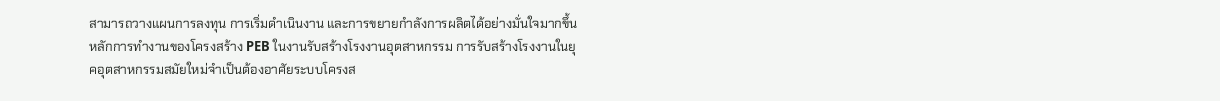สามารถวางแผนการลงทุน การเริ่มดำเนินงาน และการขยายกำลังการผลิตได้อย่างมั่นใจมากขึ้น หลักการทำงานของโครงสร้าง PEB ในงานรับสร้างโรงงานอุตสาหกรรม การรับสร้างโรงงานในยุคอุตสาหกรรมสมัยใหม่จำเป็นต้องอาศัยระบบโครงส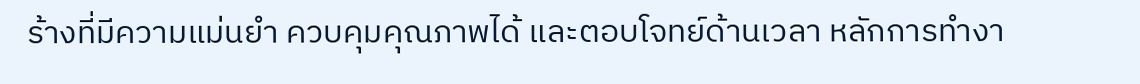ร้างที่มีความแม่นยำ ควบคุมคุณภาพได้ และตอบโจทย์ด้านเวลา หลักการทำงา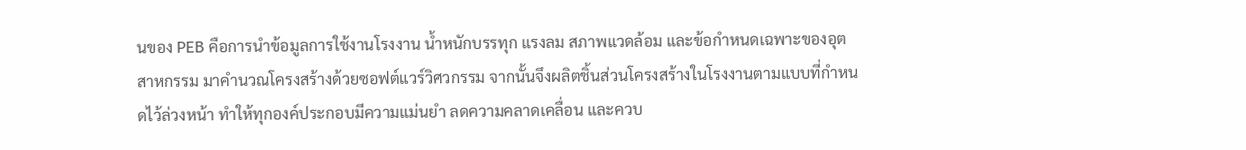นของ PEB คือการนำข้อมูลการใช้งานโรงงาน น้ำหนักบรรทุก แรงลม สภาพแวดล้อม และข้อกำหนดเฉพาะของอุตสาหกรรม มาคำนวณโครงสร้างด้วยซอฟต์แวร์วิศวกรรม จากนั้นจึงผลิตชิ้นส่วนโครงสร้างในโรงงานตามแบบที่กำหนดไว้ล่วงหน้า ทำให้ทุกองค์ประกอบมีความแม่นยำ ลดความคลาดเคลื่อน และควบ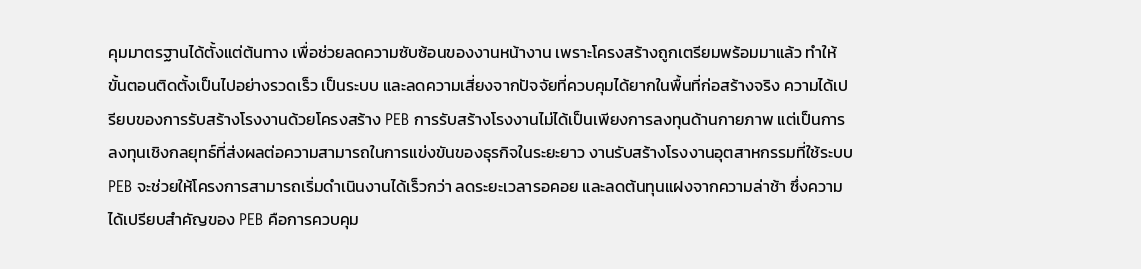คุมมาตรฐานได้ตั้งแต่ต้นทาง เพื่อช่วยลดความซับซ้อนของงานหน้างาน เพราะโครงสร้างถูกเตรียมพร้อมมาแล้ว ทำให้ขั้นตอนติดตั้งเป็นไปอย่างรวดเร็ว เป็นระบบ และลดความเสี่ยงจากปัจจัยที่ควบคุมได้ยากในพื้นที่ก่อสร้างจริง ความได้เปรียบของการรับสร้างโรงงานด้วยโครงสร้าง PEB การรับสร้างโรงงานไม่ได้เป็นเพียงการลงทุนด้านกายภาพ แต่เป็นการลงทุนเชิงกลยุทธ์ที่ส่งผลต่อความสามารถในการแข่งขันของธุรกิจในระยะยาว งานรับสร้างโรงงานอุตสาหกรรมที่ใช้ระบบ PEB จะช่วยให้โครงการสามารถเริ่มดำเนินงานได้เร็วกว่า ลดระยะเวลารอคอย และลดต้นทุนแฝงจากความล่าช้า ซึ่งความได้เปรียบสำคัญของ PEB คือการควบคุม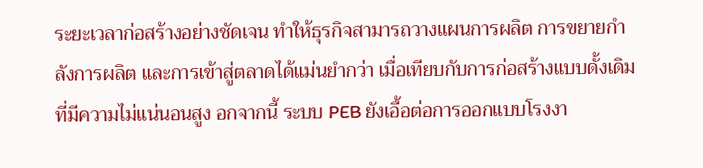ระยะเวลาก่อสร้างอย่างชัดเจน ทำให้ธุรกิจสามารถวางแผนการผลิต การขยายกำลังการผลิต และการเข้าสู่ตลาดได้แม่นยำกว่า เมื่อเทียบกับการก่อสร้างแบบดั้งเดิมที่มีความไม่แน่นอนสูง อกจากนี้ ระบบ PEB ยังเอื้อต่อการออกแบบโรงงา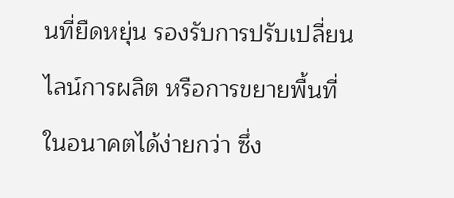นที่ยืดหยุ่น รองรับการปรับเปลี่ยนไลน์การผลิต หรือการขยายพื้นที่ในอนาคตได้ง่ายกว่า ซึ่ง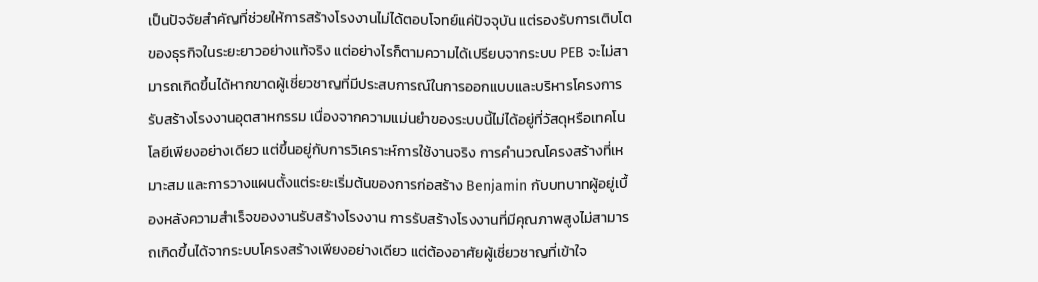เป็นปัจจัยสำคัญที่ช่วยให้การสร้างโรงงานไม่ได้ตอบโจทย์แค่ปัจจุบัน แต่รองรับการเติบโตของธุรกิจในระยะยาวอย่างแท้จริง แต่อย่างไรก็ตามความได้เปรียบจากระบบ PEB จะไม่สามารถเกิดขึ้นได้หากขาดผู้เชี่ยวชาญที่มีประสบการณ์ในการออกแบบและบริหารโครงการรับสร้างโรงงานอุตสาหกรรม เนื่องจากความแม่นยำของระบบนี้ไม่ได้อยู่ที่วัสดุหรือเทคโนโลยีเพียงอย่างเดียว แต่ขึ้นอยู่กับการวิเคราะห์การใช้งานจริง การคำนวณโครงสร้างที่เหมาะสม และการวางแผนตั้งแต่ระยะเริ่มต้นของการก่อสร้าง Benjamin กับบทบาทผู้อยู่เบื้องหลังความสำเร็จของงานรับสร้างโรงงาน การรับสร้างโรงงานที่มีคุณภาพสูงไม่สามารถเกิดขึ้นได้จากระบบโครงสร้างเพียงอย่างเดียว แต่ต้องอาศัยผู้เชี่ยวชาญที่เข้าใจ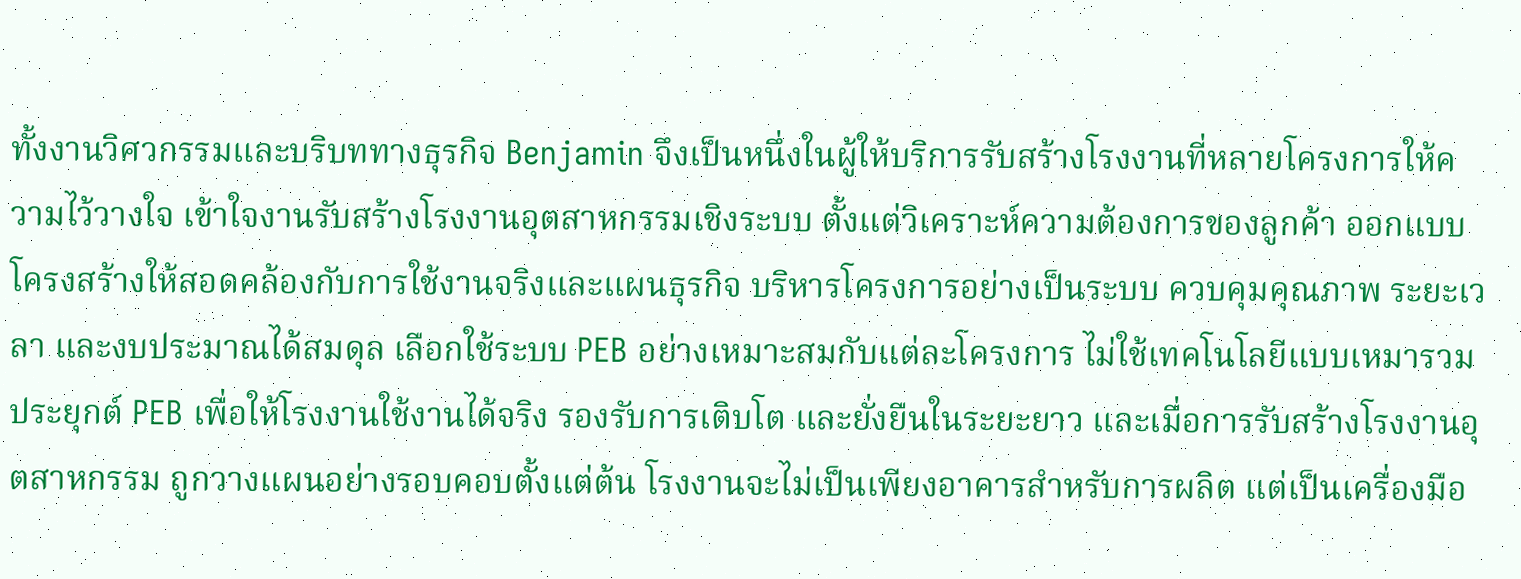ทั้งงานวิศวกรรมและบริบททางธุรกิจ Benjamin จึงเป็นหนึ่งในผู้ให้บริการรับสร้างโรงงานที่หลายโครงการให้ความไว้วางใจ เข้าใจงานรับสร้างโรงงานอุตสาหกรรมเชิงระบบ ตั้งแต่วิเคราะห์ความต้องการของลูกค้า ออกแบบโครงสร้างให้สอดคล้องกับการใช้งานจริงและแผนธุรกิจ บริหารโครงการอย่างเป็นระบบ ควบคุมคุณภาพ ระยะเวลา และงบประมาณได้สมดุล เลือกใช้ระบบ PEB อย่างเหมาะสมกับแต่ละโครงการ ไม่ใช้เทคโนโลยีแบบเหมารวม ประยุกต์ PEB เพื่อให้โรงงานใช้งานได้จริง รองรับการเติบโต และยั่งยืนในระยะยาว และเมื่อการรับสร้างโรงงานอุตสาหกรรม ถูกวางแผนอย่างรอบคอบตั้งแต่ต้น โรงงานจะไม่เป็นเพียงอาคารสำหรับการผลิต แต่เป็นเครื่องมือ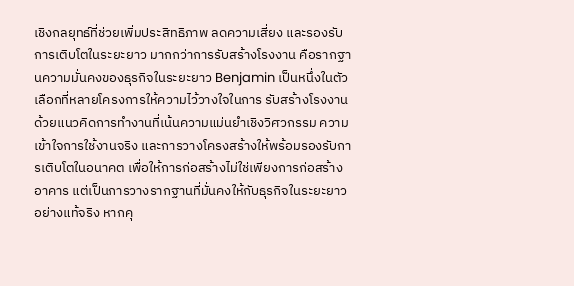เชิงกลยุทธ์ที่ช่วยเพิ่มประสิทธิภาพ ลดความเสี่ยง และรองรับการเติบโตในระยะยาว มากกว่าการรับสร้างโรงงาน คือรากฐานความมั่นคงของธุรกิจในระยะยาว Benjamin เป็นหนึ่งในตัวเลือกที่หลายโครงการให้ความไว้วางใจในการ รับสร้างโรงงาน ด้วยแนวคิดการทำงานที่เน้นความแม่นยำเชิงวิศวกรรม ความเข้าใจการใช้งานจริง และการวางโครงสร้างให้พร้อมรองรับการเติบโตในอนาคต เพื่อให้การก่อสร้างไม่ใช่เพียงการก่อสร้างอาคาร แต่เป็นการวางรากฐานที่มั่นคงให้กับธุรกิจในระยะยาวอย่างแท้จริง หากคุ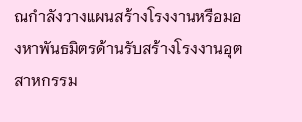ณกำลังวางแผนสร้างโรงงานหรือมองหาพันธมิตรด้านรับสร้างโรงงานอุตสาหกรรม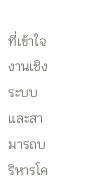ที่เข้าใจงานเชิงระบบและสามารถบริหารโค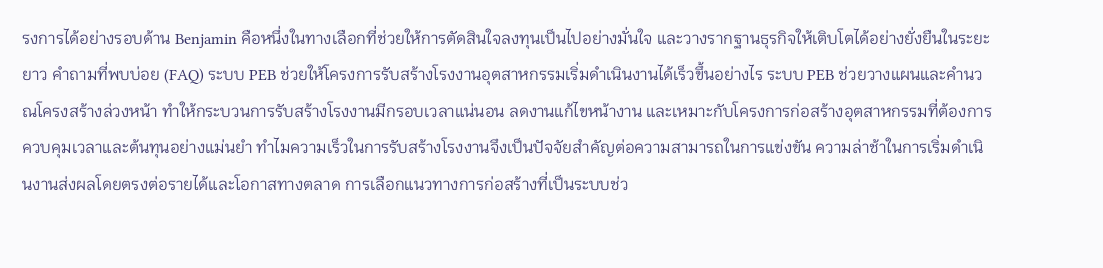รงการได้อย่างรอบด้าน Benjamin คือหนึ่งในทางเลือกที่ช่วยให้การตัดสินใจลงทุนเป็นไปอย่างมั่นใจ และวางรากฐานธุรกิจให้เติบโตได้อย่างยั่งยืนในระยะยาว คำถามที่พบบ่อย (FAQ) ระบบ PEB ช่วยให้โครงการรับสร้างโรงงานอุตสาหกรรมเริ่มดำเนินงานได้เร็วขึ้นอย่างไร ระบบ PEB ช่วยวางแผนและคำนวณโครงสร้างล่วงหน้า ทำให้กระบวนการรับสร้างโรงงานมีกรอบเวลาแน่นอน ลดงานแก้ไขหน้างาน และเหมาะกับโครงการก่อสร้างอุตสาหกรรมที่ต้องการควบคุมเวลาและต้นทุนอย่างแม่นยำ ทำไมความเร็วในการรับสร้างโรงงานจึงเป็นปัจจัยสำคัญต่อความสามารถในการแข่งขัน ความล่าช้าในการเริ่มดำเนินงานส่งผลโดยตรงต่อรายได้และโอกาสทางตลาด การเลือกแนวทางการก่อสร้างที่เป็นระบบช่ว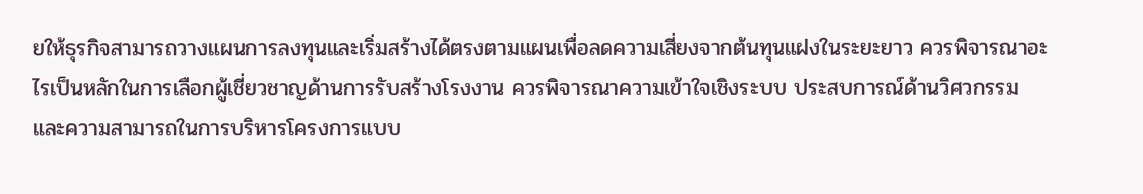ยให้ธุรกิจสามารถวางแผนการลงทุนและเริ่มสร้างได้ตรงตามแผนเพื่อลดความเสี่ยงจากต้นทุนแฝงในระยะยาว ควรพิจารณาอะไรเป็นหลักในการเลือกผู้เชี่ยวชาญด้านการรับสร้างโรงงาน ควรพิจารณาความเข้าใจเชิงระบบ ประสบการณ์ด้านวิศวกรรม และความสามารถในการบริหารโครงการแบบ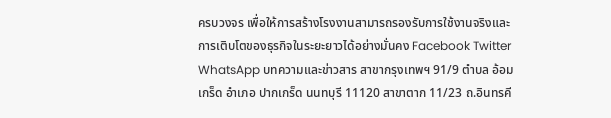ครบวงจร เพื่อให้การสร้างโรงงานสามารถรองรับการใช้งานจริงและการเติบโตของธุรกิจในระยะยาวได้อย่างมั่นคง Facebook Twitter WhatsApp บทความและข่าวสาร สาขากรุงเทพฯ 91/9 ตำบล อ้อมเกร็ด อำเภอ ปากเกร็ด นนทบุรี 11120 สาขาตาก 11/23 ถ.อินทรคี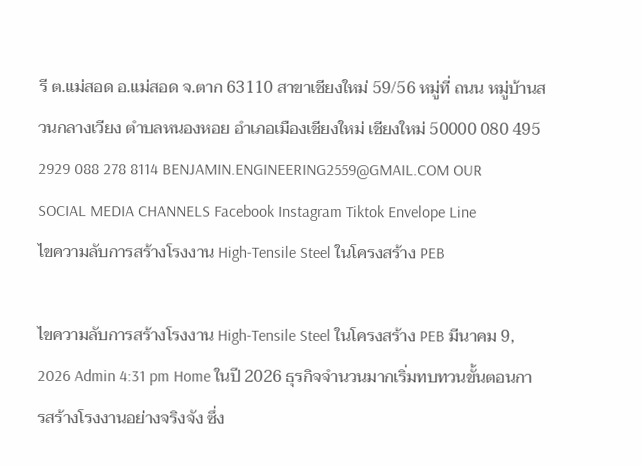รี ต.แม่สอด อ.แม่สอด จ.ตาก 63110 สาขาเชียงใหม่ 59/56 หมู่ที่ ถนน หมู่บ้านสวนกลางเวียง ตำบลหนองหอย อำเภอเมืองเชียงใหม่ เชียงใหม่ 50000 080 495 2929 088 278 8114 BENJAMIN.ENGINEERING2559@GMAIL.COM OUR SOCIAL MEDIA CHANNELS Facebook Instagram Tiktok Envelope Line
ไขความลับการสร้างโรงงาน High-Tensile Steel ในโครงสร้าง PEB

ไขความลับการสร้างโรงงาน High-Tensile Steel ในโครงสร้าง PEB มีนาคม 9, 2026 Admin 4:31 pm Home ในปี 2026 ธุรกิจจำนวนมากเริ่มทบทวนขั้นตอนการสร้างโรงงานอย่างจริงจัง ซึ่ง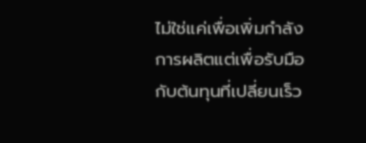ไม่ใช่แค่เพื่อเพิ่มกำลังการผลิตแต่เพื่อรับมือกับต้นทุนที่เปลี่ยนเร็ว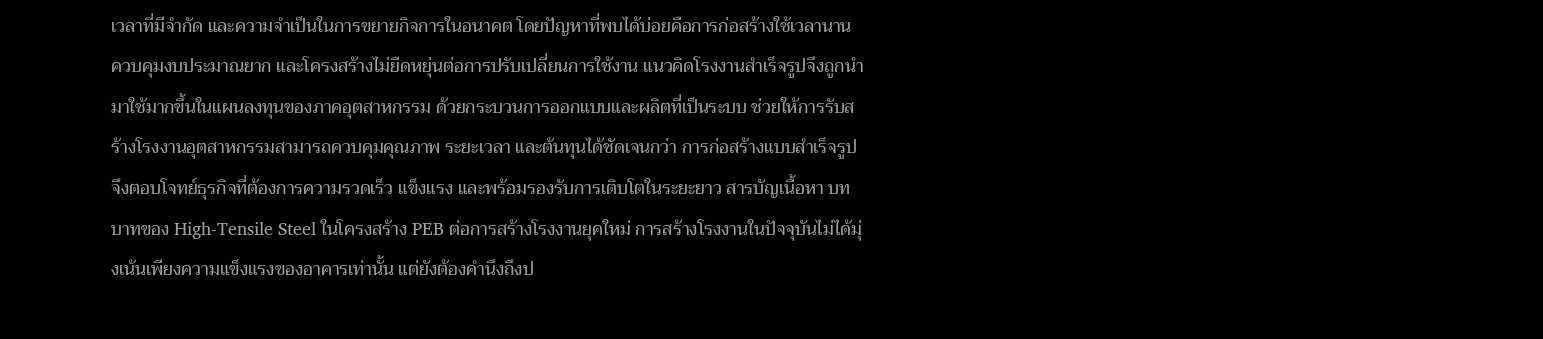เวลาที่มีจำกัด และความจำเป็นในการขยายกิจการในอนาคต โดยปัญหาที่พบได้บ่อยคือการก่อสร้างใช้เวลานาน ควบคุมงบประมาณยาก และโครงสร้างไม่ยืดหยุ่นต่อการปรับเปลี่ยนการใช้งาน แนวคิดโรงงานสำเร็จรูปจึงถูกนำมาใช้มากขึ้นในแผนลงทุนของภาคอุตสาหกรรม ด้วยกระบวนการออกแบบและผลิตที่เป็นระบบ ช่วยให้การรับสร้างโรงงานอุตสาหกรรมสามารถควบคุมคุณภาพ ระยะเวลา และต้นทุนได้ชัดเจนกว่า การก่อสร้างแบบสำเร็จรูปจึงตอบโจทย์ธุรกิจที่ต้องการความรวดเร็ว แข็งแรง และพร้อมรองรับการเติบโตในระยะยาว สารบัญเนื้อหา บทบาทของ High-Tensile Steel ในโครงสร้าง PEB ต่อการสร้างโรงงานยุคใหม่ การสร้างโรงงานในปัจจุบันไม่ได้มุ่งเน้นเพียงความแข็งแรงของอาคารเท่านั้น แต่ยังต้องคำนึงถึงป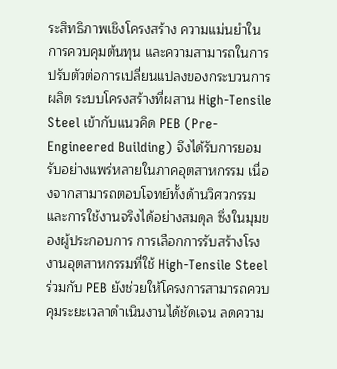ระสิทธิภาพเชิงโครงสร้าง ความแม่นยำในการควบคุมต้นทุน และความสามารถในการปรับตัวต่อการเปลี่ยนแปลงของกระบวนการผลิต ระบบโครงสร้างที่ผสาน High-Tensile Steel เข้ากับแนวคิด PEB (Pre-Engineered Building) จึงได้รับการยอมรับอย่างแพร่หลายในภาคอุตสาหกรรม เนื่องจากสามารถตอบโจทย์ทั้งด้านวิศวกรรมและการใช้งานจริงได้อย่างสมดุล ซึ่งในมุมของผู้ประกอบการ การเลือกการรับสร้างโรงงานอุตสาหกรรมที่ใช้ High-Tensile Steel ร่วมกับ PEB ยังช่วยให้โครงการสามารถควบคุมระยะเวลาดำเนินงานได้ชัดเจน ลดความ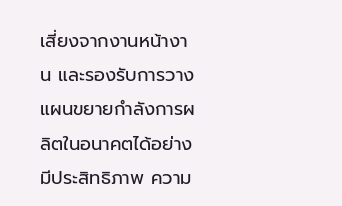เสี่ยงจากงานหน้างาน และรองรับการวางแผนขยายกำลังการผลิตในอนาคตได้อย่างมีประสิทธิภาพ ความ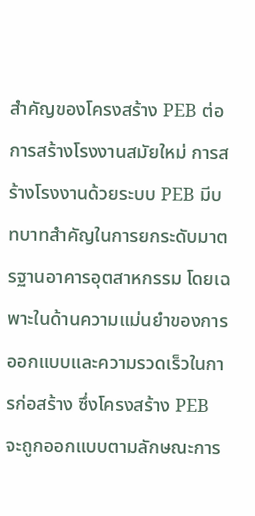สำคัญของโครงสร้าง PEB ต่อการสร้างโรงงานสมัยใหม่ การสร้างโรงงานด้วยระบบ PEB มีบทบาทสำคัญในการยกระดับมาตรฐานอาคารอุตสาหกรรม โดยเฉพาะในด้านความแม่นยำของการออกแบบและความรวดเร็วในการก่อสร้าง ซึ่งโครงสร้าง PEB จะถูกออกแบบตามลักษณะการ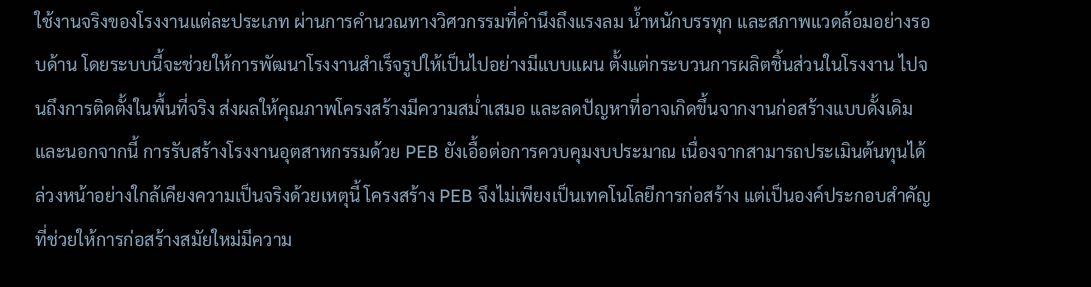ใช้งานจริงของโรงงานแต่ละประเภท ผ่านการคำนวณทางวิศวกรรมที่คำนึงถึงแรงลม น้ำหนักบรรทุก และสภาพแวดล้อมอย่างรอบด้าน โดยระบบนี้จะช่วยให้การพัฒนาโรงงานสำเร็จรูปให้เป็นไปอย่างมีแบบแผน ตั้งแต่กระบวนการผลิตชิ้นส่วนในโรงงาน ไปจนถึงการติดตั้งในพื้นที่จริง ส่งผลให้คุณภาพโครงสร้างมีความสม่ำเสมอ และลดปัญหาที่อาจเกิดขึ้นจากงานก่อสร้างแบบดั้งเดิม และนอกจากนี้ การรับสร้างโรงงานอุตสาหกรรมด้วย PEB ยังเอื้อต่อการควบคุมงบประมาณ เนื่องจากสามารถประเมินต้นทุนได้ล่วงหน้าอย่างใกล้เคียงความเป็นจริงด้วยเหตุนี้ โครงสร้าง PEB จึงไม่เพียงเป็นเทคโนโลยีการก่อสร้าง แต่เป็นองค์ประกอบสำคัญที่ช่วยให้การก่อสร้างสมัยใหม่มีความ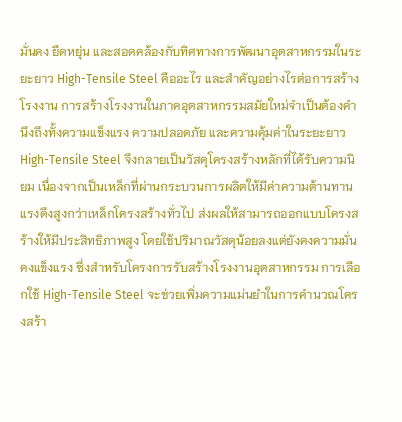มั่นคง ยืดหยุ่น และสอดคล้องกับทิศทางการพัฒนาอุตสาหกรรมในระยะยาว High-Tensile Steel คืออะไร และสำคัญอย่างไรต่อการสร้างโรงงาน การสร้างโรงงานในภาคอุตสาหกรรมสมัยใหม่จำเป็นต้องคำนึงถึงทั้งความแข็งแรง ความปลอดภัย และความคุ้มค่าในระยะยาว High-Tensile Steel จึงกลายเป็นวัสดุโครงสร้างหลักที่ได้รับความนิยม เนื่องจากเป็นเหล็กที่ผ่านกระบวนการผลิตให้มีค่าความต้านทานแรงดึงสูงกว่าเหล็กโครงสร้างทั่วไป ส่งผลให้สามารถออกแบบโครงสร้างให้มีประสิทธิภาพสูง โดยใช้ปริมาณวัสดุน้อยลงแต่ยังคงความมั่นคงแข็งแรง ซึ่งสำหรับโครงการรับสร้างโรงงานอุตสาหกรรม การเลือกใช้ High-Tensile Steel จะช่วยเพิ่มความแม่นยำในการคำนวณโครงสร้า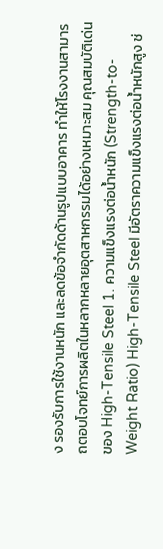ง รองรับการใช้งานหนัก และลดข้อจำกัดด้านรูปแบบอาคาร ทำให้โรงงานสามารถตอบโจทย์การผลิตในหลากหลายอุตสาหกรรมได้อย่างเหมาะสม คุณสมบัติเด่นของ High-Tensile Steel 1. ความแข็งแรงต่อน้ำหนัก (Strength-to-Weight Ratio) High-Tensile Steel มีอัตราความแข็งแรงต่อน้ำหนักสูง ช่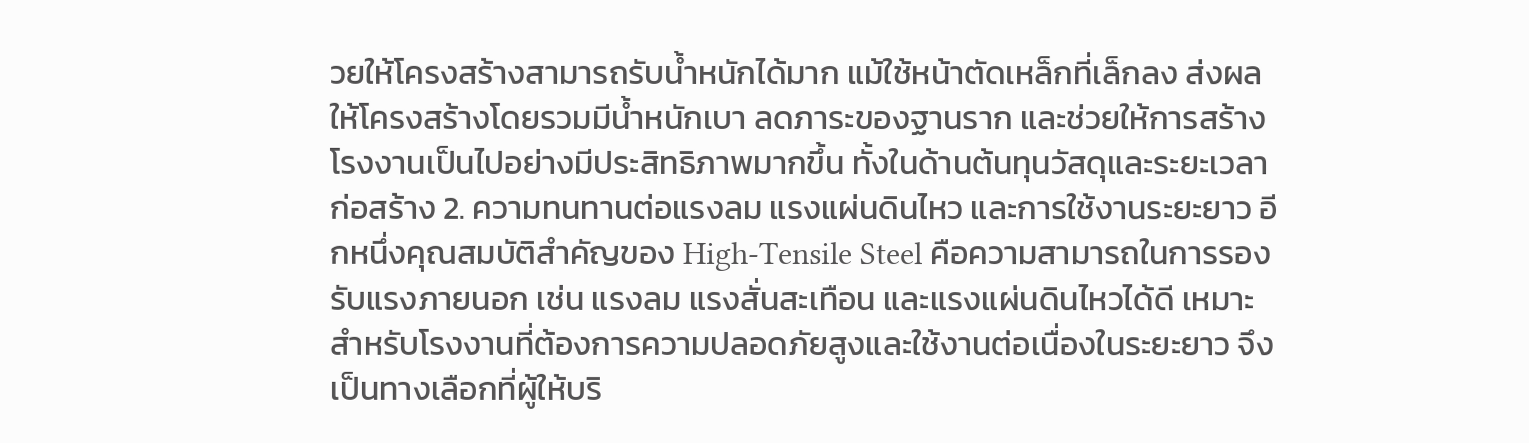วยให้โครงสร้างสามารถรับน้ำหนักได้มาก แม้ใช้หน้าตัดเหล็กที่เล็กลง ส่งผลให้โครงสร้างโดยรวมมีน้ำหนักเบา ลดภาระของฐานราก และช่วยให้การสร้างโรงงานเป็นไปอย่างมีประสิทธิภาพมากขึ้น ทั้งในด้านต้นทุนวัสดุและระยะเวลาก่อสร้าง 2. ความทนทานต่อแรงลม แรงแผ่นดินไหว และการใช้งานระยะยาว อีกหนึ่งคุณสมบัติสำคัญของ High-Tensile Steel คือความสามารถในการรองรับแรงภายนอก เช่น แรงลม แรงสั่นสะเทือน และแรงแผ่นดินไหวได้ดี เหมาะสำหรับโรงงานที่ต้องการความปลอดภัยสูงและใช้งานต่อเนื่องในระยะยาว จึงเป็นทางเลือกที่ผู้ให้บริ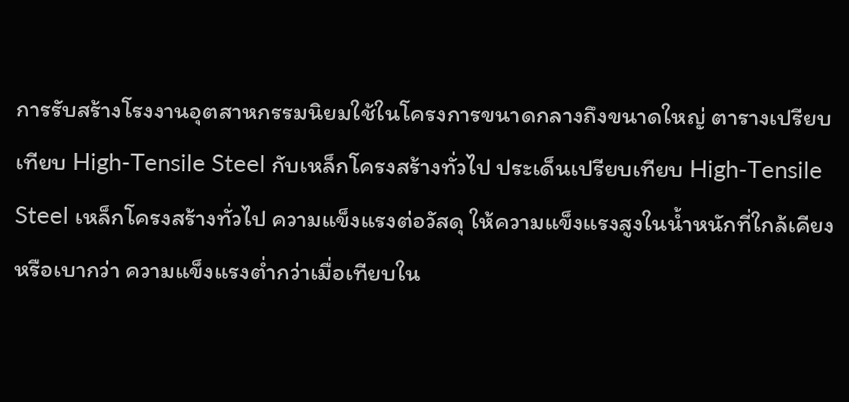การรับสร้างโรงงานอุตสาหกรรมนิยมใช้ในโครงการขนาดกลางถึงขนาดใหญ่ ตารางเปรียบเทียบ High-Tensile Steel กับเหล็กโครงสร้างทั่วไป ประเด็นเปรียบเทียบ High-Tensile Steel เหล็กโครงสร้างทั่วไป ความแข็งแรงต่อวัสดุ ให้ความแข็งแรงสูงในน้ำหนักที่ใกล้เคียงหรือเบากว่า ความแข็งแรงต่ำกว่าเมื่อเทียบใน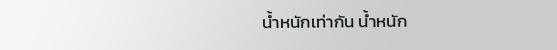น้ำหนักเท่ากัน น้ำหนัก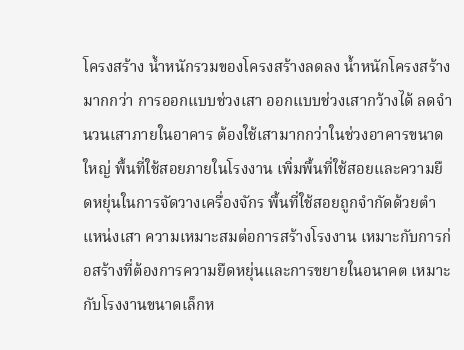โครงสร้าง น้ำหนักรวมของโครงสร้างลดลง น้ำหนักโครงสร้างมากกว่า การออกแบบช่วงเสา ออกแบบช่วงเสากว้างได้ ลดจำนวนเสาภายในอาคาร ต้องใช้เสามากกว่าในช่วงอาคารขนาดใหญ่ พื้นที่ใช้สอยภายในโรงงาน เพิ่มพื้นที่ใช้สอยและความยืดหยุ่นในการจัดวางเครื่องจักร พื้นที่ใช้สอยถูกจำกัดด้วยตำแหน่งเสา ความเหมาะสมต่อการสร้างโรงงาน เหมาะกับการก่อสร้างที่ต้องการความยืดหยุ่นและการขยายในอนาคต เหมาะกับโรงงานขนาดเล็กห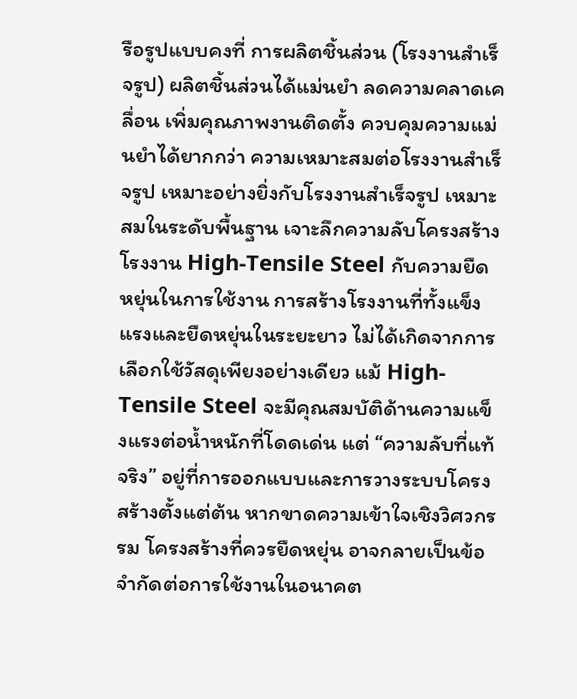รือรูปแบบคงที่ การผลิตชิ้นส่วน (โรงงานสำเร็จรูป) ผลิตชิ้นส่วนได้แม่นยำ ลดความคลาดเคลื่อน เพิ่มคุณภาพงานติดตั้ง ควบคุมความแม่นยำได้ยากกว่า ความเหมาะสมต่อโรงงานสำเร็จรูป เหมาะอย่างยิ่งกับโรงงานสำเร็จรูป เหมาะสมในระดับพื้นฐาน เจาะลึกความลับโครงสร้างโรงงาน High-Tensile Steel กับความยืดหยุ่นในการใช้งาน การสร้างโรงงานที่ทั้งแข็งแรงและยืดหยุ่นในระยะยาว ไม่ได้เกิดจากการเลือกใช้วัสดุเพียงอย่างเดียว แม้ High-Tensile Steel จะมีคุณสมบัติด้านความแข็งแรงต่อน้ำหนักที่โดดเด่น แต่ “ความลับที่แท้จริง” อยู่ที่การออกแบบและการวางระบบโครงสร้างตั้งแต่ต้น หากขาดความเข้าใจเชิงวิศวกรรม โครงสร้างที่ควรยืดหยุ่น อาจกลายเป็นข้อจำกัดต่อการใช้งานในอนาคต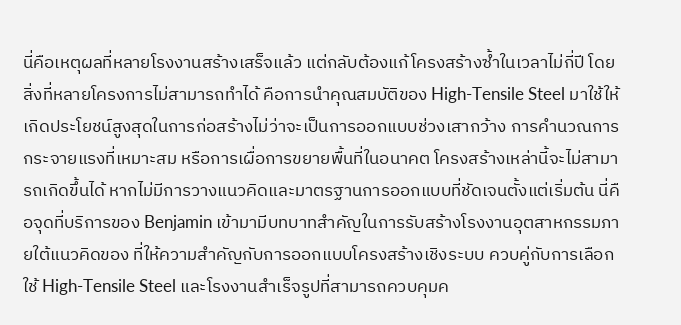นี่คือเหตุผลที่หลายโรงงานสร้างเสร็จแล้ว แต่กลับต้องแก้โครงสร้างซ้ำในเวลาไม่กี่ปี โดยสิ่งที่หลายโครงการไม่สามารถทำได้ คือการนำคุณสมบัติของ High-Tensile Steel มาใช้ให้เกิดประโยชน์สูงสุดในการก่อสร้างไม่ว่าจะเป็นการออกแบบช่วงเสากว้าง การคำนวณการกระจายแรงที่เหมาะสม หรือการเผื่อการขยายพื้นที่ในอนาคต โครงสร้างเหล่านี้จะไม่สามารถเกิดขึ้นได้ หากไม่มีการวางแนวคิดและมาตรฐานการออกแบบที่ชัดเจนตั้งแต่เริ่มต้น นี่คือจุดที่บริการของ Benjamin เข้ามามีบทบาทสำคัญในการรับสร้างโรงงานอุตสาหกรรมภายใต้แนวคิดของ ที่ให้ความสำคัญกับการออกแบบโครงสร้างเชิงระบบ ควบคู่กับการเลือกใช้ High-Tensile Steel และโรงงานสำเร็จรูปที่สามารถควบคุมค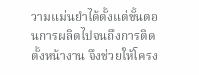วามแม่นยำได้ตั้งแต่ขั้นตอนการผลิตไปจนถึงการติดตั้งหน้างาน จึงช่วยให้โครง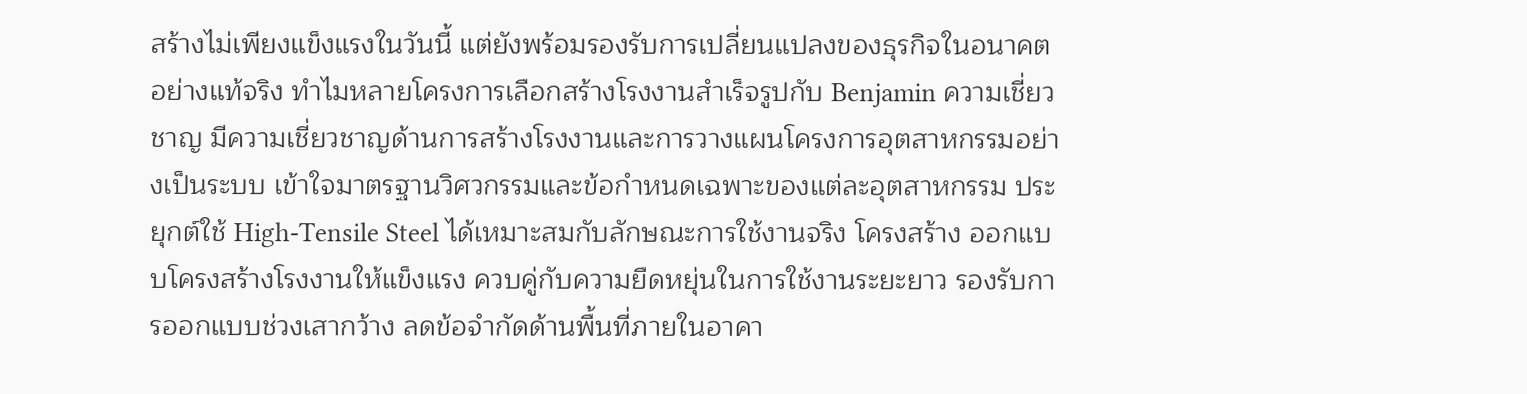สร้างไม่เพียงแข็งแรงในวันนี้ แต่ยังพร้อมรองรับการเปลี่ยนแปลงของธุรกิจในอนาคตอย่างแท้จริง ทำไมหลายโครงการเลือกสร้างโรงงานสำเร็จรูปกับ Benjamin ความเชี่ยวชาญ มีความเชี่ยวชาญด้านการสร้างโรงงานและการวางแผนโครงการอุตสาหกรรมอย่างเป็นระบบ เข้าใจมาตรฐานวิศวกรรมและข้อกำหนดเฉพาะของแต่ละอุตสาหกรรม ประยุกต์ใช้ High-Tensile Steel ได้เหมาะสมกับลักษณะการใช้งานจริง โครงสร้าง ออกแบบโครงสร้างโรงงานให้แข็งแรง ควบคู่กับความยืดหยุ่นในการใช้งานระยะยาว รองรับการออกแบบช่วงเสากว้าง ลดข้อจำกัดด้านพื้นที่ภายในอาคา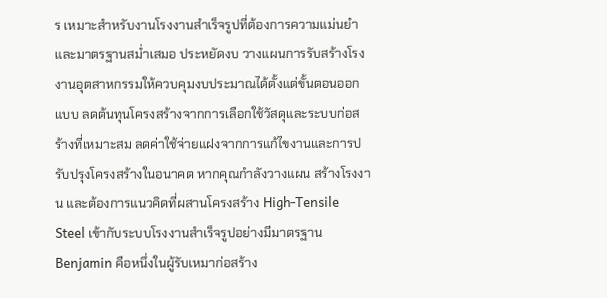ร เหมาะสำหรับงานโรงงานสำเร็จรูปที่ต้องการความแม่นยำและมาตรฐานสม่ำเสมอ ประหยัดงบ วางแผนการรับสร้างโรงงานอุตสาหกรรมให้ควบคุมงบประมาณได้ตั้งแต่ขั้นตอนออกแบบ ลดต้นทุนโครงสร้างจากการเลือกใช้วัสดุและระบบก่อสร้างที่เหมาะสม ลดค่าใช้จ่ายแฝงจากการแก้ไขงานและการปรับปรุงโครงสร้างในอนาคต หากคุณกำลังวางแผน สร้างโรงงาน และต้องการแนวคิดที่ผสานโครงสร้าง High-Tensile Steel เข้ากับระบบโรงงานสำเร็จรูปอย่างมีมาตรฐาน Benjamin คือหนึ่งในผู้รับเหมาก่อสร้าง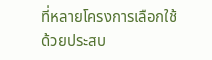ที่หลายโครงการเลือกใช้ ด้วยประสบ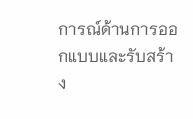การณ์ด้านการออกแบบและรับสร้าง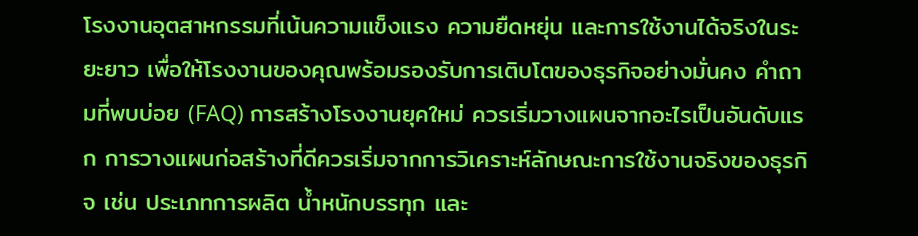โรงงานอุตสาหกรรมที่เน้นความแข็งแรง ความยืดหยุ่น และการใช้งานได้จริงในระยะยาว เพื่อให้โรงงานของคุณพร้อมรองรับการเติบโตของธุรกิจอย่างมั่นคง คำถามที่พบบ่อย (FAQ) การสร้างโรงงานยุคใหม่ ควรเริ่มวางแผนจากอะไรเป็นอันดับแรก การวางแผนก่อสร้างที่ดีควรเริ่มจากการวิเคราะห์ลักษณะการใช้งานจริงของธุรกิจ เช่น ประเภทการผลิต น้ำหนักบรรทุก และ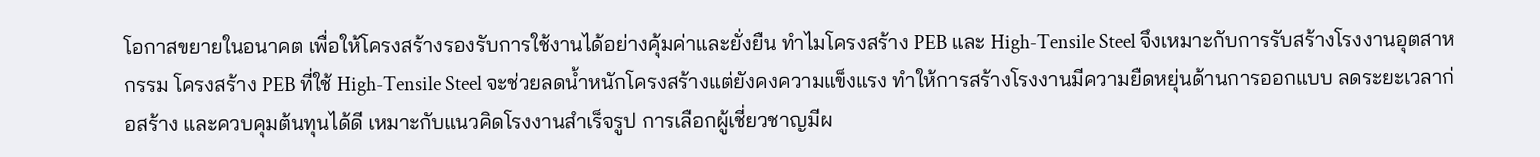โอกาสขยายในอนาคต เพื่อให้โครงสร้างรองรับการใช้งานได้อย่างคุ้มค่าและยั่งยืน ทำไมโครงสร้าง PEB และ High-Tensile Steel จึงเหมาะกับการรับสร้างโรงงานอุตสาหกรรม โครงสร้าง PEB ที่ใช้ High-Tensile Steel จะช่วยลดน้ำหนักโครงสร้างแต่ยังคงความแข็งแรง ทำให้การสร้างโรงงานมีความยืดหยุ่นด้านการออกแบบ ลดระยะเวลาก่อสร้าง และควบคุมต้นทุนได้ดี เหมาะกับแนวคิดโรงงานสำเร็จรูป การเลือกผู้เชี่ยวชาญมีผ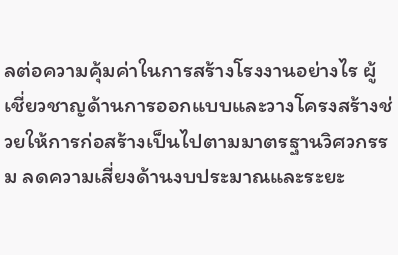ลต่อความคุ้มค่าในการสร้างโรงงานอย่างไร ผู้เชี่ยวชาญด้านการออกแบบและวางโครงสร้างช่วยให้การก่อสร้างเป็นไปตามมาตรฐานวิศวกรรม ลดความเสี่ยงด้านงบประมาณและระยะ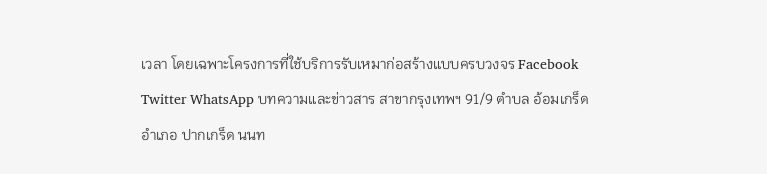เวลา โดยเฉพาะโครงการที่ใช้บริการรับเหมาก่อสร้างแบบครบวงจร Facebook Twitter WhatsApp บทความและข่าวสาร สาขากรุงเทพฯ 91/9 ตำบล อ้อมเกร็ด อำเภอ ปากเกร็ด นนท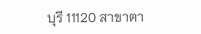บุรี 11120 สาขาตา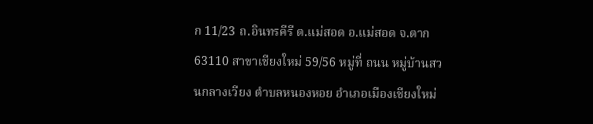ก 11/23 ถ.อินทรคีรี ต.แม่สอด อ.แม่สอด จ.ตาก 63110 สาขาเชียงใหม่ 59/56 หมู่ที่ ถนน หมู่บ้านสวนกลางเวียง ตำบลหนองหอย อำเภอเมืองเชียงใหม่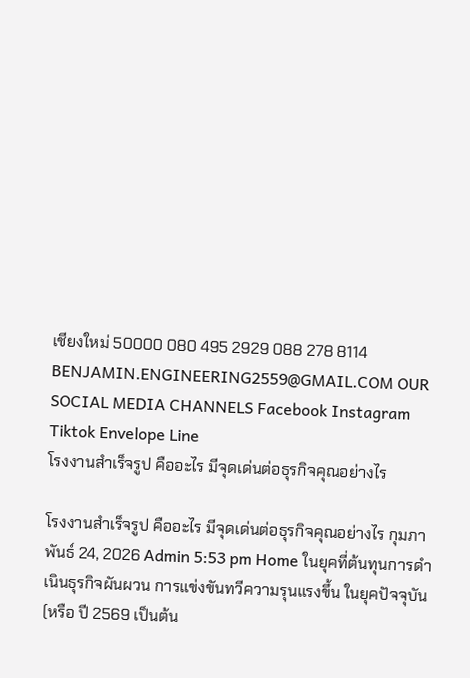เชียงใหม่ 50000 080 495 2929 088 278 8114 BENJAMIN.ENGINEERING2559@GMAIL.COM OUR SOCIAL MEDIA CHANNELS Facebook Instagram Tiktok Envelope Line
โรงงานสำเร็จรูป คืออะไร มีจุดเด่นต่อธุรกิจคุณอย่างไร

โรงงานสำเร็จรูป คืออะไร มีจุดเด่นต่อธุรกิจคุณอย่างไร กุมภาพันธ์ 24, 2026 Admin 5:53 pm Home ในยุคที่ต้นทุนการดำเนินธุรกิจผันผวน การแข่งขันทวีความรุนแรงขึ้น ในยุคปัจจุบัน (หรือ ปี 2569 เป็นต้น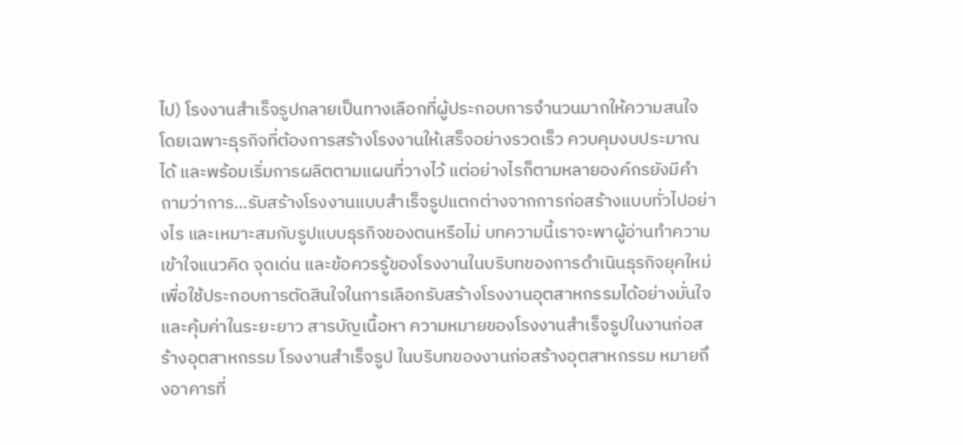ไป) โรงงานสำเร็จรูปกลายเป็นทางเลือกที่ผู้ประกอบการจำนวนมากให้ความสนใจ โดยเฉพาะธุรกิจที่ต้องการสร้างโรงงานให้เสร็จอย่างรวดเร็ว ควบคุมงบประมาณได้ และพร้อมเริ่มการผลิตตามแผนที่วางไว้ แต่อย่างไรก็ตามหลายองค์กรยังมีคำถามว่าการ…รับสร้างโรงงานแบบสำเร็จรูปแตกต่างจากการก่อสร้างแบบทั่วไปอย่างไร และเหมาะสมกับรูปแบบธุรกิจของตนหรือไม่ บทความนี้เราจะพาผู้อ่านทำความเข้าใจแนวคิด จุดเด่น และข้อควรรู้ของโรงงานในบริบทของการดำเนินธุรกิจยุคใหม่ เพื่อใช้ประกอบการตัดสินใจในการเลือกรับสร้างโรงงานอุตสาหกรรมได้อย่างมั่นใจ และคุ้มค่าในระยะยาว สารบัญเนื้อหา ความหมายของโรงงานสำเร็จรูปในงานก่อสร้างอุตสาหกรรม โรงงานสำเร็จรูป ในบริบทของงานก่อสร้างอุตสาหกรรม หมายถึงอาคารที่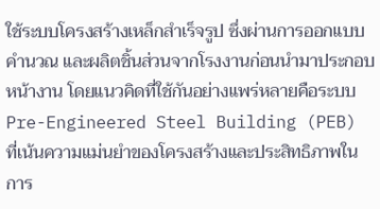ใช้ระบบโครงสร้างเหล็กสำเร็จรูป ซึ่งผ่านการออกแบบ คำนวณ และผลิตชิ้นส่วนจากโรงงานก่อนนำมาประกอบหน้างาน โดยแนวคิดที่ใช้กันอย่างแพร่หลายคือระบบ Pre-Engineered Steel Building (PEB) ที่เน้นความแม่นยำของโครงสร้างและประสิทธิภาพในการ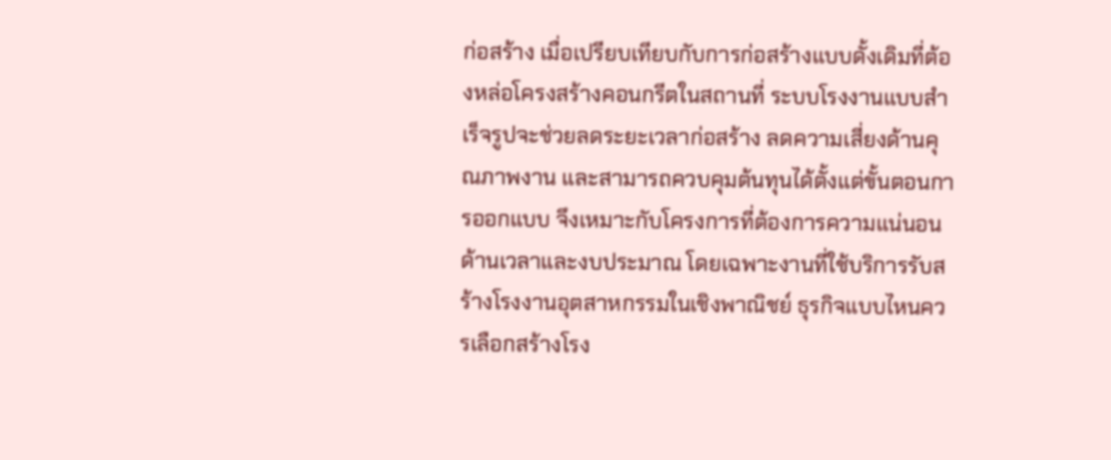ก่อสร้าง เมื่อเปรียบเทียบกับการก่อสร้างแบบดั้งเดิมที่ต้องหล่อโครงสร้างคอนกรีตในสถานที่ ระบบโรงงานแบบสำเร็จรูปจะช่วยลดระยะเวลาก่อสร้าง ลดความเสี่ยงด้านคุณภาพงาน และสามารถควบคุมต้นทุนได้ตั้งแต่ขั้นตอนการออกแบบ จึงเหมาะกับโครงการที่ต้องการความแน่นอนด้านเวลาและงบประมาณ โดยเฉพาะงานที่ใช้บริการรับสร้างโรงงานอุตสาหกรรมในเชิงพาณิชย์ ธุรกิจแบบไหนควรเลือกสร้างโรง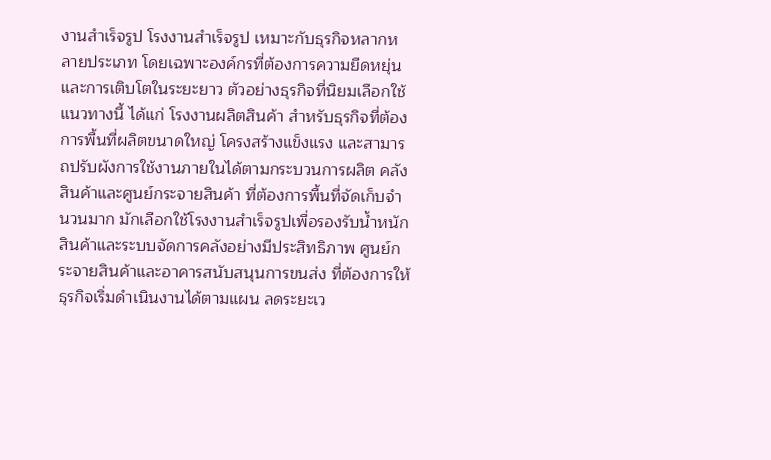งานสำเร็จรูป โรงงานสำเร็จรูป เหมาะกับธุรกิจหลากหลายประเภท โดยเฉพาะองค์กรที่ต้องการความยืดหยุ่นและการเติบโตในระยะยาว ตัวอย่างธุรกิจที่นิยมเลือกใช้แนวทางนี้ ได้แก่ โรงงานผลิตสินค้า สำหรับธุรกิจที่ต้องการพื้นที่ผลิตขนาดใหญ่ โครงสร้างแข็งแรง และสามารถปรับผังการใช้งานภายในได้ตามกระบวนการผลิต คลังสินค้าและศูนย์กระจายสินค้า ที่ต้องการพื้นที่จัดเก็บจำนวนมาก มักเลือกใช้โรงงานสำเร็จรูปเพื่อรองรับน้ำหนักสินค้าและระบบจัดการคลังอย่างมีประสิทธิภาพ ศูนย์กระจายสินค้าและอาคารสนับสนุนการขนส่ง ที่ต้องการให้ธุรกิจเริ่มดำเนินงานได้ตามแผน ลดระยะเว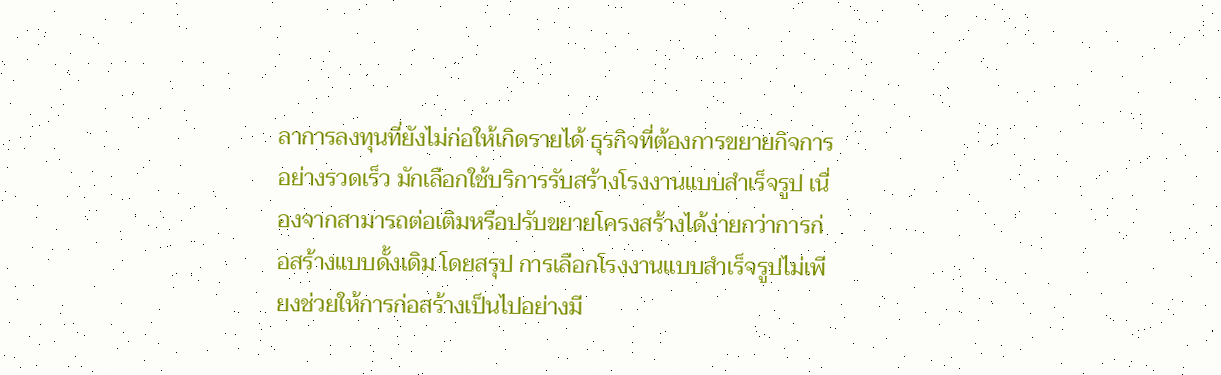ลาการลงทุนที่ยังไม่ก่อให้เกิดรายได้ ธุรกิจที่ต้องการขยายกิจการอย่างรวดเร็ว มักเลือกใช้บริการรับสร้างโรงงานแบบสำเร็จรูป เนื่องจากสามารถต่อเติมหรือปรับขยายโครงสร้างได้ง่ายกว่าการก่อสร้างแบบดั้งเดิม โดยสรุป การเลือกโรงงานแบบสำเร็จรูปไม่เพียงช่วยให้การก่อสร้างเป็นไปอย่างมี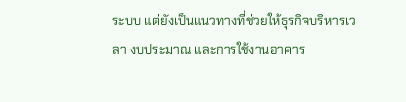ระบบ แต่ยังเป็นแนวทางที่ช่วยให้ธุรกิจบริหารเวลา งบประมาณ และการใช้งานอาคาร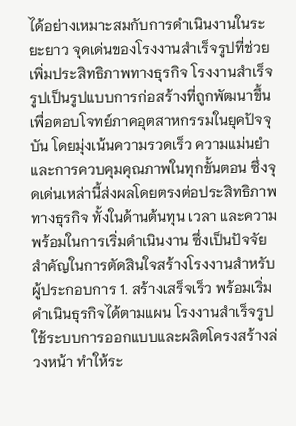ได้อย่างเหมาะสมกับการดำเนินงานในระยะยาว จุดเด่นของโรงงานสำเร็จรูปที่ช่วยเพิ่มประสิทธิภาพทางธุรกิจ โรงงานสำเร็จรูปเป็นรูปแบบการก่อสร้างที่ถูกพัฒนาขึ้นเพื่อตอบโจทย์ภาคอุตสาหกรรมในยุคปัจจุบัน โดยมุ่งเน้นความรวดเร็ว ความแม่นยำ และการควบคุมคุณภาพในทุกขั้นตอน ซึ่งจุดเด่นเหล่านี้ส่งผลโดยตรงต่อประสิทธิภาพทางธุรกิจ ทั้งในด้านต้นทุน เวลา และความพร้อมในการเริ่มดำเนินงาน ซึ่งเป็นปัจจัยสำคัญในการตัดสินใจสร้างโรงงานสำหรับผู้ประกอบการ 1. สร้างเสร็จเร็ว พร้อมเริ่มดำเนินธุรกิจได้ตามแผน โรงงานสำเร็จรูปใช้ระบบการออกแบบและผลิตโครงสร้างล่วงหน้า ทำให้ระ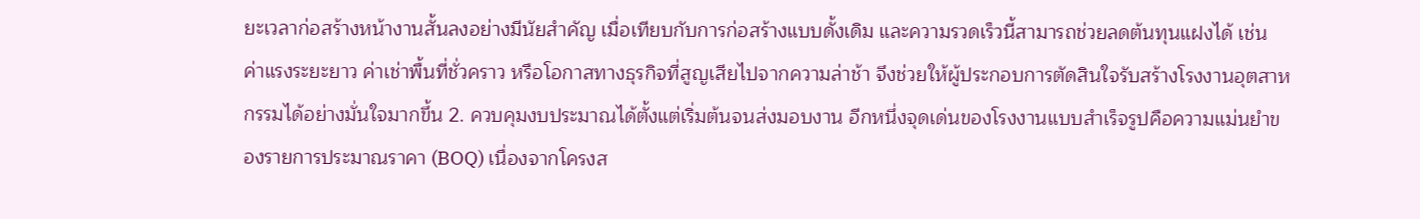ยะเวลาก่อสร้างหน้างานสั้นลงอย่างมีนัยสำคัญ เมื่อเทียบกับการก่อสร้างแบบดั้งเดิม และความรวดเร็วนี้สามารถช่วยลดต้นทุนแฝงได้ เช่น ค่าแรงระยะยาว ค่าเช่าพื้นที่ชั่วคราว หรือโอกาสทางธุรกิจที่สูญเสียไปจากความล่าช้า จึงช่วยให้ผู้ประกอบการตัดสินใจรับสร้างโรงงานอุตสาหกรรมได้อย่างมั่นใจมากขึ้น 2. ควบคุมงบประมาณได้ตั้งแต่เริ่มต้นจนส่งมอบงาน อีกหนึ่งจุดเด่นของโรงงานแบบสำเร็จรูปคือความแม่นยำของรายการประมาณราคา (BOQ) เนื่องจากโครงส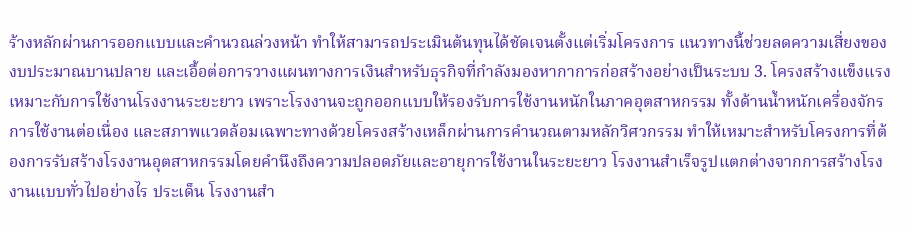ร้างหลักผ่านการออกแบบและคำนวณล่วงหน้า ทำให้สามารถประเมินต้นทุนได้ชัดเจนตั้งแต่เริ่มโครงการ แนวทางนี้ช่วยลดความเสี่ยงของงบประมาณบานปลาย และเอื้อต่อการวางแผนทางการเงินสำหรับธุรกิจที่กำลังมองหากาการก่อสร้างอย่างเป็นระบบ 3. โครงสร้างแข็งแรง เหมาะกับการใช้งานโรงงานระยะยาว เพราะโรงงานจะถูกออกแบบให้รองรับการใช้งานหนักในภาคอุตสาหกรรม ทั้งด้านน้ำหนักเครื่องจักร การใช้งานต่อเนื่อง และสภาพแวดล้อมเฉพาะทางด้วยโครงสร้างเหล็กผ่านการคำนวณตามหลักวิศวกรรม ทำให้เหมาะสำหรับโครงการที่ต้องการรับสร้างโรงงานอุตสาหกรรมโดยคำนึงถึงความปลอดภัยและอายุการใช้งานในระยะยาว โรงงานสำเร็จรูปแตกต่างจากการสร้างโรงงานแบบทั่วไปอย่างไร ประเด็น โรงงานสำ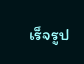เร็จรูป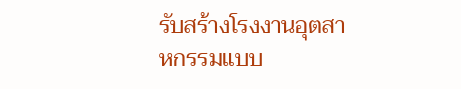รับสร้างโรงงานอุตสาหกรรมแบบ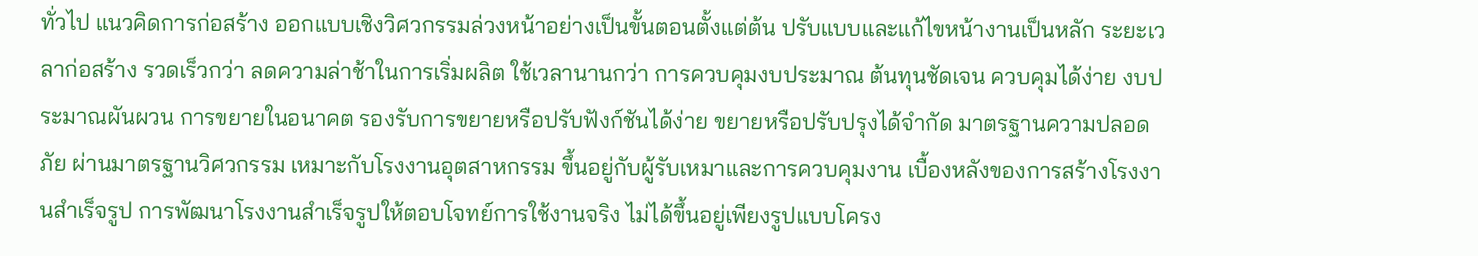ทั่วไป แนวคิดการก่อสร้าง ออกแบบเชิงวิศวกรรมล่วงหน้าอย่างเป็นขั้นตอนตั้งแต่ต้น ปรับแบบและแก้ไขหน้างานเป็นหลัก ระยะเวลาก่อสร้าง รวดเร็วกว่า ลดความล่าช้าในการเริ่มผลิต ใช้เวลานานกว่า การควบคุมงบประมาณ ต้นทุนชัดเจน ควบคุมได้ง่าย งบประมาณผันผวน การขยายในอนาคต รองรับการขยายหรือปรับฟังก์ชันได้ง่าย ขยายหรือปรับปรุงได้จำกัด มาตรฐานความปลอดภัย ผ่านมาตรฐานวิศวกรรม เหมาะกับโรงงานอุตสาหกรรม ขึ้นอยู่กับผู้รับเหมาและการควบคุมงาน เบื้องหลังของการสร้างโรงงานสำเร็จรูป การพัฒนาโรงงานสำเร็จรูปให้ตอบโจทย์การใช้งานจริง ไม่ได้ขึ้นอยู่เพียงรูปแบบโครง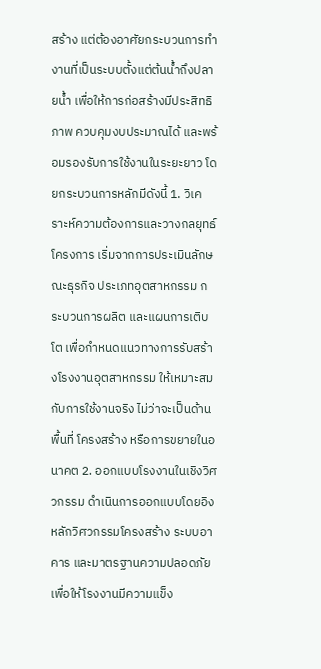สร้าง แต่ต้องอาศัยกระบวนการทำงานที่เป็นระบบตั้งแต่ต้นน้ำถึงปลายน้ำ เพื่อให้การก่อสร้างมีประสิทธิภาพ ควบคุมงบประมาณได้ และพร้อมรองรับการใช้งานในระยะยาว โดยกระบวนการหลักมีดังนี้ 1. วิเคราะห์ความต้องการและวางกลยุทธ์โครงการ เริ่มจากการประเมินลักษณะธุรกิจ ประเภทอุตสาหกรรม กระบวนการผลิต และแผนการเติบโต เพื่อกำหนดแนวทางการรับสร้างโรงงานอุตสาหกรรม ให้เหมาะสมกับการใช้งานจริง ไม่ว่าจะเป็นด้านพื้นที่ โครงสร้าง หรือการขยายในอนาคต 2. ออกแบบโรงงานในเชิงวิศวกรรม ดำเนินการออกแบบโดยอิงหลักวิศวกรรมโครงสร้าง ระบบอาคาร และมาตรฐานความปลอดภัย เพื่อให้โรงงานมีความแข็ง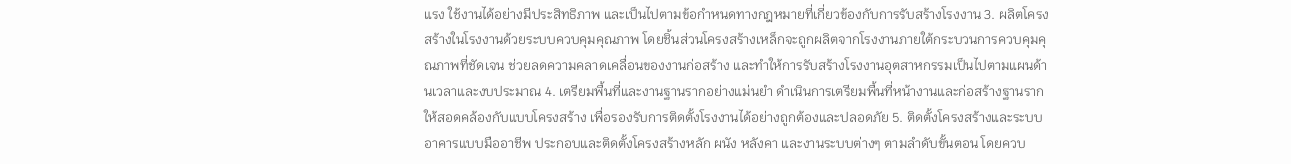แรง ใช้งานได้อย่างมีประสิทธิภาพ และเป็นไปตามข้อกำหนดทางกฎหมายที่เกี่ยวข้องกับการรับสร้างโรงงาน 3. ผลิตโครงสร้างในโรงงานด้วยระบบควบคุมคุณภาพ โดยชิ้นส่วนโครงสร้างเหล็กจะถูกผลิตจากโรงงานภายใต้กระบวนการควบคุมคุณภาพที่ชัดเจน ช่วยลดความคลาดเคลื่อนของงานก่อสร้าง และทำให้การรับสร้างโรงงานอุตสาหกรรมเป็นไปตามแผนด้านเวลาและงบประมาณ 4. เตรียมพื้นที่และงานฐานรากอย่างแม่นยำ ดำเนินการเตรียมพื้นที่หน้างานและก่อสร้างฐานรากให้สอดคล้องกับแบบโครงสร้าง เพื่อรองรับการติดตั้งโรงงานได้อย่างถูกต้องและปลอดภัย 5. ติดตั้งโครงสร้างและระบบอาคารแบบมืออาชีพ ประกอบและติดตั้งโครงสร้างหลัก ผนัง หลังคา และงานระบบต่างๆ ตามลำดับขั้นตอน โดยควบ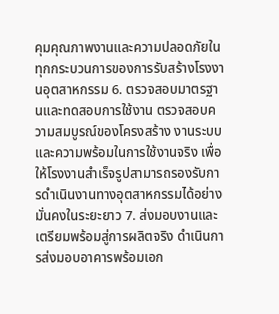คุมคุณภาพงานและความปลอดภัยในทุกกระบวนการของการรับสร้างโรงงานอุตสาหกรรม 6. ตรวจสอบมาตรฐานและทดสอบการใช้งาน ตรวจสอบความสมบูรณ์ของโครงสร้าง งานระบบ และความพร้อมในการใช้งานจริง เพื่อให้โรงงานสำเร็จรูปสามารถรองรับการดำเนินงานทางอุตสาหกรรมได้อย่างมั่นคงในระยะยาว 7. ส่งมอบงานและเตรียมพร้อมสู่การผลิตจริง ดำเนินการส่งมอบอาคารพร้อมเอก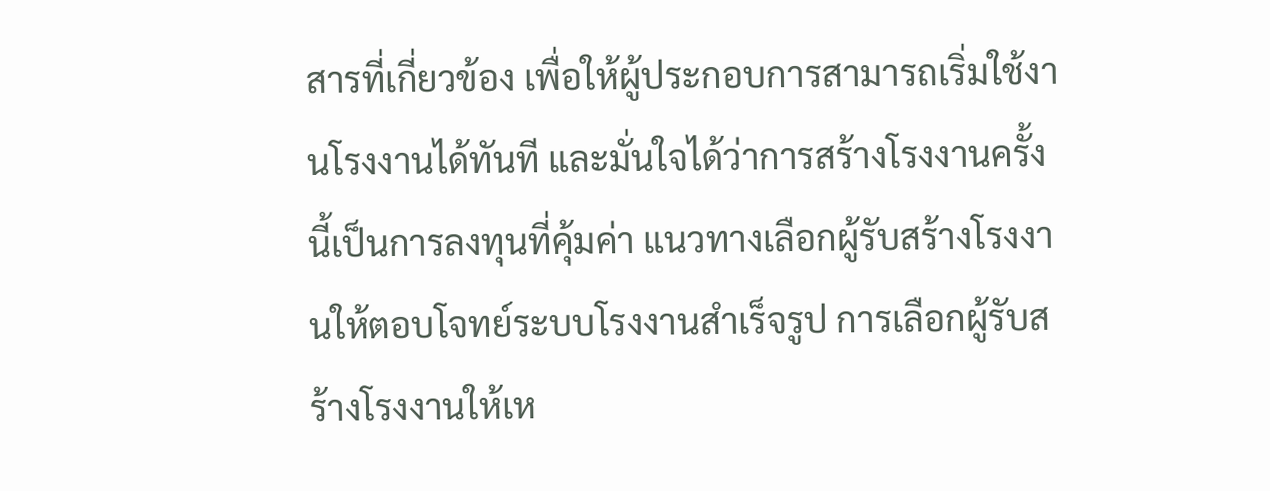สารที่เกี่ยวข้อง เพื่อให้ผู้ประกอบการสามารถเริ่มใช้งานโรงงานได้ทันที และมั่นใจได้ว่าการสร้างโรงงานครั้งนี้เป็นการลงทุนที่คุ้มค่า แนวทางเลือกผู้รับสร้างโรงงานให้ตอบโจทย์ระบบโรงงานสำเร็จรูป การเลือกผู้รับสร้างโรงงานให้เห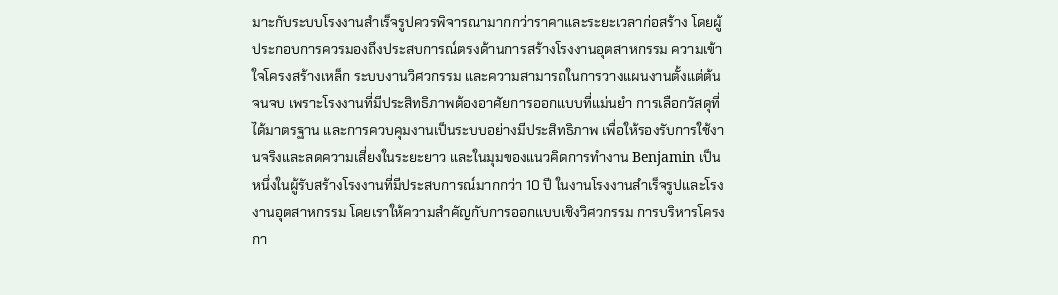มาะกับระบบโรงงานสำเร็จรูปควรพิจารณามากกว่าราคาและระยะเวลาก่อสร้าง โดยผู้ประกอบการควรมองถึงประสบการณ์ตรงด้านการสร้างโรงงานอุตสาหกรรม ความเข้าใจโครงสร้างเหล็ก ระบบงานวิศวกรรม และความสามารถในการวางแผนงานตั้งแต่ต้นจนจบ เพราะโรงงานที่มีประสิทธิภาพต้องอาศัยการออกแบบที่แม่นยำ การเลือกวัสดุที่ได้มาตรฐาน และการควบคุมงานเป็นระบบอย่างมีประสิทธิภาพ เพื่อให้รองรับการใช้งานจริงและลดความเสี่ยงในระยะยาว และในมุมของแนวคิดการทำงาน Benjamin เป็นหนึ่งในผู้รับสร้างโรงงานที่มีประสบการณ์มากกว่า 10 ปี ในงานโรงงานสำเร็จรูปและโรงงานอุตสาหกรรม โดยเราให้ความสำคัญกับการออกแบบเชิงวิศวกรรม การบริหารโครงกา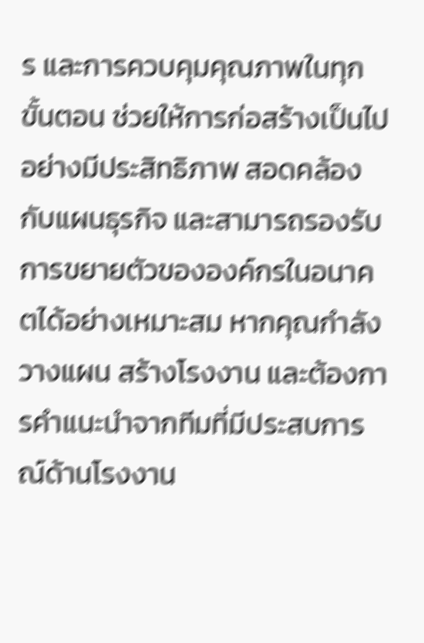ร และการควบคุมคุณภาพในทุกขั้นตอน ช่วยให้การก่อสร้างเป็นไปอย่างมีประสิทธิภาพ สอดคล้องกับแผนธุรกิจ และสามารถรองรับการขยายตัวขององค์กรในอนาคตได้อย่างเหมาะสม หากคุณกำลังวางแผน สร้างโรงงาน และต้องการคำแนะนำจากทีมที่มีประสบการณ์ด้านโรงงาน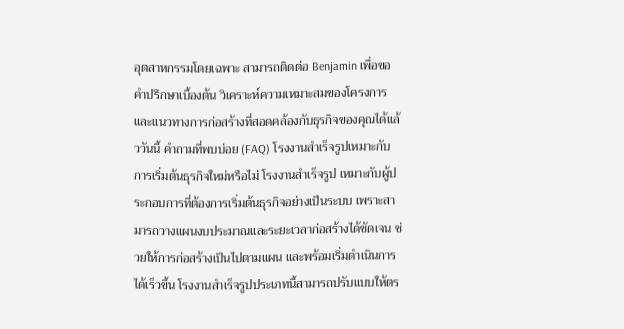อุตสาหกรรมโดยเฉพาะ สามารถติดต่อ Benjamin เพื่อขอคำปรึกษาเบื้องต้น วิเคราะห์ความเหมาะสมของโครงการ และแนวทางการก่อสร้างที่สอดคล้องกับธุรกิจของคุณได้เเล้ววันนี้ คำถามที่พบบ่อย (FAQ) โรงงานสำเร็จรูปเหมาะกับการเริ่มต้นธุรกิจใหม่หรือไม่ โรงงานสำเร็จรูป เหมาะกับผู้ประกอบการที่ต้องการเริ่มต้นธุรกิจอย่างเป็นระบบ เพราะสามารถวางแผนงบประมาณและระยะเวลาก่อสร้างได้ชัดเจน ช่วยให้การก่อสร้างเป็นไปตามแผน และพร้อมเริ่มดำเนินการได้เร็วขึ้น โรงงานสำเร็จรูปประเภทนี้สามารถปรับแบบให้ตร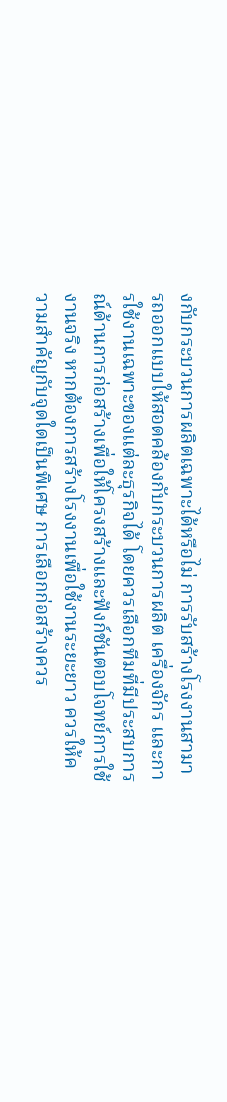งกับกระบวนการผลิตเฉพาะได้หรือไม่ การรับสร้างโรงงานสามารถออกแบบให้สอดคล้องกับกระบวนการผลิต เครื่องจักร และการใช้งานเฉพาะของแต่ละธุรกิจได้ โดยควรเลือกทีมที่มีประสบการณ์ด้านการก่อสร้างเพื่อให้โครงสร้างและฟังก์ชันตอบโจทย์การใช้งานจริง หากต้องการสร้างโรงงานเพื่อใช้งานระยะยาว ควรให้ความสำคัญกับจุดใดเป็นพิเศษ การเลือกก่อสร้างควร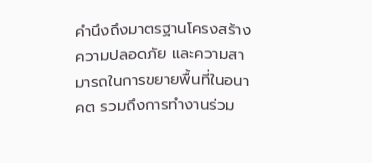คำนึงถึงมาตรฐานโครงสร้าง ความปลอดภัย และความสามารถในการขยายพื้นที่ในอนาคต รวมถึงการทำงานร่วม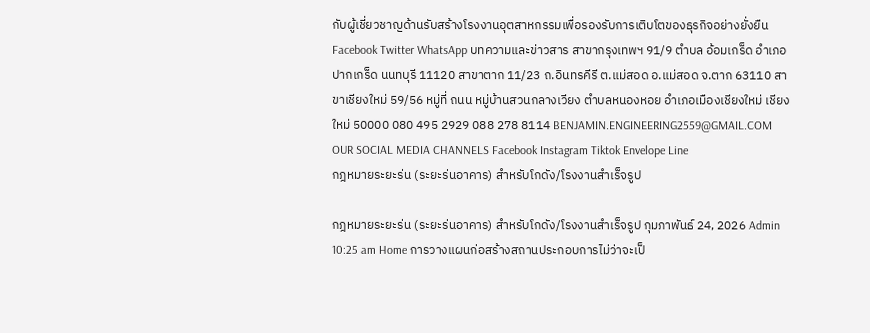กับผู้เชี่ยวชาญด้านรับสร้างโรงงานอุตสาหกรรมเพื่อรองรับการเติบโตของธุรกิจอย่างยั่งยืน Facebook Twitter WhatsApp บทความและข่าวสาร สาขากรุงเทพฯ 91/9 ตำบล อ้อมเกร็ด อำเภอ ปากเกร็ด นนทบุรี 11120 สาขาตาก 11/23 ถ.อินทรคีรี ต.แม่สอด อ.แม่สอด จ.ตาก 63110 สาขาเชียงใหม่ 59/56 หมู่ที่ ถนน หมู่บ้านสวนกลางเวียง ตำบลหนองหอย อำเภอเมืองเชียงใหม่ เชียงใหม่ 50000 080 495 2929 088 278 8114 BENJAMIN.ENGINEERING2559@GMAIL.COM OUR SOCIAL MEDIA CHANNELS Facebook Instagram Tiktok Envelope Line
กฎหมายระยะร่น (ระยะร่นอาคาร) สำหรับโกดัง/โรงงานสำเร็จรูป

กฎหมายระยะร่น (ระยะร่นอาคาร) สำหรับโกดัง/โรงงานสำเร็จรูป กุมภาพันธ์ 24, 2026 Admin 10:25 am Home การวางแผนก่อสร้างสถานประกอบการไม่ว่าจะเป็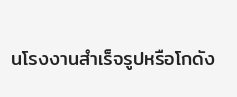นโรงงานสำเร็จรูปหรือโกดัง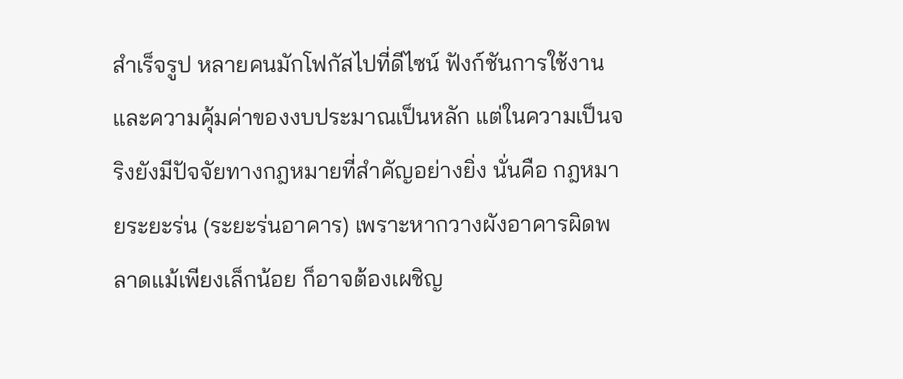สำเร็จรูป หลายคนมักโฟกัสไปที่ดีไซน์ ฟังก์ชันการใช้งาน และความคุ้มค่าของงบประมาณเป็นหลัก แต่ในความเป็นจริงยังมีปัจจัยทางกฎหมายที่สำคัญอย่างยิ่ง นั่นคือ กฎหมายระยะร่น (ระยะร่นอาคาร) เพราะหากวางผังอาคารผิดพลาดแม้เพียงเล็กน้อย ก็อาจต้องเผชิญ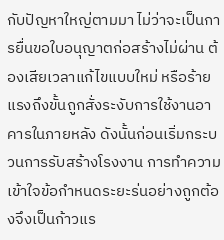กับปัญหาใหญ่ตามมา ไม่ว่าจะเป็นการยื่นขอใบอนุญาตก่อสร้างไม่ผ่าน ต้องเสียเวลาแก้ไขแบบใหม่ หรือร้ายแรงถึงขั้นถูกสั่งระงับการใช้งานอาคารในภายหลัง ดังนั้นก่อนเริ่มกระบวนการรับสร้างโรงงาน การทำความเข้าใจข้อกำหนดระยะร่นอย่างถูกต้องจึงเป็นก้าวแร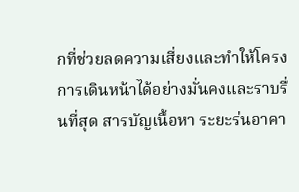กที่ช่วยลดความเสี่ยงและทำให้โครงการเดินหน้าได้อย่างมั่นคงและราบรื่นที่สุด สารบัญเนื้อหา ระยะร่นอาคา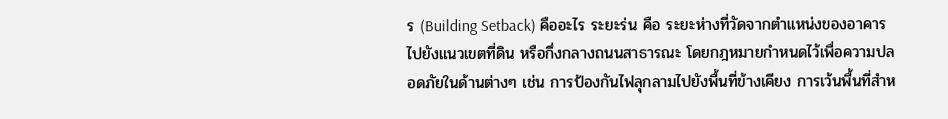ร (Building Setback) คืออะไร ระยะร่น คือ ระยะห่างที่วัดจากตำแหน่งของอาคารไปยังแนวเขตที่ดิน หรือกึ่งกลางถนนสาธารณะ โดยกฎหมายกำหนดไว้เพื่อความปลอดภัยในด้านต่างๆ เช่น การป้องกันไฟลุกลามไปยังพื้นที่ข้างเคียง การเว้นพื้นที่สำห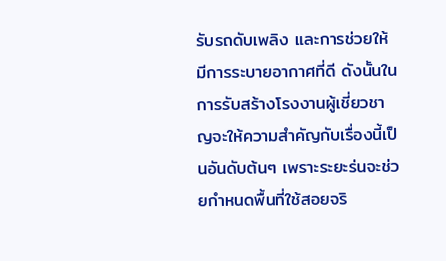รับรถดับเพลิง และการช่วยให้มีการระบายอากาศที่ดี ดังนั้นในการรับสร้างโรงงานผู้เชี่ยวชาญจะให้ความสำคัญกับเรื่องนี้เป็นอันดับต้นๆ เพราะระยะร่นจะช่วยกำหนดพื้นที่ใช้สอยจริ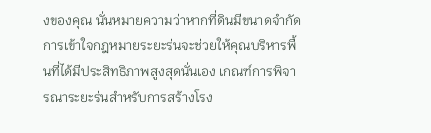งของคุณ นั่นหมายความว่าหากที่ดินมีขนาดจำกัด การเข้าใจกฎหมายระยะร่นจะช่วยให้คุณบริหารพื้นที่ได้มีประสิทธิภาพสูงสุดนั่นเอง เกณฑ์การพิจารณาระยะร่นสำหรับการสร้างโรง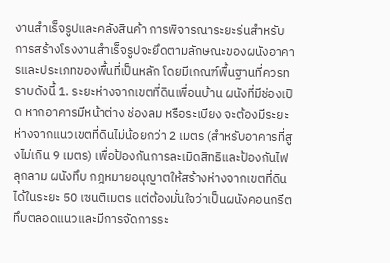งานสำเร็จรูปและคลังสินค้า การพิจารณาระยะร่นสำหรับการสร้างโรงงานสำเร็จรูปจะยึดตามลักษณะของผนังอาคารและประเภทของพื้นที่เป็นหลัก โดยมีเกณฑ์พื้นฐานที่ควรทราบดังนี้ 1. ระยะห่างจากเขตที่ดินเพื่อนบ้าน ผนังที่มีช่องเปิด หากอาคารมีหน้าต่าง ช่องลม หรือระเบียง จะต้องมีระยะห่างจากแนวเขตที่ดินไม่น้อยกว่า 2 เมตร (สำหรับอาคารที่สูงไม่เกิน 9 เมตร) เพื่อป้องกันการละเมิดสิทธิและป้องกันไฟลุกลาม ผนังทึบ กฎหมายอนุญาตให้สร้างห่างจากเขตที่ดินได้ในระยะ 50 เซนติเมตร แต่ต้องมั่นใจว่าเป็นผนังคอนกรีตทึบตลอดแนวและมีการจัดการระ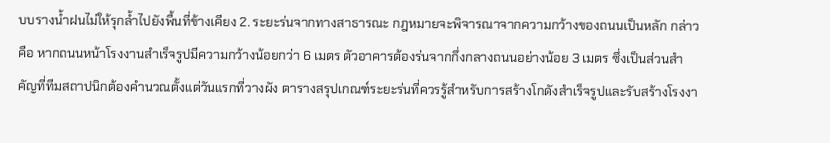บบรางน้ำฝนไม่ให้รุกล้ำไปยังพื้นที่ข้างเคียง 2. ระยะร่นจากทางสาธารณะ กฎหมายจะพิจารณาจากความกว้างของถนนเป็นหลัก กล่าวคือ หากถนนหน้าโรงงานสำเร็จรูปมีความกว้างน้อยกว่า 6 เมตร ตัวอาคารต้องร่นจากกึ่งกลางถนนอย่างน้อย 3 เมตร ซึ่งเป็นส่วนสำคัญที่ทีมสถาปนิกต้องคำนวณตั้งแต่วันแรกที่วางผัง ตารางสรุปเกณฑ์ระยะร่นที่ควรรู้สำหรับการสร้างโกดังสำเร็จรูปและรับสร้างโรงงา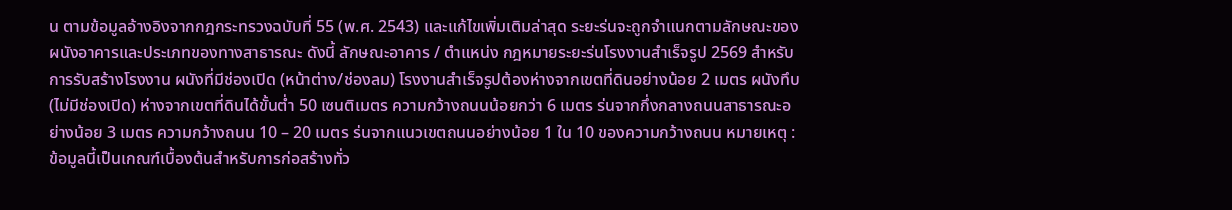น ตามข้อมูลอ้างอิงจากกฎกระทรวงฉบับที่ 55 (พ.ศ. 2543) และแก้ไขเพิ่มเติมล่าสุด ระยะร่นจะถูกจำแนกตามลักษณะของผนังอาคารและประเภทของทางสาธารณะ ดังนี้ ลักษณะอาคาร / ตำแหน่ง กฎหมายระยะร่นโรงงานสำเร็จรูป 2569 สำหรับการรับสร้างโรงงาน ผนังที่มีช่องเปิด (หน้าต่าง/ช่องลม) โรงงานสำเร็จรูปต้องห่างจากเขตที่ดินอย่างน้อย 2 เมตร ผนังทึบ (ไม่มีช่องเปิด) ห่างจากเขตที่ดินได้ขั้นต่ำ 50 เซนติเมตร ความกว้างถนนน้อยกว่า 6 เมตร ร่นจากกึ่งกลางถนนสาธารณะอย่างน้อย 3 เมตร ความกว้างถนน 10 – 20 เมตร ร่นจากแนวเขตถนนอย่างน้อย 1 ใน 10 ของความกว้างถนน หมายเหตุ : ข้อมูลนี้เป็นเกณฑ์เบื้องต้นสำหรับการก่อสร้างทั่ว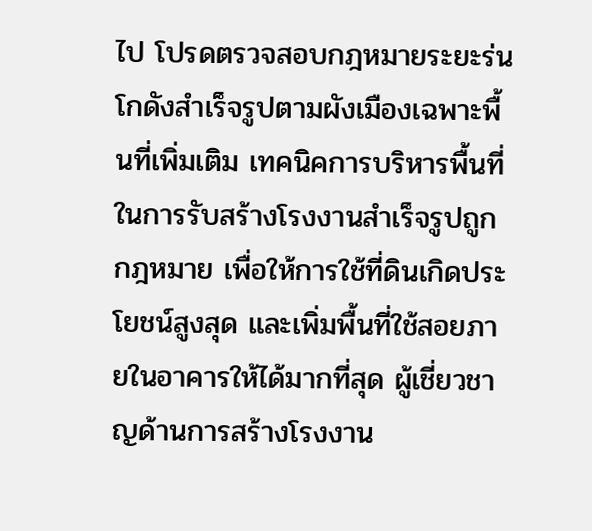ไป โปรดตรวจสอบกฎหมายระยะร่นโกดังสำเร็จรูปตามผังเมืองเฉพาะพื้นที่เพิ่มเติม เทคนิคการบริหารพื้นที่ในการรับสร้างโรงงานสำเร็จรูปถูกกฎหมาย เพื่อให้การใช้ที่ดินเกิดประโยชน์สูงสุด และเพิ่มพื้นที่ใช้สอยภายในอาคารให้ได้มากที่สุด ผู้เชี่ยวชาญด้านการสร้างโรงงาน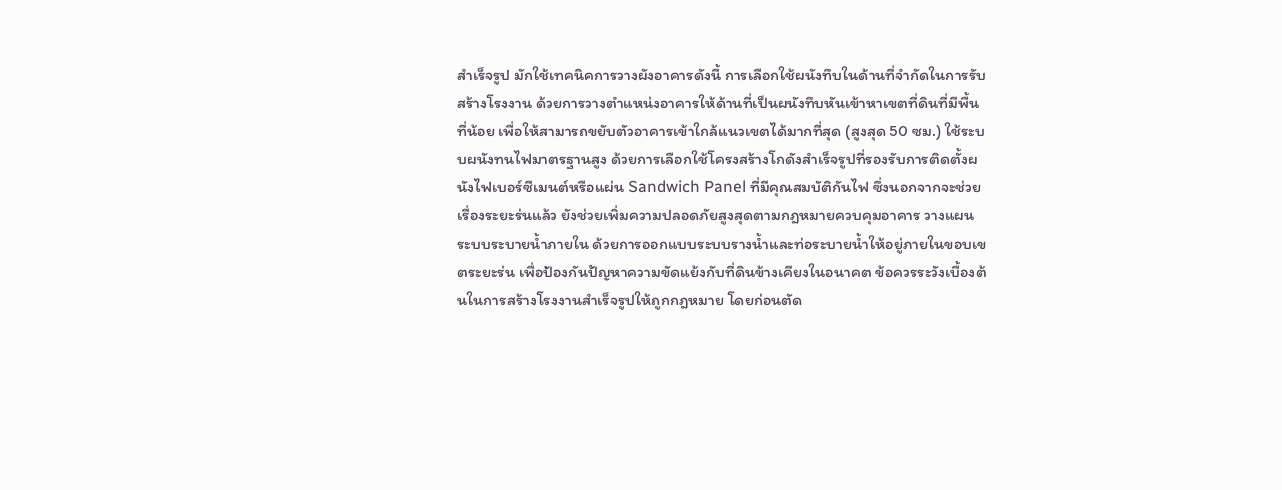สำเร็จรูป มักใช้เทคนิคการวางผังอาคารดังนี้ การเลือกใช้ผนังทึบในด้านที่จำกัดในการรับสร้างโรงงาน ด้วยการวางตำแหน่งอาคารให้ด้านที่เป็นผนังทึบหันเข้าหาเขตที่ดินที่มีพื้นที่น้อย เพื่อให้สามารถขยับตัวอาคารเข้าใกล้แนวเขตได้มากที่สุด (สูงสุด 50 ซม.) ใช้ระบบผนังทนไฟมาตรฐานสูง ด้วยการเลือกใช้โครงสร้างโกดังสำเร็จรูปที่รองรับการติดตั้งผนังไฟเบอร์ซีเมนต์หรือแผ่น Sandwich Panel ที่มีคุณสมบัติกันไฟ ซึ่งนอกจากจะช่วยเรื่องระยะร่นแล้ว ยังช่วยเพิ่มความปลอดภัยสูงสุดตามกฎหมายควบคุมอาคาร วางแผนระบบระบายน้ำภายใน ด้วยการออกแบบระบบรางน้ำและท่อระบายน้ำให้อยู่ภายในขอบเขตระยะร่น เพื่อป้องกันปัญหาความขัดแย้งกับที่ดินข้างเคียงในอนาคต ข้อควรระวังเบื้องต้นในการสร้างโรงงานสำเร็จรูปให้ถูกกฎหมาย โดยก่อนตัด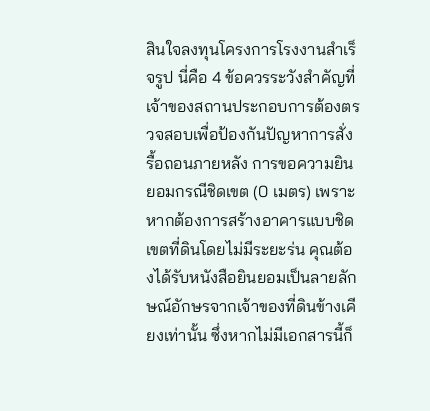สินใจลงทุนโครงการโรงงานสำเร็จรูป นี่คือ 4 ข้อควรระวังสำคัญที่เจ้าของสถานประกอบการต้องตรวจสอบเพื่อป้องกันปัญหาการสั่งรื้อถอนภายหลัง การขอความยินยอมกรณีชิดเขต (0 เมตร) เพราะหากต้องการสร้างอาคารแบบชิดเขตที่ดินโดยไม่มีระยะร่น คุณต้องได้รับหนังสือยินยอมเป็นลายลักษณ์อักษรจากเจ้าของที่ดินข้างเคียงเท่านั้น ซึ่งหากไม่มีเอกสารนี้ก็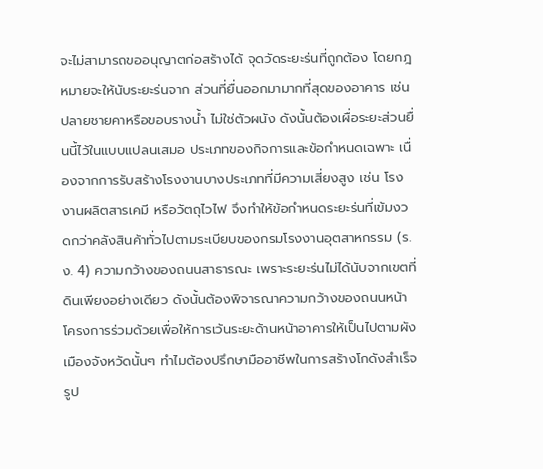จะไม่สามารถขออนุญาตก่อสร้างได้ จุดวัดระยะร่นที่ถูกต้อง โดยกฎหมายจะให้นับระยะร่นจาก ส่วนที่ยื่นออกมามากที่สุดของอาคาร เช่น ปลายชายคาหรือขอบรางน้ำ ไม่ใช่ตัวผนัง ดังนั้นต้องเผื่อระยะส่วนยื่นนี้ไว้ในแบบแปลนเสมอ ประเภทของกิจการและข้อกำหนดเฉพาะ เนื่องจากการรับสร้างโรงงานบางประเภทที่มีความเสี่ยงสูง เช่น โรงงานผลิตสารเคมี หรือวัตถุไวไฟ จึงทำให้ข้อกำหนดระยะร่นที่เข้มงวดกว่าคลังสินค้าทั่วไปตามระเบียบของกรมโรงงานอุตสาหกรรม (ร.ง. 4) ความกว้างของถนนสาธารณะ เพราะระยะร่นไม่ได้นับจากเขตที่ดินเพียงอย่างเดียว ดังนั้นต้องพิจารณาความกว้างของถนนหน้าโครงการร่วมด้วยเพื่อให้การเว้นระยะด้านหน้าอาคารให้เป็นไปตามผังเมืองจังหวัดนั้นๆ ทำไมต้องปรึกษามืออาชีพในการสร้างโกดังสำเร็จรูป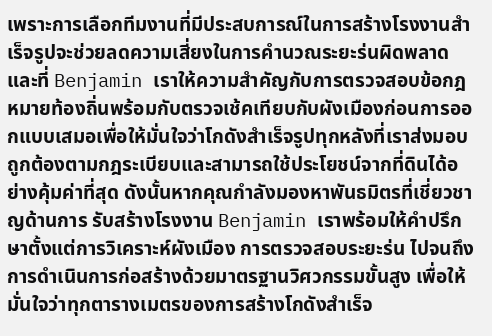เพราะการเลือกทีมงานที่มีประสบการณ์ในการสร้างโรงงานสำเร็จรูปจะช่วยลดความเสี่ยงในการคำนวณระยะร่นผิดพลาด และที่ Benjamin เราให้ความสำคัญกับการตรวจสอบข้อกฎหมายท้องถิ่นพร้อมกับตรวจเช้คเทียบกับผังเมืองก่อนการออกแบบเสมอเพื่อให้มั่นใจว่าโกดังสำเร็จรูปทุกหลังที่เราส่งมอบ ถูกต้องตามกฎระเบียบและสามารถใช้ประโยชน์จากที่ดินได้อย่างคุ้มค่าที่สุด ดังนั้นหากคุณกำลังมองหาพันธมิตรที่เชี่ยวชาญด้านการ รับสร้างโรงงาน Benjamin เราพร้อมให้คำปรึกษาตั้งแต่การวิเคราะห์ผังเมือง การตรวจสอบระยะร่น ไปจนถึงการดำเนินการก่อสร้างด้วยมาตรฐานวิศวกรรมขั้นสูง เพื่อให้มั่นใจว่าทุกตารางเมตรของการสร้างโกดังสำเร็จ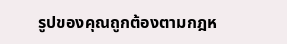รูปของคุณถูกต้องตามกฎห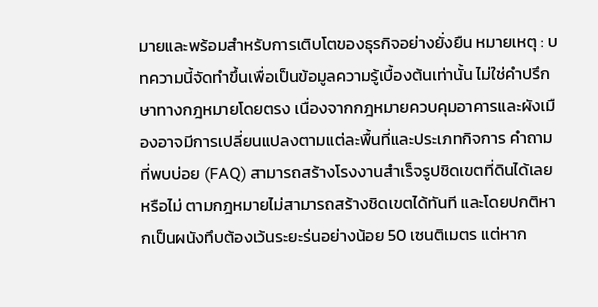มายและพร้อมสำหรับการเติบโตของธุรกิจอย่างยั่งยืน หมายเหตุ : บทความนี้จัดทำขึ้นเพื่อเป็นข้อมูลความรู้เบื้องต้นเท่านั้น ไม่ใช่คำปรึกษาทางกฎหมายโดยตรง เนื่องจากกฎหมายควบคุมอาคารและผังเมืองอาจมีการเปลี่ยนแปลงตามแต่ละพื้นที่และประเภทกิจการ คำถามที่พบบ่อย (FAQ) สามารถสร้างโรงงานสำเร็จรูปชิดเขตที่ดินได้เลยหรือไม่ ตามกฎหมายไม่สามารถสร้างชิดเขตได้ทันที และโดยปกติหากเป็นผนังทึบต้องเว้นระยะร่นอย่างน้อย 50 เซนติเมตร แต่หาก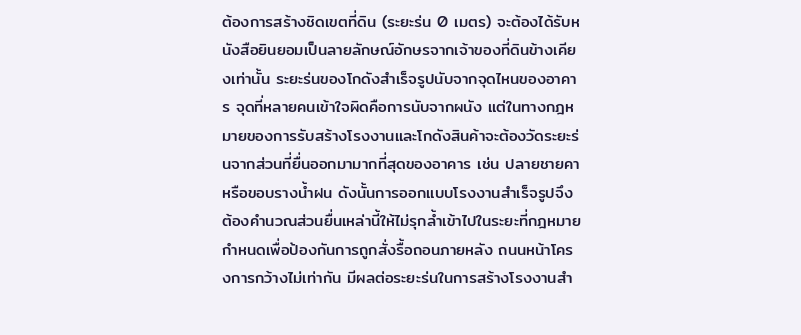ต้องการสร้างชิดเขตที่ดิน (ระยะร่น 0 เมตร) จะต้องได้รับหนังสือยินยอมเป็นลายลักษณ์อักษรจากเจ้าของที่ดินข้างเคียงเท่านั้น ระยะร่นของโกดังสำเร็จรูปนับจากจุดไหนของอาคาร จุดที่หลายคนเข้าใจผิดคือการนับจากผนัง แต่ในทางกฎหมายของการรับสร้างโรงงานและโกดังสินค้าจะต้องวัดระยะร่นจากส่วนที่ยื่นออกมามากที่สุดของอาคาร เช่น ปลายชายคาหรือขอบรางน้ำฝน ดังนั้นการออกแบบโรงงานสำเร็จรูปจึงต้องคำนวณส่วนยื่นเหล่านี้ให้ไม่รุกล้ำเข้าไปในระยะที่กฎหมายกำหนดเพื่อป้องกันการถูกสั่งรื้อถอนภายหลัง ถนนหน้าโครงการกว้างไม่เท่ากัน มีผลต่อระยะร่นในการสร้างโรงงานสำ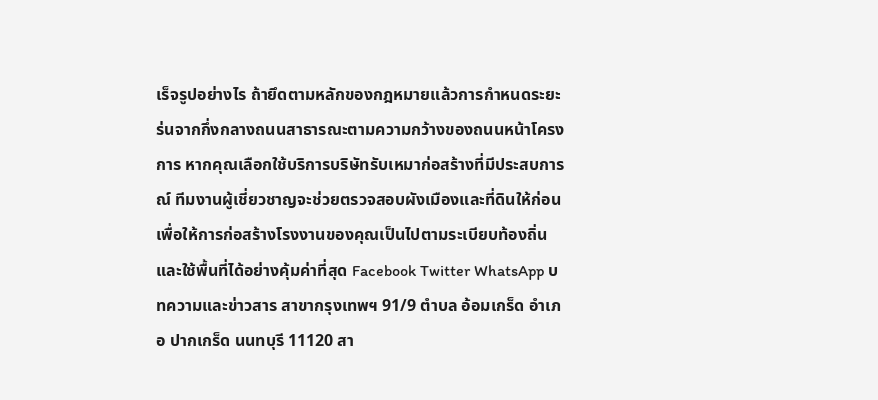เร็จรูปอย่างไร ถ้ายึดตามหลักของกฎหมายแล้วการกำหนดระยะร่นจากกึ่งกลางถนนสาธารณะตามความกว้างของถนนหน้าโครงการ หากคุณเลือกใช้บริการบริษัทรับเหมาก่อสร้างที่มีประสบการณ์ ทีมงานผู้เชี่ยวชาญจะช่วยตรวจสอบผังเมืองและที่ดินให้ก่อน เพื่อให้การก่อสร้างโรงงานของคุณเป็นไปตามระเบียบท้องถิ่นและใช้พื้นที่ได้อย่างคุ้มค่าที่สุด Facebook Twitter WhatsApp บทความและข่าวสาร สาขากรุงเทพฯ 91/9 ตำบล อ้อมเกร็ด อำเภอ ปากเกร็ด นนทบุรี 11120 สา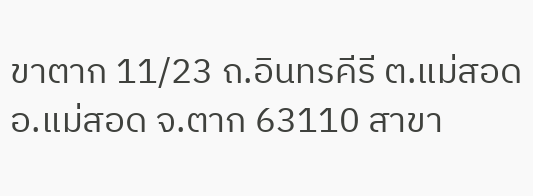ขาตาก 11/23 ถ.อินทรคีรี ต.แม่สอด อ.แม่สอด จ.ตาก 63110 สาขา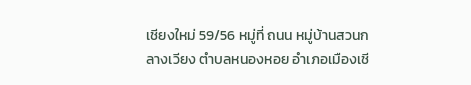เชียงใหม่ 59/56 หมู่ที่ ถนน หมู่บ้านสวนกลางเวียง ตำบลหนองหอย อำเภอเมืองเชี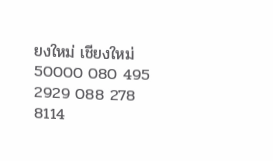ยงใหม่ เชียงใหม่ 50000 080 495 2929 088 278 8114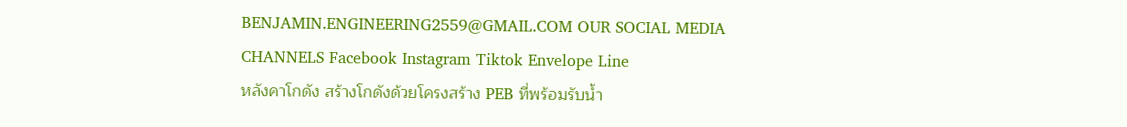BENJAMIN.ENGINEERING2559@GMAIL.COM OUR SOCIAL MEDIA CHANNELS Facebook Instagram Tiktok Envelope Line
หลังคาโกดัง สร้างโกดังด้วยโครงสร้าง PEB ที่พร้อมรับน้ำ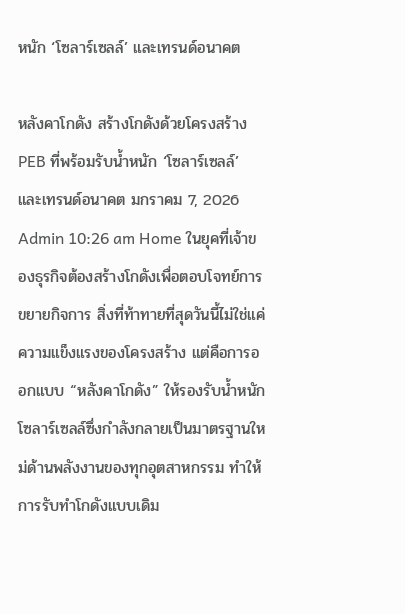หนัก ‘โซลาร์เซลล์’ และเทรนด์อนาคต

หลังคาโกดัง สร้างโกดังด้วยโครงสร้าง PEB ที่พร้อมรับน้ำหนัก ‘โซลาร์เซลล์’ และเทรนด์อนาคต มกราคม 7, 2026 Admin 10:26 am Home ในยุคที่เจ้าของธุรกิจต้องสร้างโกดังเพื่อตอบโจทย์การขยายกิจการ สิ่งที่ท้าทายที่สุดวันนี้ไม่ใช่แค่ความแข็งแรงของโครงสร้าง แต่คือการออกแบบ “หลังคาโกดัง” ให้รองรับน้ำหนักโซลาร์เซลล์ซึ่งกำลังกลายเป็นมาตรฐานใหม่ด้านพลังงานของทุกอุตสาหกรรม ทำให้การรับทำโกดังแบบเดิม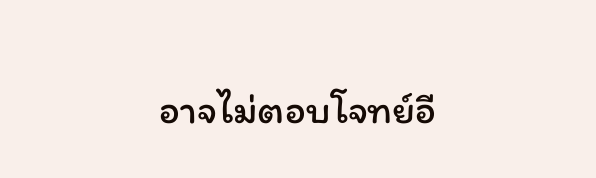อาจไม่ตอบโจทย์อี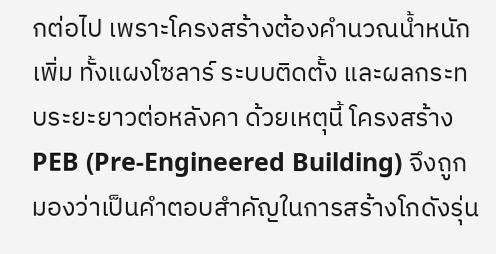กต่อไป เพราะโครงสร้างต้องคำนวณน้ำหนักเพิ่ม ทั้งแผงโซลาร์ ระบบติดตั้ง และผลกระทบระยะยาวต่อหลังคา ด้วยเหตุนี้ โครงสร้าง PEB (Pre-Engineered Building) จึงถูกมองว่าเป็นคำตอบสำคัญในการสร้างโกดังรุ่น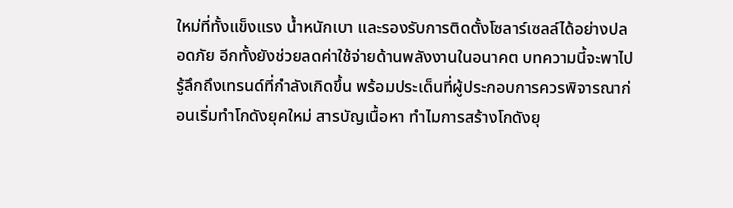ใหม่ที่ทั้งแข็งแรง น้ำหนักเบา และรองรับการติดตั้งโซลาร์เซลล์ได้อย่างปลอดภัย อีกทั้งยังช่วยลดค่าใช้จ่ายด้านพลังงานในอนาคต บทความนี้จะพาไปรู้ลึกถึงเทรนด์ที่กำลังเกิดขึ้น พร้อมประเด็นที่ผู้ประกอบการควรพิจารณาก่อนเริ่มทำโกดังยุคใหม่ สารบัญเนื้อหา ทำไมการสร้างโกดังยุ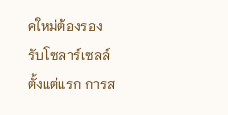คใหม่ต้องรองรับโซลาร์เซลล์ตั้งแต่แรก การส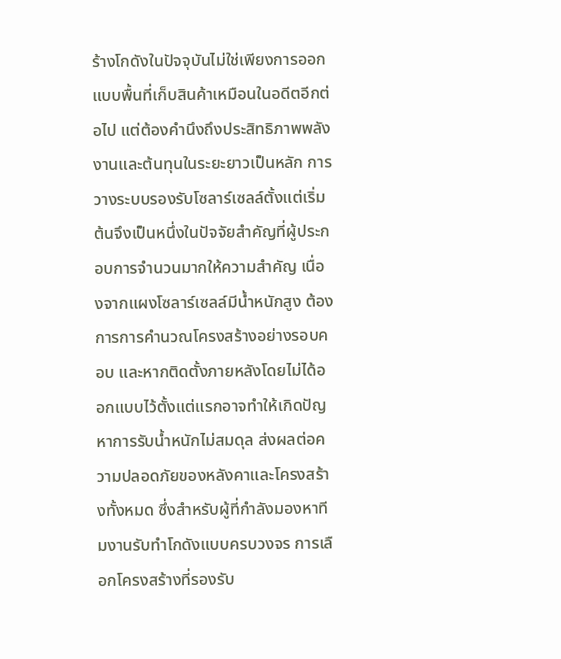ร้างโกดังในปัจจุบันไม่ใช่เพียงการออกแบบพื้นที่เก็บสินค้าเหมือนในอดีตอีกต่อไป แต่ต้องคำนึงถึงประสิทธิภาพพลังงานและต้นทุนในระยะยาวเป็นหลัก การวางระบบรองรับโซลาร์เซลล์ตั้งแต่เริ่มต้นจึงเป็นหนึ่งในปัจจัยสำคัญที่ผู้ประกอบการจำนวนมากให้ความสำคัญ เนื่องจากแผงโซลาร์เซลล์มีน้ำหนักสูง ต้องการการคำนวณโครงสร้างอย่างรอบคอบ และหากติดตั้งภายหลังโดยไม่ได้ออกแบบไว้ตั้งแต่แรกอาจทำให้เกิดปัญหาการรับน้ำหนักไม่สมดุล ส่งผลต่อความปลอดภัยของหลังคาและโครงสร้างทั้งหมด ซึ่งสำหรับผู้ที่กำลังมองหาทีมงานรับทำโกดังแบบครบวงจร การเลือกโครงสร้างที่รองรับ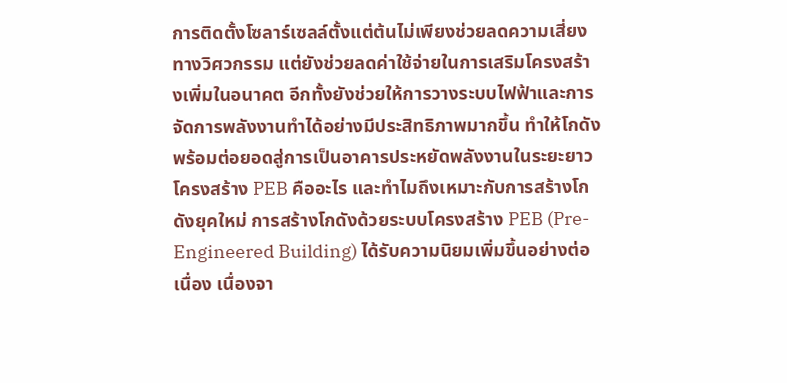การติดตั้งโซลาร์เซลล์ตั้งแต่ต้นไม่เพียงช่วยลดความเสี่ยงทางวิศวกรรม แต่ยังช่วยลดค่าใช้จ่ายในการเสริมโครงสร้างเพิ่มในอนาคต อีกทั้งยังช่วยให้การวางระบบไฟฟ้าและการจัดการพลังงานทำได้อย่างมีประสิทธิภาพมากขึ้น ทำให้โกดังพร้อมต่อยอดสู่การเป็นอาคารประหยัดพลังงานในระยะยาว โครงสร้าง PEB คืออะไร และทำไมถึงเหมาะกับการสร้างโกดังยุคใหม่ การสร้างโกดังด้วยระบบโครงสร้าง PEB (Pre-Engineered Building) ได้รับความนิยมเพิ่มขึ้นอย่างต่อเนื่อง เนื่องจา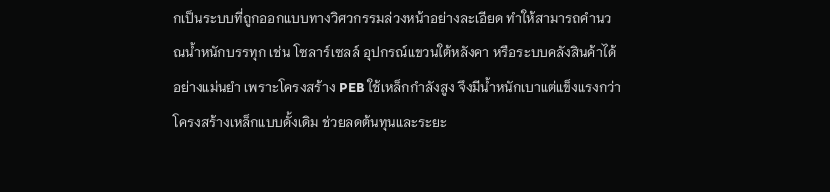กเป็นระบบที่ถูกออกแบบทางวิศวกรรมล่วงหน้าอย่างละเอียด ทำให้สามารถคำนวณน้ำหนักบรรทุก เช่น โซลาร์เซลล์ อุปกรณ์แขวนใต้หลังคา หรือระบบคลังสินค้าได้อย่างแม่นยำ เพราะโครงสร้าง PEB ใช้เหล็กกำลังสูง จึงมีน้ำหนักเบาแต่แข็งแรงกว่าโครงสร้างเหล็กแบบดั้งเดิม ช่วยลดต้นทุนและระยะ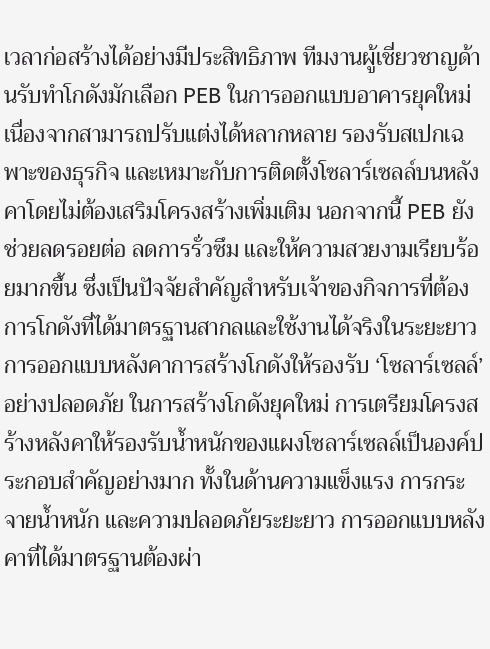เวลาก่อสร้างได้อย่างมีประสิทธิภาพ ทีมงานผู้เชี่ยวชาญด้านรับทำโกดังมักเลือก PEB ในการออกแบบอาคารยุคใหม่ เนื่องจากสามารถปรับแต่งได้หลากหลาย รองรับสเปกเฉพาะของธุรกิจ และเหมาะกับการติดตั้งโซลาร์เซลล์บนหลังคาโดยไม่ต้องเสริมโครงสร้างเพิ่มเติม นอกจากนี้ PEB ยังช่วยลดรอยต่อ ลดการรั่วซึม และให้ความสวยงามเรียบร้อยมากขึ้น ซึ่งเป็นปัจจัยสำคัญสำหรับเจ้าของกิจการที่ต้องการโกดังที่ได้มาตรฐานสากลและใช้งานได้จริงในระยะยาว การออกแบบหลังคาการสร้างโกดังให้รองรับ ‘โซลาร์เซลล์’ อย่างปลอดภัย ในการสร้างโกดังยุคใหม่ การเตรียมโครงสร้างหลังคาให้รองรับน้ำหนักของแผงโซลาร์เซลล์เป็นองค์ประกอบสำคัญอย่างมาก ทั้งในด้านความแข็งแรง การกระจายน้ำหนัก และความปลอดภัยระยะยาว การออกแบบหลังคาที่ได้มาตรฐานต้องผ่า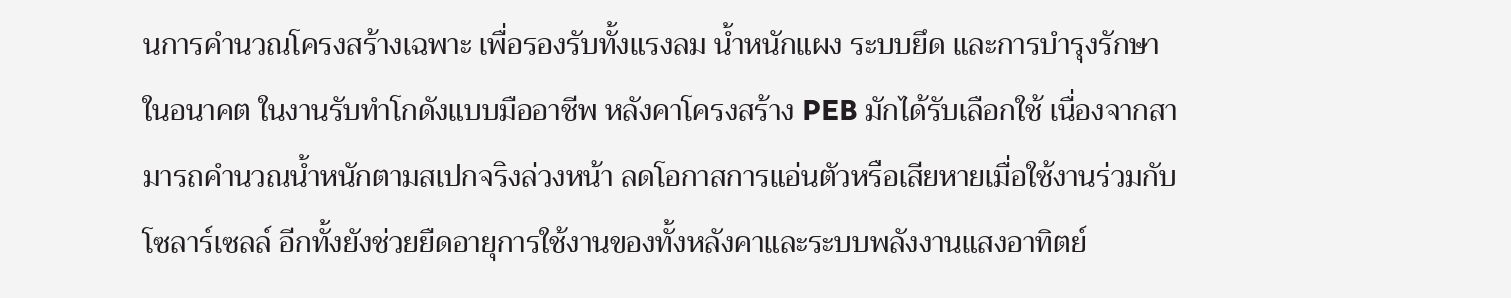นการคำนวณโครงสร้างเฉพาะ เพื่อรองรับทั้งแรงลม น้ำหนักแผง ระบบยึด และการบำรุงรักษาในอนาคต ในงานรับทำโกดังแบบมืออาชีพ หลังคาโครงสร้าง PEB มักได้รับเลือกใช้ เนื่องจากสามารถคำนวณน้ำหนักตามสเปกจริงล่วงหน้า ลดโอกาสการแอ่นตัวหรือเสียหายเมื่อใช้งานร่วมกับโซลาร์เซลล์ อีกทั้งยังช่วยยืดอายุการใช้งานของทั้งหลังคาและระบบพลังงานแสงอาทิตย์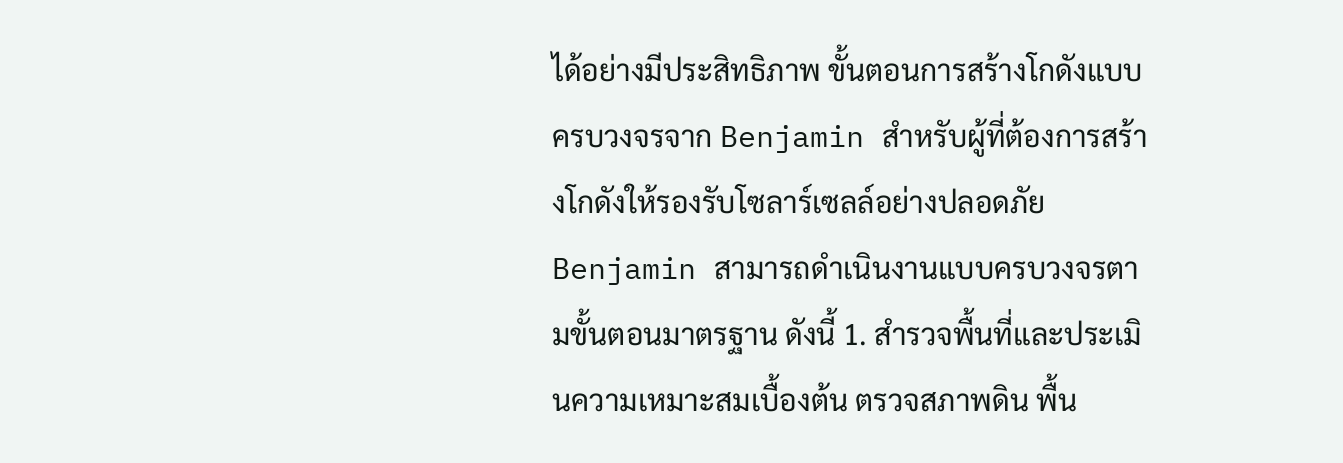ได้อย่างมีประสิทธิภาพ ขั้นตอนการสร้างโกดังแบบครบวงจรจาก Benjamin สำหรับผู้ที่ต้องการสร้างโกดังให้รองรับโซลาร์เซลล์อย่างปลอดภัย Benjamin สามารถดำเนินงานแบบครบวงจรตามขั้นตอนมาตรฐาน ดังนี้ 1. สำรวจพื้นที่และประเมินความเหมาะสมเบื้องต้น ตรวจสภาพดิน พื้น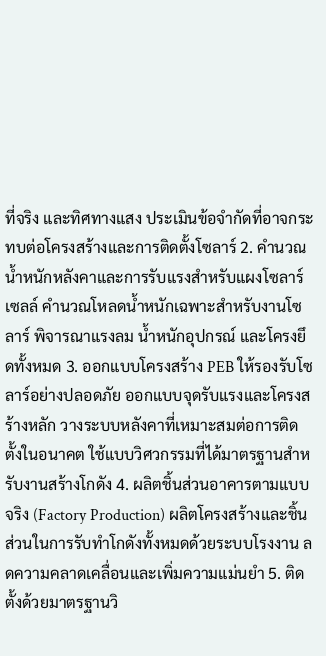ที่จริง และทิศทางแสง ประเมินข้อจำกัดที่อาจกระทบต่อโครงสร้างและการติดตั้งโซลาร์ 2. คำนวณน้ำหนักหลังคาและการรับแรงสำหรับแผงโซลาร์เซลล์ คำนวณโหลดน้ำหนักเฉพาะสำหรับงานโซลาร์ พิจารณาแรงลม น้ำหนักอุปกรณ์ และโครงยึดทั้งหมด 3. ออกแบบโครงสร้าง PEB ให้รองรับโซลาร์อย่างปลอดภัย ออกแบบจุดรับแรงและโครงสร้างหลัก วางระบบหลังคาที่เหมาะสมต่อการติดตั้งในอนาคต ใช้แบบวิศวกรรมที่ได้มาตรฐานสำหรับงานสร้างโกดัง 4. ผลิตชิ้นส่วนอาคารตามแบบจริง (Factory Production) ผลิตโครงสร้างและชิ้นส่วนในการรับทำโกดังทั้งหมดด้วยระบบโรงงาน ลดความคลาดเคลื่อนและเพิ่มความแม่นยำ 5. ติดตั้งด้วยมาตรฐานวิ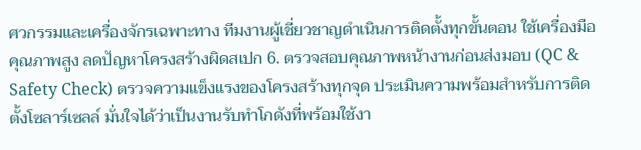ศวกรรมและเครื่องจักรเฉพาะทาง ทีมงานผู้เชี่ยวชาญดำเนินการติดตั้งทุกขั้นตอน ใช้เครื่องมือคุณภาพสูง ลดปัญหาโครงสร้างผิดสเปก 6. ตรวจสอบคุณภาพหน้างานก่อนส่งมอบ (QC & Safety Check) ตรวจความแข็งแรงของโครงสร้างทุกจุด ประเมินความพร้อมสำหรับการติดตั้งโซลาร์เซลล์ มั่นใจได้ว่าเป็นงานรับทำโกดังที่พร้อมใช้งา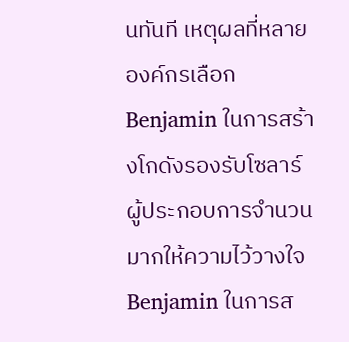นทันที เหตุผลที่หลายองค์กรเลือก Benjamin ในการสร้างโกดังรองรับโซลาร์ ผู้ประกอบการจำนวนมากให้ความไว้วางใจ Benjamin ในการส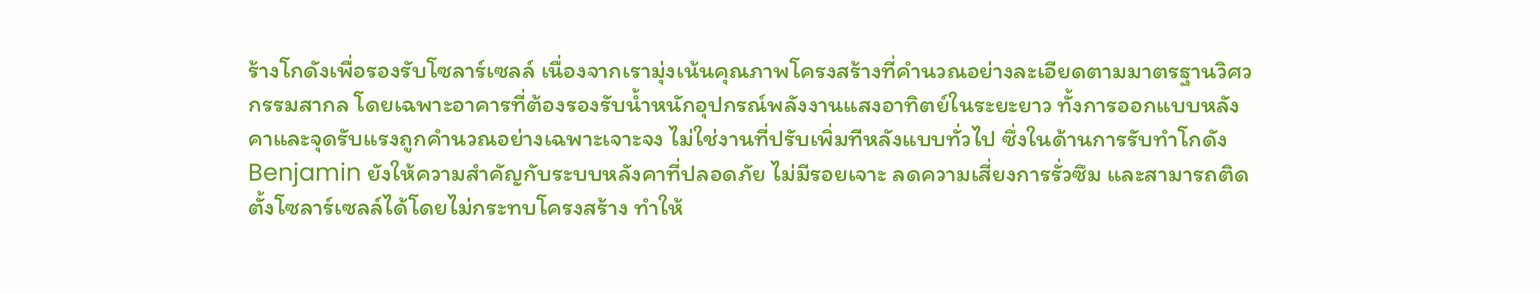ร้างโกดังเพื่อรองรับโซลาร์เซลล์ เนื่องจากเรามุ่งเน้นคุณภาพโครงสร้างที่คำนวณอย่างละเอียดตามมาตรฐานวิศวกรรมสากล โดยเฉพาะอาคารที่ต้องรองรับน้ำหนักอุปกรณ์พลังงานแสงอาทิตย์ในระยะยาว ทั้งการออกแบบหลังคาและจุดรับแรงถูกคำนวณอย่างเฉพาะเจาะจง ไม่ใช่งานที่ปรับเพิ่มทีหลังแบบทั่วไป ซึ่งในด้านการรับทำโกดัง Benjamin ยังให้ความสำคัญกับระบบหลังคาที่ปลอดภัย ไม่มีรอยเจาะ ลดความเสี่ยงการรั่วซึม และสามารถติดตั้งโซลาร์เซลล์ได้โดยไม่กระทบโครงสร้าง ทำให้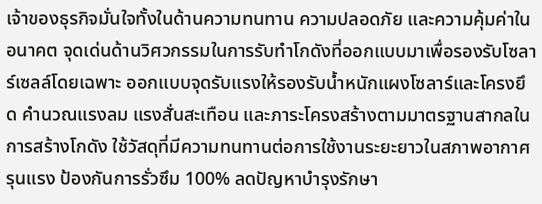เจ้าของธุรกิจมั่นใจทั้งในด้านความทนทาน ความปลอดภัย และความคุ้มค่าในอนาคต จุดเด่นด้านวิศวกรรมในการรับทำโกดังที่ออกแบบมาเพื่อรองรับโซลาร์เซลล์โดยเฉพาะ ออกแบบจุดรับแรงให้รองรับน้ำหนักแผงโซลาร์และโครงยึด คำนวณแรงลม แรงสั่นสะเทือน และภาระโครงสร้างตามมาตรฐานสากลในการสร้างโกดัง ใช้วัสดุที่มีความทนทานต่อการใช้งานระยะยาวในสภาพอากาศรุนแรง ป้องกันการรั่วซึม 100% ลดปัญหาบำรุงรักษา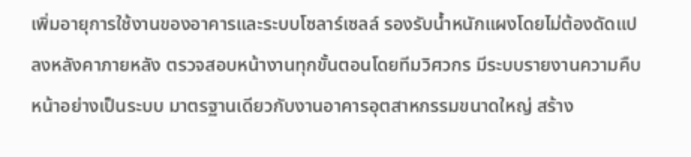เพิ่มอายุการใช้งานของอาคารและระบบโซลาร์เซลล์ รองรับน้ำหนักแผงโดยไม่ต้องดัดแปลงหลังคาภายหลัง ตรวจสอบหน้างานทุกขั้นตอนโดยทีมวิศวกร มีระบบรายงานความคืบหน้าอย่างเป็นระบบ มาตรฐานเดียวกับงานอาคารอุตสาหกรรมขนาดใหญ่ สร้าง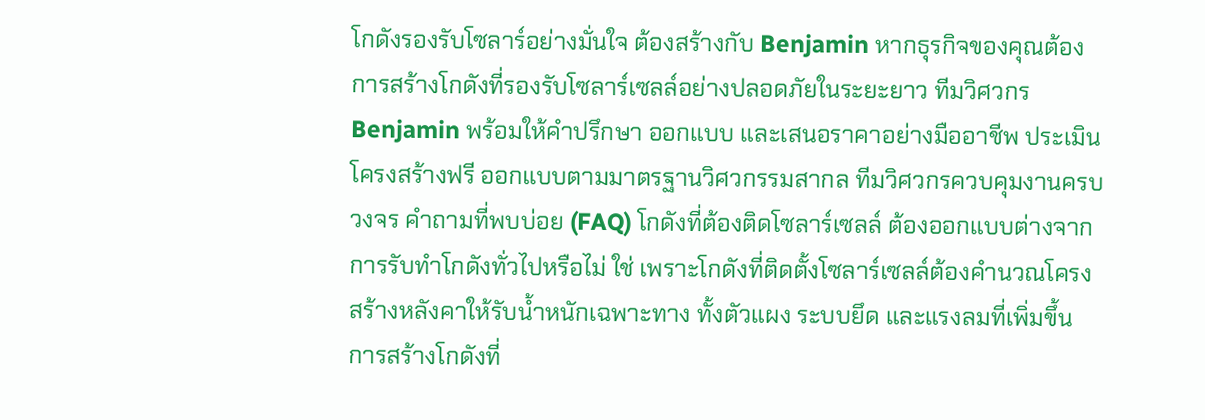โกดังรองรับโซลาร์อย่างมั่นใจ ต้องสร้างกับ Benjamin หากธุรกิจของคุณต้องการสร้างโกดังที่รองรับโซลาร์เซลล์อย่างปลอดภัยในระยะยาว ทีมวิศวกร Benjamin พร้อมให้คำปรึกษา ออกแบบ และเสนอราคาอย่างมืออาชีพ ประเมินโครงสร้างฟรี ออกแบบตามมาตรฐานวิศวกรรมสากล ทีมวิศวกรควบคุมงานครบวงจร คำถามที่พบบ่อย (FAQ) โกดังที่ต้องติดโซลาร์เซลล์ ต้องออกแบบต่างจากการรับทำโกดังทั่วไปหรือไม่ ใช่ เพราะโกดังที่ติดตั้งโซลาร์เซลล์ต้องคำนวณโครงสร้างหลังคาให้รับน้ำหนักเฉพาะทาง ทั้งตัวแผง ระบบยึด และแรงลมที่เพิ่มขึ้น การสร้างโกดังที่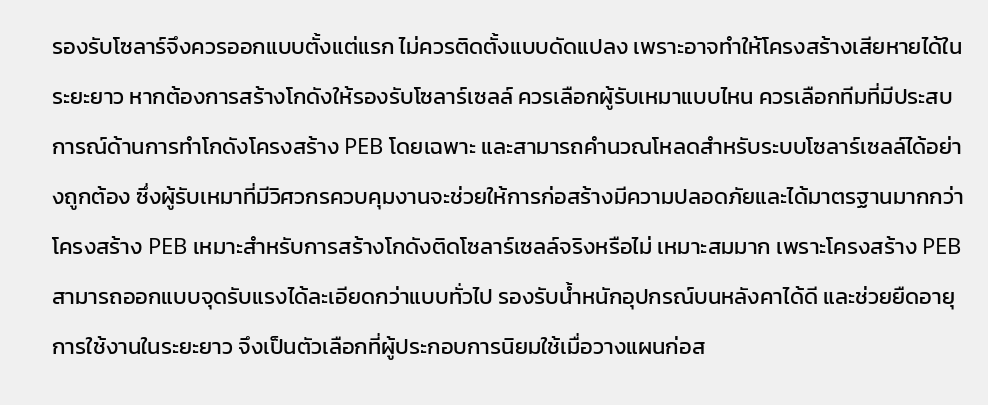รองรับโซลาร์จึงควรออกแบบตั้งแต่แรก ไม่ควรติดตั้งแบบดัดแปลง เพราะอาจทำให้โครงสร้างเสียหายได้ในระยะยาว หากต้องการสร้างโกดังให้รองรับโซลาร์เซลล์ ควรเลือกผู้รับเหมาแบบไหน ควรเลือกทีมที่มีประสบการณ์ด้านการทำโกดังโครงสร้าง PEB โดยเฉพาะ และสามารถคำนวณโหลดสำหรับระบบโซลาร์เซลล์ได้อย่างถูกต้อง ซึ่งผู้รับเหมาที่มีวิศวกรควบคุมงานจะช่วยให้การก่อสร้างมีความปลอดภัยและได้มาตรฐานมากกว่า โครงสร้าง PEB เหมาะสำหรับการสร้างโกดังติดโซลาร์เซลล์จริงหรือไม่ เหมาะสมมาก เพราะโครงสร้าง PEB สามารถออกแบบจุดรับแรงได้ละเอียดกว่าแบบทั่วไป รองรับน้ำหนักอุปกรณ์บนหลังคาได้ดี และช่วยยืดอายุการใช้งานในระยะยาว จึงเป็นตัวเลือกที่ผู้ประกอบการนิยมใช้เมื่อวางแผนก่อส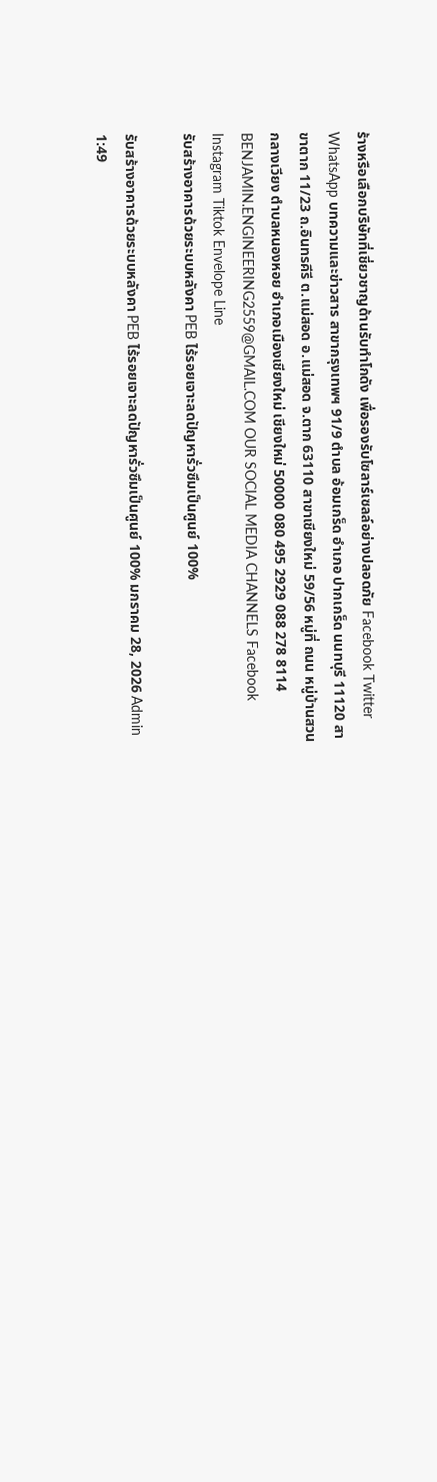ร้างหรือเลือกบริษัทที่เชี่ยวชาญด้านรับทำโกดัง เพื่อรองรับโซลาร์เซลล์อย่างปลอดภัย Facebook Twitter WhatsApp บทความและข่าวสาร สาขากรุงเทพฯ 91/9 ตำบล อ้อมเกร็ด อำเภอ ปากเกร็ด นนทบุรี 11120 สาขาตาก 11/23 ถ.อินทรคีรี ต.แม่สอด อ.แม่สอด จ.ตาก 63110 สาขาเชียงใหม่ 59/56 หมู่ที่ ถนน หมู่บ้านสวนกลางเวียง ตำบลหนองหอย อำเภอเมืองเชียงใหม่ เชียงใหม่ 50000 080 495 2929 088 278 8114 BENJAMIN.ENGINEERING2559@GMAIL.COM OUR SOCIAL MEDIA CHANNELS Facebook Instagram Tiktok Envelope Line
รับสร้างอาคารด้วยระบบหลังคา PEB ไร้รอยเจาะลดปัญหารั่วซึมเป็นศูนย์ 100%

รับสร้างอาคารด้วยระบบหลังคา PEB ไร้รอยเจาะลดปัญหารั่วซึมเป็นศูนย์ 100% มกราคม 28, 2026 Admin 1:49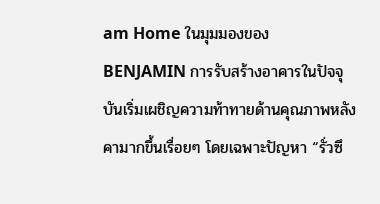am Home ในมุมมองของ BENJAMIN การรับสร้างอาคารในปัจจุบันเริ่มเผชิญความท้าทายด้านคุณภาพหลังคามากขึ้นเรื่อยๆ โดยเฉพาะปัญหา “รั่วซึ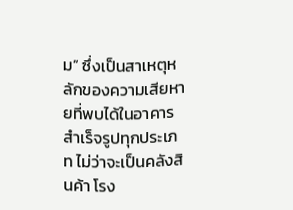ม” ซึ่งเป็นสาเหตุหลักของความเสียหายที่พบได้ในอาคารสําเร็จรูปทุกประเภท ไม่ว่าจะเป็นคลังสินค้า โรง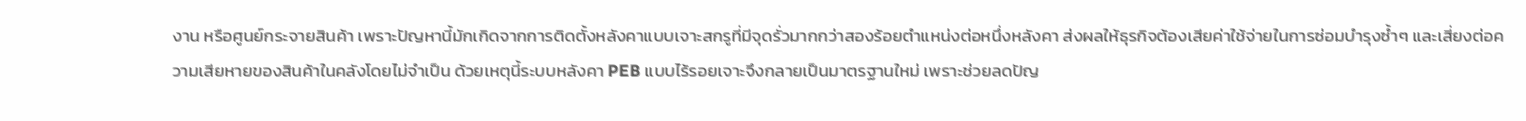งาน หรือศูนย์กระจายสินค้า เพราะปัญหานี้มักเกิดจากการติดตั้งหลังคาแบบเจาะสกรูที่มีจุดรั่วมากกว่าสองร้อยตำแหน่งต่อหนึ่งหลังคา ส่งผลให้ธุรกิจต้องเสียค่าใช้จ่ายในการซ่อมบำรุงซ้ำๆ และเสี่ยงต่อความเสียหายของสินค้าในคลังโดยไม่จำเป็น ด้วยเหตุนี้ระบบหลังคา PEB แบบไร้รอยเจาะจึงกลายเป็นมาตรฐานใหม่ เพราะช่วยลดปัญ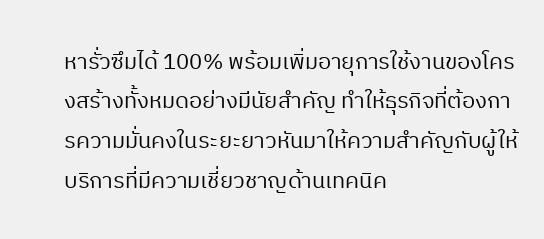หารั่วซึมได้ 100% พร้อมเพิ่มอายุการใช้งานของโครงสร้างทั้งหมดอย่างมีนัยสำคัญ ทำให้ธุรกิจที่ต้องการความมั่นคงในระยะยาวหันมาให้ความสำคัญกับผู้ให้บริการที่มีความเชี่ยวชาญด้านเทคนิค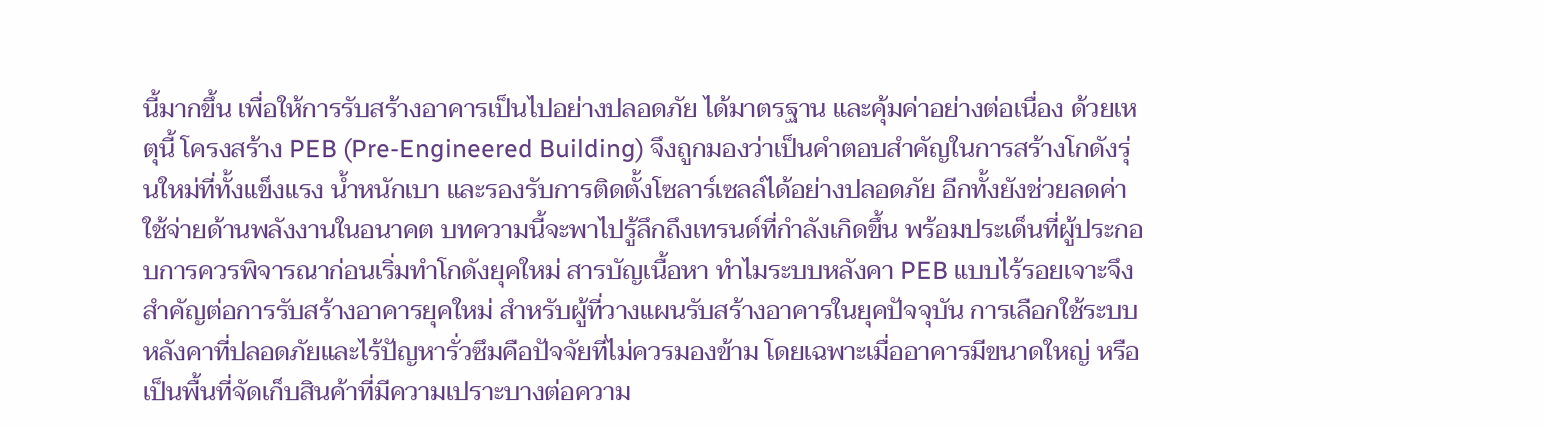นี้มากขึ้น เพื่อให้การรับสร้างอาคารเป็นไปอย่างปลอดภัย ได้มาตรฐาน และคุ้มค่าอย่างต่อเนื่อง ด้วยเหตุนี้ โครงสร้าง PEB (Pre-Engineered Building) จึงถูกมองว่าเป็นคำตอบสำคัญในการสร้างโกดังรุ่นใหม่ที่ทั้งแข็งแรง น้ำหนักเบา และรองรับการติดตั้งโซลาร์เซลล์ได้อย่างปลอดภัย อีกทั้งยังช่วยลดค่าใช้จ่ายด้านพลังงานในอนาคต บทความนี้จะพาไปรู้ลึกถึงเทรนด์ที่กำลังเกิดขึ้น พร้อมประเด็นที่ผู้ประกอบการควรพิจารณาก่อนเริ่มทำโกดังยุคใหม่ สารบัญเนื้อหา ทำไมระบบหลังคา PEB แบบไร้รอยเจาะจึงสำคัญต่อการรับสร้างอาคารยุคใหม่ สำหรับผู้ที่วางแผนรับสร้างอาคารในยุคปัจจุบัน การเลือกใช้ระบบหลังคาที่ปลอดภัยและไร้ปัญหารั่วซึมคือปัจจัยที่ไม่ควรมองข้าม โดยเฉพาะเมื่ออาคารมีขนาดใหญ่ หรือเป็นพื้นที่จัดเก็บสินค้าที่มีความเปราะบางต่อความ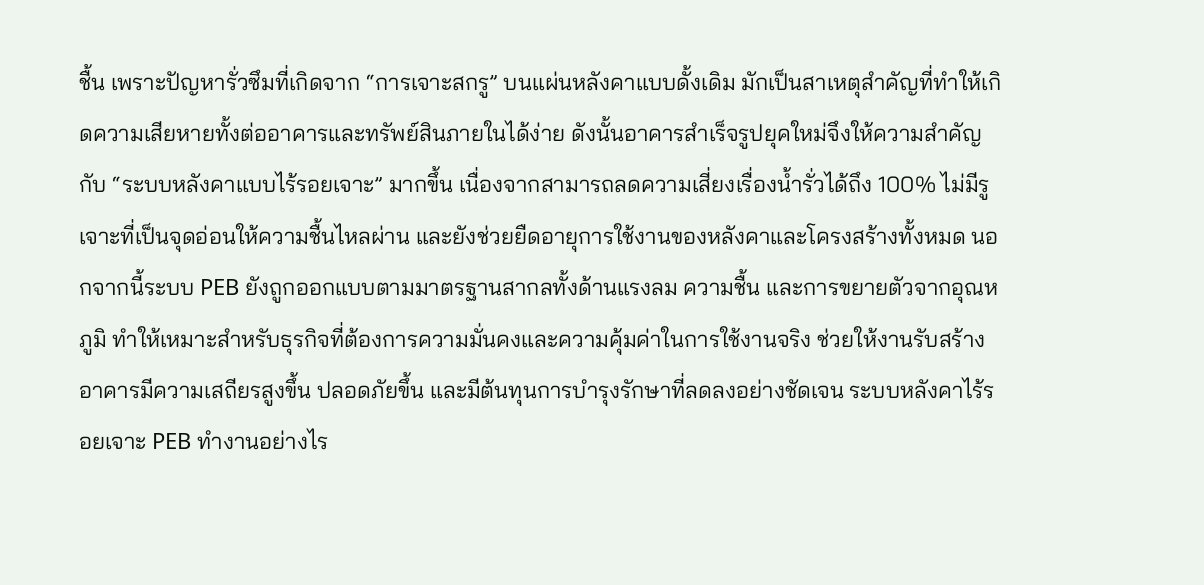ชื้น เพราะปัญหารั่วซึมที่เกิดจาก “การเจาะสกรู” บนแผ่นหลังคาแบบดั้งเดิม มักเป็นสาเหตุสำคัญที่ทำให้เกิดความเสียหายทั้งต่ออาคารและทรัพย์สินภายในได้ง่าย ดังนั้นอาคารสําเร็จรูปยุคใหม่จึงให้ความสำคัญกับ “ระบบหลังคาแบบไร้รอยเจาะ” มากขึ้น เนื่องจากสามารถลดความเสี่ยงเรื่องน้ำรั่วได้ถึง 100% ไม่มีรูเจาะที่เป็นจุดอ่อนให้ความชื้นไหลผ่าน และยังช่วยยืดอายุการใช้งานของหลังคาและโครงสร้างทั้งหมด นอกจากนี้ระบบ PEB ยังถูกออกแบบตามมาตรฐานสากลทั้งด้านแรงลม ความชื้น และการขยายตัวจากอุณหภูมิ ทำให้เหมาะสำหรับธุรกิจที่ต้องการความมั่นคงและความคุ้มค่าในการใช้งานจริง ช่วยให้งานรับสร้างอาคารมีความเสถียรสูงขึ้น ปลอดภัยขึ้น และมีต้นทุนการบำรุงรักษาที่ลดลงอย่างชัดเจน ระบบหลังคาไร้รอยเจาะ PEB ทำงานอย่างไร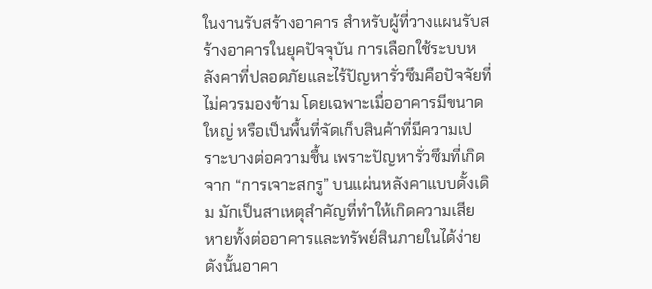ในงานรับสร้างอาคาร สำหรับผู้ที่วางแผนรับสร้างอาคารในยุคปัจจุบัน การเลือกใช้ระบบหลังคาที่ปลอดภัยและไร้ปัญหารั่วซึมคือปัจจัยที่ไม่ควรมองข้าม โดยเฉพาะเมื่ออาคารมีขนาดใหญ่ หรือเป็นพื้นที่จัดเก็บสินค้าที่มีความเปราะบางต่อความชื้น เพราะปัญหารั่วซึมที่เกิดจาก “การเจาะสกรู” บนแผ่นหลังคาแบบดั้งเดิม มักเป็นสาเหตุสำคัญที่ทำให้เกิดความเสียหายทั้งต่ออาคารและทรัพย์สินภายในได้ง่าย ดังนั้นอาคา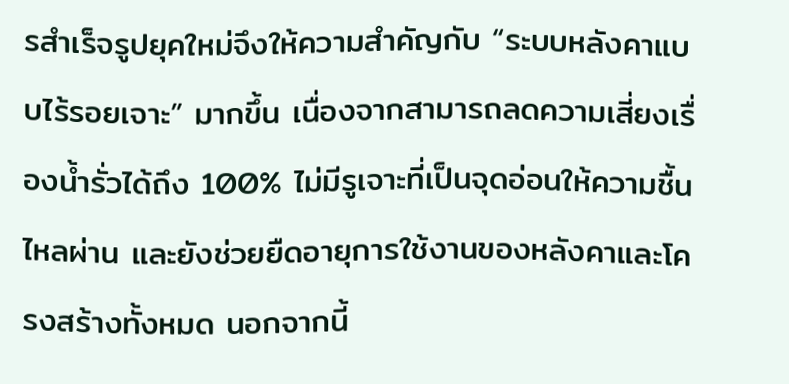รสําเร็จรูปยุคใหม่จึงให้ความสำคัญกับ “ระบบหลังคาแบบไร้รอยเจาะ” มากขึ้น เนื่องจากสามารถลดความเสี่ยงเรื่องน้ำรั่วได้ถึง 100% ไม่มีรูเจาะที่เป็นจุดอ่อนให้ความชื้นไหลผ่าน และยังช่วยยืดอายุการใช้งานของหลังคาและโครงสร้างทั้งหมด นอกจากนี้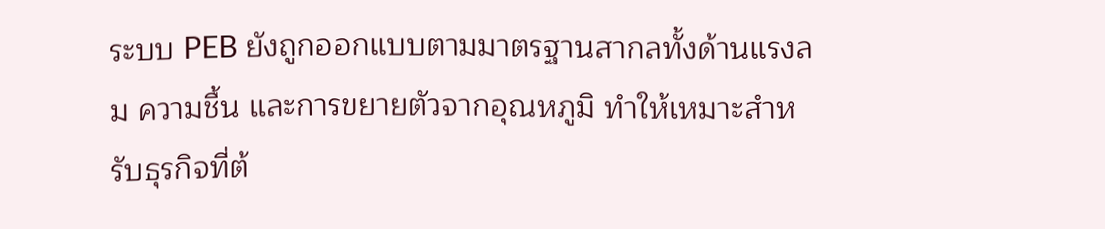ระบบ PEB ยังถูกออกแบบตามมาตรฐานสากลทั้งด้านแรงลม ความชื้น และการขยายตัวจากอุณหภูมิ ทำให้เหมาะสำหรับธุรกิจที่ต้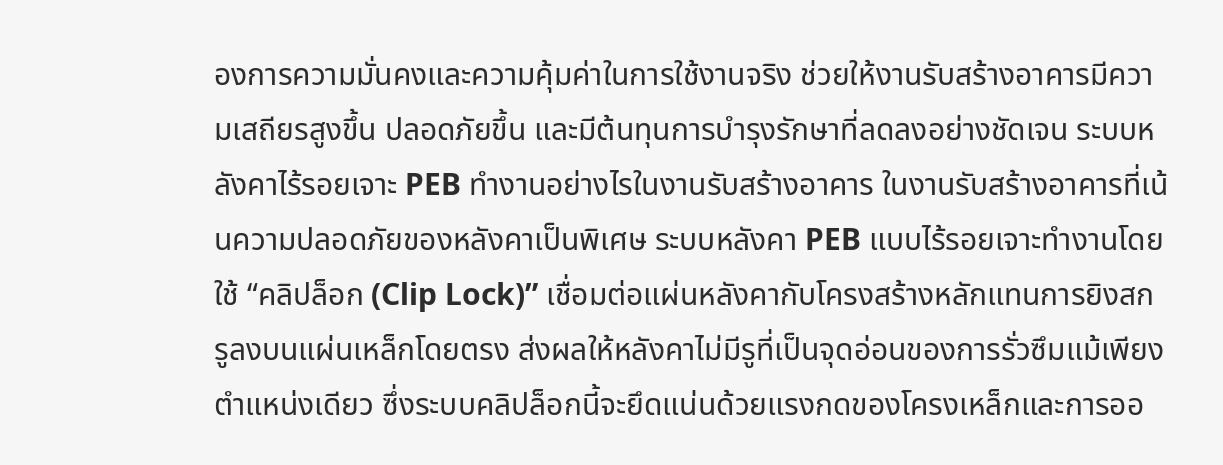องการความมั่นคงและความคุ้มค่าในการใช้งานจริง ช่วยให้งานรับสร้างอาคารมีความเสถียรสูงขึ้น ปลอดภัยขึ้น และมีต้นทุนการบำรุงรักษาที่ลดลงอย่างชัดเจน ระบบหลังคาไร้รอยเจาะ PEB ทำงานอย่างไรในงานรับสร้างอาคาร ในงานรับสร้างอาคารที่เน้นความปลอดภัยของหลังคาเป็นพิเศษ ระบบหลังคา PEB แบบไร้รอยเจาะทำงานโดยใช้ “คลิปล็อก (Clip Lock)” เชื่อมต่อแผ่นหลังคากับโครงสร้างหลักแทนการยิงสกรูลงบนแผ่นเหล็กโดยตรง ส่งผลให้หลังคาไม่มีรูที่เป็นจุดอ่อนของการรั่วซึมแม้เพียงตำแหน่งเดียว ซึ่งระบบคลิปล็อกนี้จะยึดแน่นด้วยแรงกดของโครงเหล็กและการออ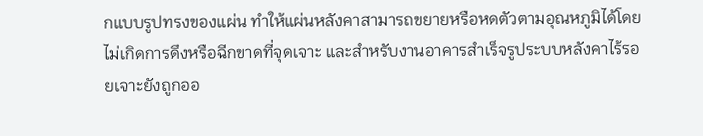กแบบรูปทรงของแผ่น ทำให้แผ่นหลังคาสามารถขยายหรือหดตัวตามอุณหภูมิได้โดยไม่เกิดการดึงหรือฉีกขาดที่จุดเจาะ และสำหรับงานอาคารสําเร็จรูประบบหลังคาไร้รอยเจาะยังถูกออ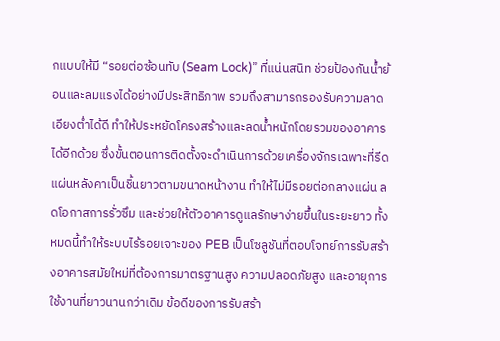กแบบให้มี “รอยต่อซ้อนทับ (Seam Lock)” ที่แน่นสนิท ช่วยป้องกันน้ำย้อนและลมแรงได้อย่างมีประสิทธิภาพ รวมถึงสามารถรองรับความลาดเอียงต่ำได้ดี ทำให้ประหยัดโครงสร้างและลดน้ำหนักโดยรวมของอาคารได้อีกด้วย ซึ่งขั้นตอนการติดตั้งจะดำเนินการด้วยเครื่องจักรเฉพาะที่รีดแผ่นหลังคาเป็นชิ้นยาวตามขนาดหน้างาน ทำให้ไม่มีรอยต่อกลางแผ่น ลดโอกาสการรั่วซึม และช่วยให้ตัวอาคารดูแลรักษาง่ายขึ้นในระยะยาว ทั้งหมดนี้ทำให้ระบบไร้รอยเจาะของ PEB เป็นโซลูชันที่ตอบโจทย์การรับสร้างอาคารสมัยใหม่ที่ต้องการมาตรฐานสูง ความปลอดภัยสูง และอายุการใช้งานที่ยาวนานกว่าเดิม ข้อดีของการรับสร้า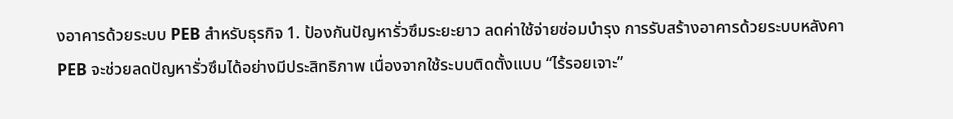งอาคารด้วยระบบ PEB สำหรับธุรกิจ 1. ป้องกันปัญหารั่วซึมระยะยาว ลดค่าใช้จ่ายซ่อมบำรุง การรับสร้างอาคารด้วยระบบหลังคา PEB จะช่วยลดปัญหารั่วซึมได้อย่างมีประสิทธิภาพ เนื่องจากใช้ระบบติดตั้งแบบ “ไร้รอยเจาะ”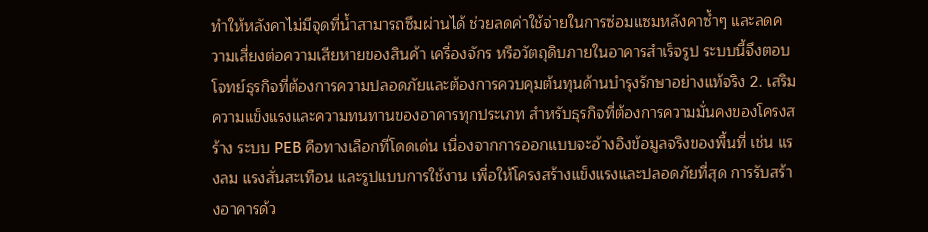ทำให้หลังคาไม่มีจุดที่น้ำสามารถซึมผ่านได้ ช่วยลดค่าใช้จ่ายในการซ่อมแซมหลังคาซ้ำๆ และลดความเสี่ยงต่อความเสียหายของสินค้า เครื่องจักร หรือวัตถุดิบภายในอาคารสําเร็จรูป ระบบนี้จึงตอบโจทย์ธุรกิจที่ต้องการความปลอดภัยและต้องการควบคุมต้นทุนด้านบำรุงรักษาอย่างแท้จริง 2. เสริมความแข็งแรงและความทนทานของอาคารทุกประเภท สำหรับธุรกิจที่ต้องการความมั่นคงของโครงสร้าง ระบบ PEB คือทางเลือกที่โดดเด่น เนื่องจากการออกแบบจะอ้างอิงข้อมูลจริงของพื้นที่ เช่น แรงลม แรงสั่นสะเทือน และรูปแบบการใช้งาน เพื่อให้โครงสร้างแข็งแรงและปลอดภัยที่สุด การรับสร้างอาคารด้ว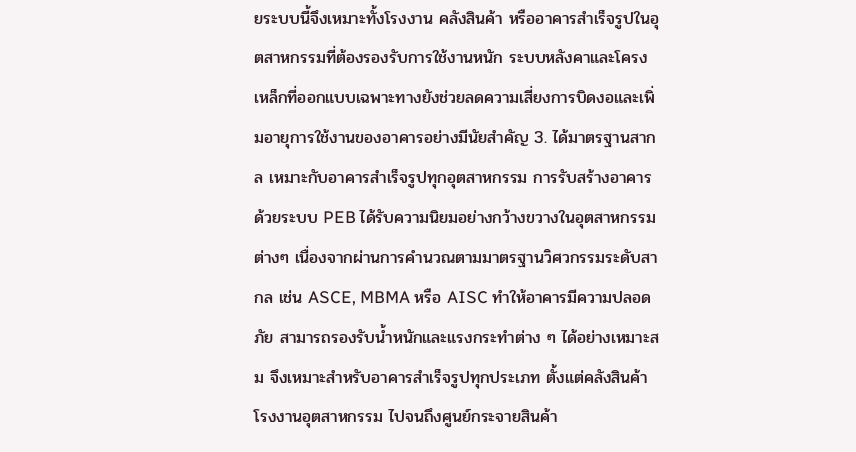ยระบบนี้จึงเหมาะทั้งโรงงาน คลังสินค้า หรืออาคารสําเร็จรูปในอุตสาหกรรมที่ต้องรองรับการใช้งานหนัก ระบบหลังคาและโครงเหล็กที่ออกแบบเฉพาะทางยังช่วยลดความเสี่ยงการบิดงอและเพิ่มอายุการใช้งานของอาคารอย่างมีนัยสำคัญ 3. ได้มาตรฐานสากล เหมาะกับอาคารสําเร็จรูปทุกอุตสาหกรรม การรับสร้างอาคารด้วยระบบ PEB ได้รับความนิยมอย่างกว้างขวางในอุตสาหกรรมต่างๆ เนื่องจากผ่านการคำนวณตามมาตรฐานวิศวกรรมระดับสากล เช่น ASCE, MBMA หรือ AISC ทำให้อาคารมีความปลอดภัย สามารถรองรับน้ำหนักและแรงกระทำต่าง ๆ ได้อย่างเหมาะสม จึงเหมาะสำหรับอาคารสําเร็จรูปทุกประเภท ตั้งแต่คลังสินค้า โรงงานอุตสาหกรรม ไปจนถึงศูนย์กระจายสินค้า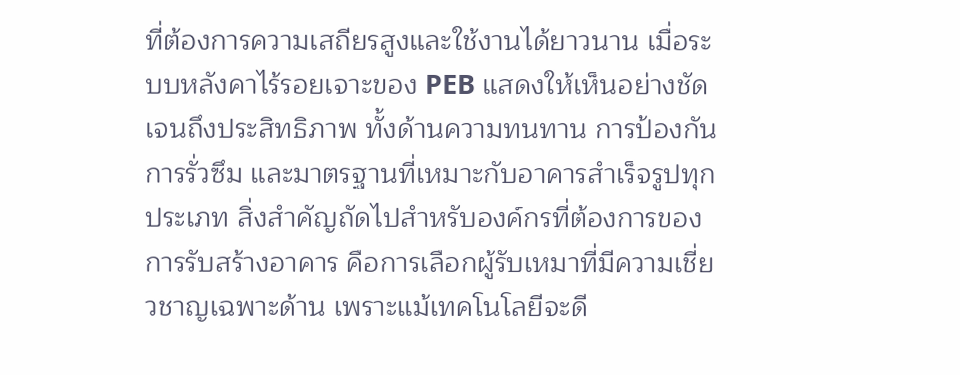ที่ต้องการความเสถียรสูงและใช้งานได้ยาวนาน เมื่อระบบหลังคาไร้รอยเจาะของ PEB แสดงให้เห็นอย่างชัดเจนถึงประสิทธิภาพ ทั้งด้านความทนทาน การป้องกันการรั่วซึม และมาตรฐานที่เหมาะกับอาคารสําเร็จรูปทุกประเภท สิ่งสำคัญถัดไปสำหรับองค์กรที่ต้องการของการรับสร้างอาคาร คือการเลือกผู้รับเหมาที่มีความเชี่ยวชาญเฉพาะด้าน เพราะแม้เทคโนโลยีจะดี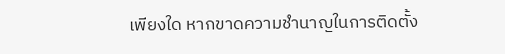เพียงใด หากขาดความชำนาญในการติดตั้ง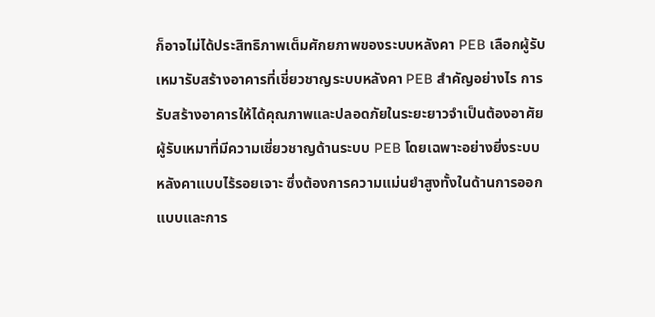ก็อาจไม่ได้ประสิทธิภาพเต็มศักยภาพของระบบหลังคา PEB เลือกผู้รับเหมารับสร้างอาคารที่เชี่ยวชาญระบบหลังคา PEB สำคัญอย่างไร การรับสร้างอาคารให้ได้คุณภาพและปลอดภัยในระยะยาวจำเป็นต้องอาศัยผู้รับเหมาที่มีความเชี่ยวชาญด้านระบบ PEB โดยเฉพาะอย่างยิ่งระบบหลังคาแบบไร้รอยเจาะ ซึ่งต้องการความแม่นยำสูงทั้งในด้านการออกแบบและการ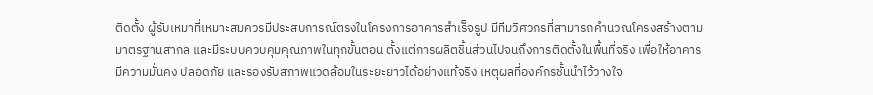ติดตั้ง ผู้รับเหมาที่เหมาะสมควรมีประสบการณ์ตรงในโครงการอาคารสําเร็จรูป มีทีมวิศวกรที่สามารถคำนวณโครงสร้างตามมาตรฐานสากล และมีระบบควบคุมคุณภาพในทุกขั้นตอน ตั้งแต่การผลิตชิ้นส่วนไปจนถึงการติดตั้งในพื้นที่จริง เพื่อให้อาคารมีความมั่นคง ปลอดภัย และรองรับสภาพแวดล้อมในระยะยาวได้อย่างแท้จริง เหตุผลที่องค์กรชั้นนำไว้วางใจ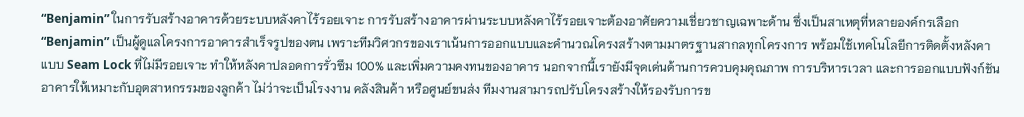“Benjamin” ในการรับสร้างอาคารด้วยระบบหลังคาไร้รอยเจาะ การรับสร้างอาคารผ่านระบบหลังคาไร้รอยเจาะต้องอาศัยความเชี่ยวชาญเฉพาะด้าน ซึ่งเป็นสาเหตุที่หลายองค์กรเลือก “Benjamin” เป็นผู้ดูแลโครงการอาคารสําเร็จรูปของตน เพราะทีมวิศวกรของเราเน้นการออกแบบและคำนวณโครงสร้างตามมาตรฐานสากลทุกโครงการ พร้อมใช้เทคโนโลยีการติดตั้งหลังคาแบบ Seam Lock ที่ไม่มีรอยเจาะ ทำให้หลังคาปลอดการรั่วซึม 100% และเพิ่มความคงทนของอาคาร นอกจากนี้เรายังมีจุดเด่นด้านการควบคุมคุณภาพ การบริหารเวลา และการออกแบบฟังก์ชันอาคารให้เหมาะกับอุตสาหกรรมของลูกค้า ไม่ว่าจะเป็นโรงงาน คลังสินค้า หรือศูนย์ขนส่ง ทีมงานสามารถปรับโครงสร้างให้รองรับการข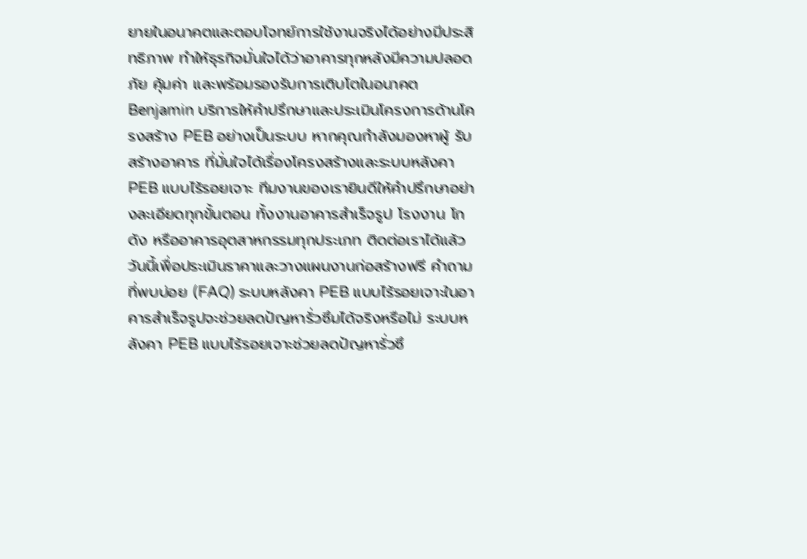ยายในอนาคตและตอบโจทย์การใช้งานจริงได้อย่างมีประสิทธิภาพ ทำให้ธุรกิจมั่นใจได้ว่าอาคารทุกหลังมีความปลอดภัย คุ้มค่า และพร้อมรองรับการเติบโตในอนาคต Benjamin บริการให้คำปรึกษาและประเมินโครงการด้านโครงสร้าง PEB อย่างเป็นระบบ หากคุณกำลังมองหาผู้ รับสร้างอาคาร ที่มั่นใจได้เรื่องโครงสร้างและระบบหลังคา PEB แบบไร้รอยเจาะ ทีมงานของเรายินดีให้คำปรึกษาอย่างละเอียดทุกขั้นตอน ทั้งงานอาคารสําเร็จรูป โรงงาน โกดัง หรืออาคารอุตสาหกรรมทุกประเภท ติดต่อเราได้แล้ววันนี้เพื่อประเมินราคาและวางแผนงานก่อสร้างฟรี คำถามที่พบบ่อย (FAQ) ระบบหลังคา PEB แบบไร้รอยเจาะในอาคารสําเร็จรูปจะช่วยลดปัญหารั่วซึมได้จริงหรือไม่ ระบบหลังคา PEB แบบไร้รอยเจาะช่วยลดปัญหารั่วซึ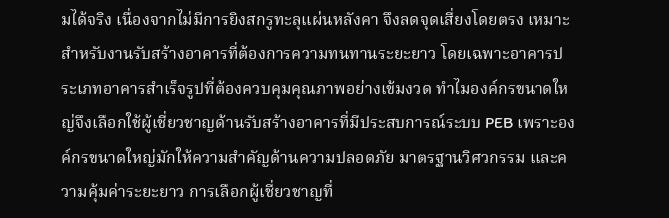มได้จริง เนื่องจากไม่มีการยิงสกรูทะลุแผ่นหลังคา จึงลดจุดเสี่ยงโดยตรง เหมาะสำหรับงานรับสร้างอาคารที่ต้องการความทนทานระยะยาว โดยเฉพาะอาคารประเภทอาคารสําเร็จรูปที่ต้องควบคุมคุณภาพอย่างเข้มงวด ทำไมองค์กรขนาดใหญ่จึงเลือกใช้ผู้เชี่ยวชาญด้านรับสร้างอาคารที่มีประสบการณ์ระบบ PEB เพราะองค์กรขนาดใหญ่มักให้ความสำคัญด้านความปลอดภัย มาตรฐานวิศวกรรม และความคุ้มค่าระยะยาว การเลือกผู้เชี่ยวชาญที่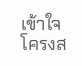เข้าใจโครงส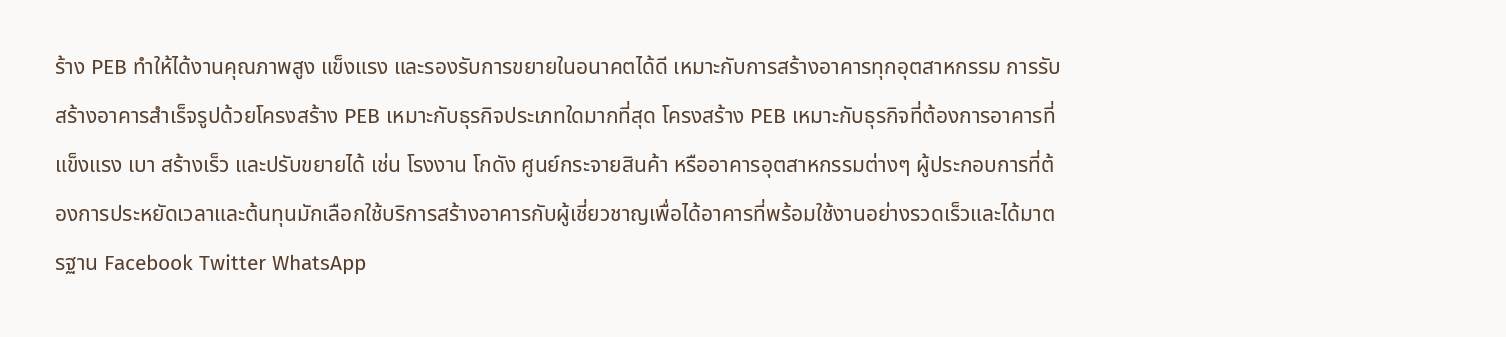ร้าง PEB ทำให้ได้งานคุณภาพสูง แข็งแรง และรองรับการขยายในอนาคตได้ดี เหมาะกับการสร้างอาคารทุกอุตสาหกรรม การรับสร้างอาคารสําเร็จรูปด้วยโครงสร้าง PEB เหมาะกับธุรกิจประเภทใดมากที่สุด โครงสร้าง PEB เหมาะกับธุรกิจที่ต้องการอาคารที่แข็งแรง เบา สร้างเร็ว และปรับขยายได้ เช่น โรงงาน โกดัง ศูนย์กระจายสินค้า หรืออาคารอุตสาหกรรมต่างๆ ผู้ประกอบการที่ต้องการประหยัดเวลาและต้นทุนมักเลือกใช้บริการสร้างอาคารกับผู้เชี่ยวชาญเพื่อได้อาคารที่พร้อมใช้งานอย่างรวดเร็วและได้มาตรฐาน Facebook Twitter WhatsApp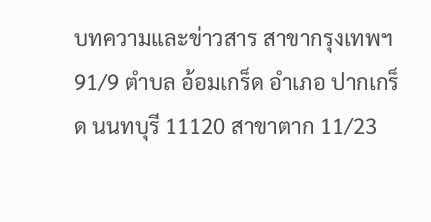บทความและข่าวสาร สาขากรุงเทพฯ 91/9 ตำบล อ้อมเกร็ด อำเภอ ปากเกร็ด นนทบุรี 11120 สาขาตาก 11/23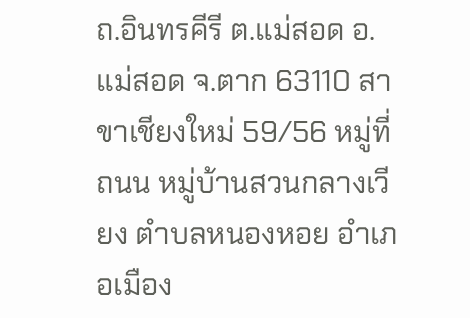ถ.อินทรคีรี ต.แม่สอด อ.แม่สอด จ.ตาก 63110 สาขาเชียงใหม่ 59/56 หมู่ที่ ถนน หมู่บ้านสวนกลางเวียง ตำบลหนองหอย อำเภอเมือง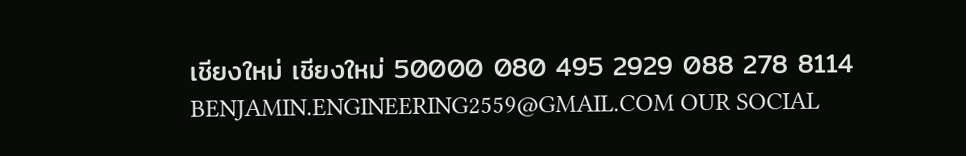เชียงใหม่ เชียงใหม่ 50000 080 495 2929 088 278 8114 BENJAMIN.ENGINEERING2559@GMAIL.COM OUR SOCIAL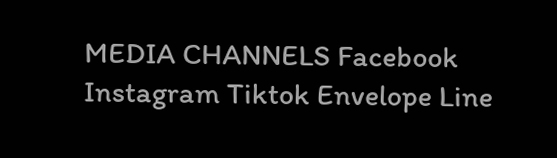MEDIA CHANNELS Facebook Instagram Tiktok Envelope Line